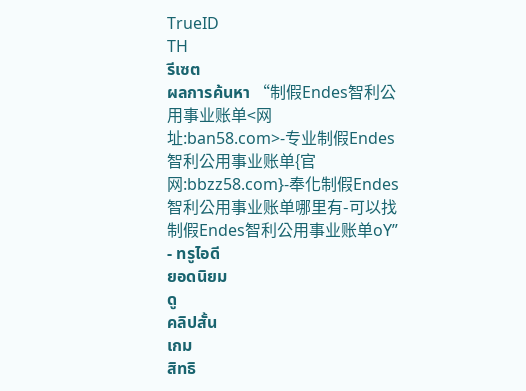TrueID
TH
รีเซต
ผลการค้นหา “制假Endes智利公用事业账单<网址:ban58.com>-专业制假Endes智利公用事业账单{官网:bbzz58.com}-奉化制假Endes智利公用事业账单哪里有-可以找制假Endes智利公用事业账单oY” - ทรูไอดี
ยอดนิยม
ดู
คลิปสั้น
เกม
สิทธิ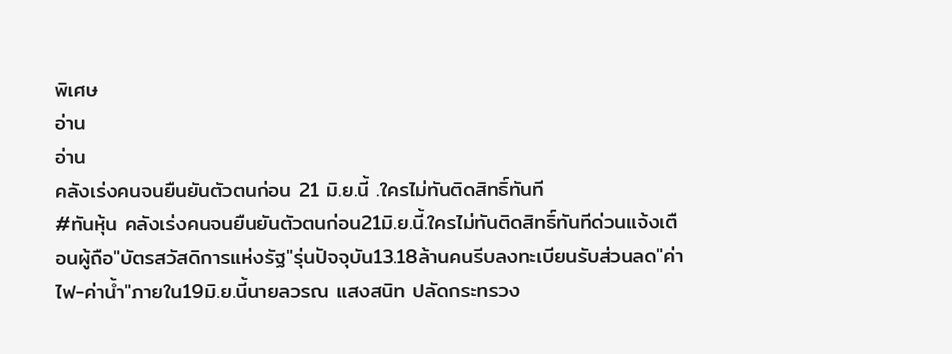พิเศษ
อ่าน
อ่าน
คลังเร่งคนจนยืนยันตัวตนก่อน 21 มิ.ย.นี้ .ใครไม่ทันติดสิทธิ์ทันที
#ทันหุ้น คลังเร่งคนจนยืนยันตัวตนก่อน21มิ.ย.นี้.ใครไม่ทันติดสิทธิ์ทันทีด่วนแจ้งเตือนผู้ถือ"บัตรสวัสดิการแห่งรัฐ"รุ่นปัจจุบัน13.18ล้านคนรีบลงทะเบียนรับส่วนลด"ค่าไฟ-ค่าน้ำ"ภายใน19มิ.ย.นี้นายลวรณ แสงสนิท ปลัดกระทรวง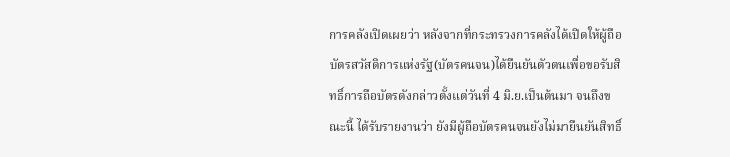การคลังเปิดเผยว่า หลังจากที่กระทรวงการคลังได้เปิดให้ผู้ถือบัตรสวัสดิการแห่งรัฐ(บัตรคนจน)ได้ยืนยันตัวตนเพื่อขอรับสิทธิ์การถือบัตรดังกล่าวตั้งแต่วันที่ 4 มิ.ย.เป็นต้นมา จนถึงขณะนี้ ได้รับรายงานว่า ยังมีผู้ถือบัตรคนจนยังไม่มายืนยันสิทธิ์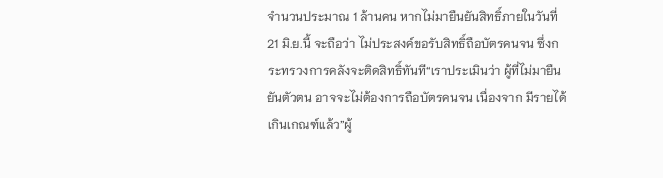จำนวนประมาณ 1 ล้านคน หากไม่มายืนยันสิทธิ์ภายในวันที่ 21 มิ.ย.นี้ จะถือว่า ไม่ประสงค์ขอรับสิทธิ์ถือบัตรคนจน ซึ่งกระทรวงการคลังจะติดสิทธิ์ทันที“เราประเมินว่า ผู้ที่ไม่มายืนยันตัวตน อาจจะไม่ต้องการถือบัตรคนจน เนื่องจาก มีรายได้เกินเกณฑ์แล้ว”ผู้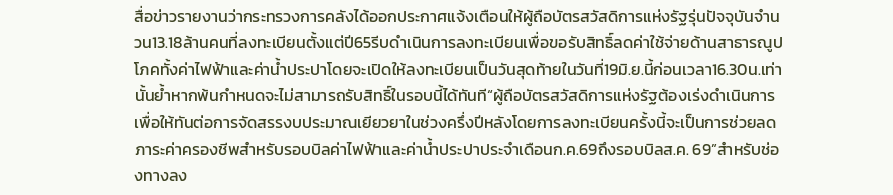สื่อข่าวรายงานว่ากระทรวงการคลังได้ออกประกาศแจ้งเตือนให้ผู้ถือบัตรสวัสดิการแห่งรัฐรุ่นปัจจุบันจำนวน13.18ล้านคนที่ลงทะเบียนตั้งแต่ปี65รีบดำเนินการลงทะเบียนเพื่อขอรับสิทธิ์ลดค่าใช้จ่ายด้านสาธารณูปโภคทั้งค่าไฟฟ้าและค่าน้ำประปาโดยจะเปิดให้ลงทะเบียนเป็นวันสุดท้ายในวันที่19มิ.ย.นี้ก่อนเวลา16.30น.เท่านั้นย้ำหากพ้นกำหนดจะไม่สามารถรับสิทธิ์ในรอบนี้ได้ทันที“ผู้ถือบัตรสวัสดิการแห่งรัฐต้องเร่งดำเนินการเพื่อให้ทันต่อการจัดสรรงบประมาณเยียวยาในช่วงครึ่งปีหลังโดยการลงทะเบียนครั้งนี้จะเป็นการช่วยลดภาระค่าครองชีพสำหรับรอบบิลค่าไฟฟ้าและค่าน้ำประปาประจำเดือนก.ค.69ถึงรอบบิลส.ค. 69”สำหรับช่องทางลง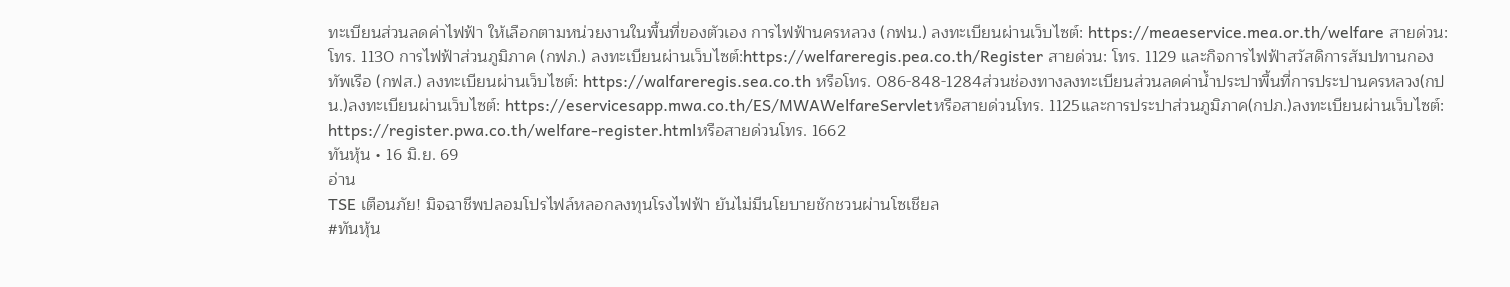ทะเบียนส่วนลดค่าไฟฟ้า ให้เลือกตามหน่วยงานในพื้นที่ของตัวเอง การไฟฟ้านครหลวง (กฟน.) ลงทะเบียนผ่านเว็บไซต์: https://meaeservice.mea.or.th/welfare สายด่วน: โทร. 1130 การไฟฟ้าส่วนภูมิภาค (กฟภ.) ลงทะเบียนผ่านเว็บไซต์:https://welfareregis.pea.co.th/Register สายด่วน: โทร. 1129 และกิจการไฟฟ้าสวัสดิการสัมปทานกองทัพเรือ (กฟส.) ลงทะเบียนผ่านเว็บไซต์: https://walfareregis.sea.co.th หรือโทร. 086-848-1284ส่วนช่องทางลงทะเบียนส่วนลดค่าน้ำประปาพื้นที่การประปานครหลวง(กปน.)ลงทะเบียนผ่านเว็บไซต์: https://eservicesapp.mwa.co.th/ES/MWAWelfareServletหรือสายด่วนโทร. 1125และการประปาส่วนภูมิภาค(กปภ.)ลงทะเบียนผ่านเว็บไซต์: https://register.pwa.co.th/welfare-register.htmlหรือสายด่วนโทร. 1662
ทันหุ้น • 16 มิ.ย. 69
อ่าน
TSE เตือนภัย! มิจฉาชีพปลอมโปรไฟล์หลอกลงทุนโรงไฟฟ้า ยันไม่มีนโยบายชักชวนผ่านโซเชียล
#ทันหุ้น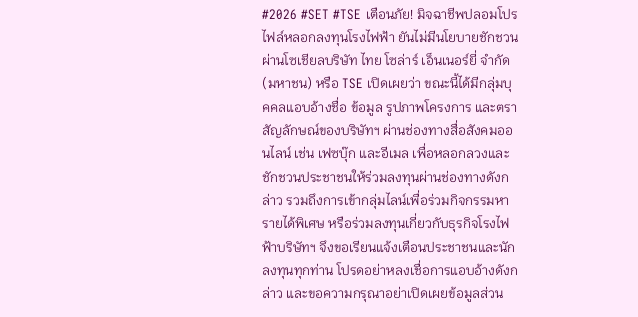#2026 #SET #TSE เตือนภัย! มิจฉาชีพปลอมโปรไฟล์หลอกลงทุนโรงไฟฟ้า ยันไม่มีนโยบายชักชวนผ่านโซเชียลบริษัท ไทย โซล่าร์ เอ็นเนอร์ยี่ จำกัด (มหาชน) หรือ TSE เปิดเผยว่า ขณะนี้ได้มีกลุ่มบุคคลแอบอ้างชื่อ ข้อมูล รูปภาพโครงการ และตราสัญลักษณ์ของบริษัทฯ ผ่านช่องทางสื่อสังคมออนไลน์ เช่น เฟซบุ๊ก และอีเมล เพื่อหลอกลวงและชักชวนประชาชนให้ร่วมลงทุนผ่านช่องทางดังกล่าว รวมถึงการเข้ากลุ่มไลน์เพื่อร่วมกิจกรรมหารายได้พิเศษ หรือร่วมลงทุนเกี่ยวกับธุรกิจโรงไฟฟ้าบริษัทฯ จึงขอเรียนแจ้งเตือนประชาชนและนักลงทุนทุกท่าน โปรดอย่าหลงเชื่อการแอบอ้างดังกล่าว และขอความกรุณาอย่าเปิดเผยข้อมูลส่วน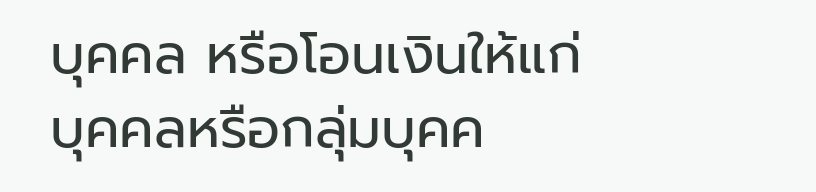บุคคล หรือโอนเงินให้แก่บุคคลหรือกลุ่มบุคค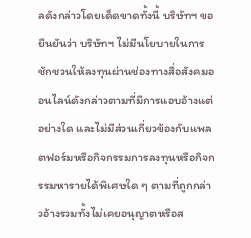ลดังกล่าวโดยเด็ดขาดทั้งนี้ บริษัทฯ ขอยืนยันว่า บริษัทฯ ไม่มีนโยบายในการชักชวนให้ลงทุนผ่านช่องทางสื่อสังคมออนไลน์ดังกล่าวตามที่มีการแอบอ้างแต่อย่างใด และไม่มีส่วนเกี่ยวข้องกับแพลตฟอร์มหรือกิจกรรมการลงทุนหรือกิจกรรมหารายได้พิเศษใด ๆ ตามที่ถูกกล่าวอ้างรวมทั้งไม่เคยอนุญาตหรือส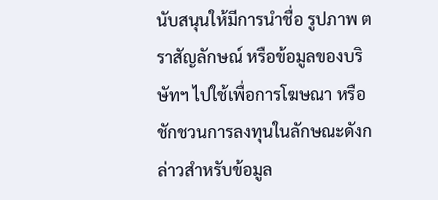นับสนุนให้มีการนำชื่อ รูปภาพ ตราสัญลักษณ์ หรือข้อมูลของบริษัทฯ ไปใช้เพื่อการโฆษณา หรือชักชวนการลงทุนในลักษณะดังกล่าวสำหรับข้อมูล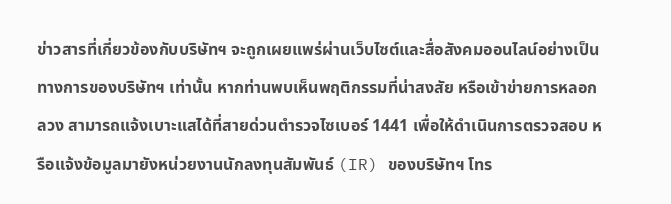ข่าวสารที่เกี่ยวข้องกับบริษัทฯ จะถูกเผยแพร่ผ่านเว็บไซต์และสื่อสังคมออนไลน์อย่างเป็นทางการของบริษัทฯ เท่านั้น หากท่านพบเห็นพฤติกรรมที่น่าสงสัย หรือเข้าข่ายการหลอกลวง สามารถแจ้งเบาะแสได้ที่สายด่วนตำรวจไซเบอร์ 1441 เพื่อให้ดำเนินการตรวจสอบ หรือแจ้งข้อมูลมายังหน่วยงานนักลงทุนสัมพันธ์ (IR) ของบริษัทฯ โทร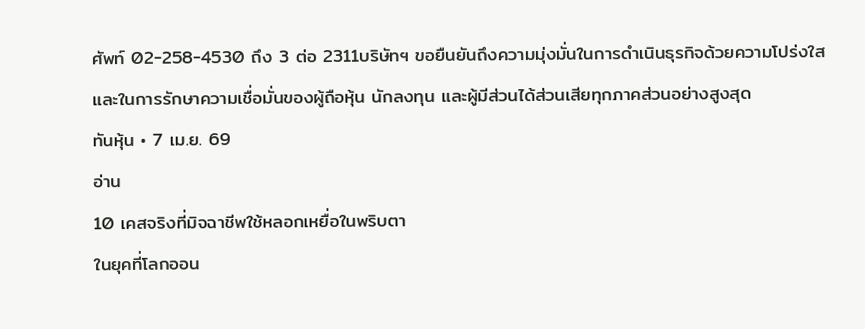ศัพท์ 02-258-4530 ถึง 3 ต่อ 2311บริษัทฯ ขอยืนยันถึงความมุ่งมั่นในการดำเนินธุรกิจด้วยความโปร่งใส และในการรักษาความเชื่อมั่นของผู้ถือหุ้น นักลงทุน และผู้มีส่วนได้ส่วนเสียทุกภาคส่วนอย่างสูงสุด
ทันหุ้น • 7 เม.ย. 69
อ่าน
10 เคสจริงที่มิจฉาชีพใช้หลอกเหยื่อในพริบตา
ในยุคที่โลกออน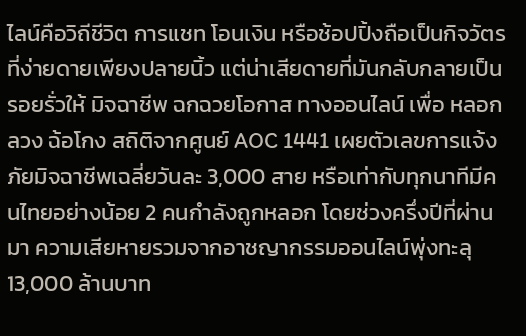ไลน์คือวิถีชีวิต การแชท โอนเงิน หรือช้อปปิ้งถือเป็นกิจวัตรที่ง่ายดายเพียงปลายนิ้ว แต่น่าเสียดายที่มันกลับกลายเป็นรอยรั่วให้ มิจฉาชีพ ฉกฉวยโอกาส ทางออนไลน์ เพื่อ หลอกลวง ฉ้อโกง สถิติจากศูนย์ AOC 1441 เผยตัวเลขการแจ้งภัยมิจฉาชีพเฉลี่ยวันละ 3,000 สาย หรือเท่ากับทุกนาทีมีคนไทยอย่างน้อย 2 คนกำลังถูกหลอก โดยช่วงครึ่งปีที่ผ่านมา ความเสียหายรวมจากอาชญากรรมออนไลน์พุ่งทะลุ 13,000 ล้านบาท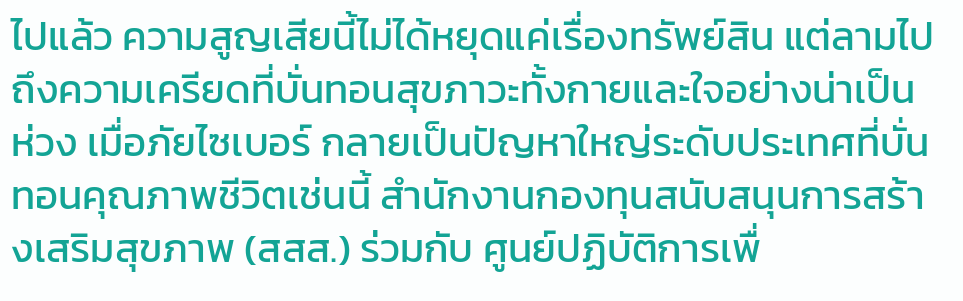ไปแล้ว ความสูญเสียนี้ไม่ได้หยุดแค่เรื่องทรัพย์สิน แต่ลามไปถึงความเครียดที่บั่นทอนสุขภาวะทั้งกายและใจอย่างน่าเป็นห่วง เมื่อภัยไซเบอร์ กลายเป็นปัญหาใหญ่ระดับประเทศที่บั่นทอนคุณภาพชีวิตเช่นนี้ สำนักงานกองทุนสนับสนุนการสร้างเสริมสุขภาพ (สสส.) ร่วมกับ ศูนย์ปฏิบัติการเพื่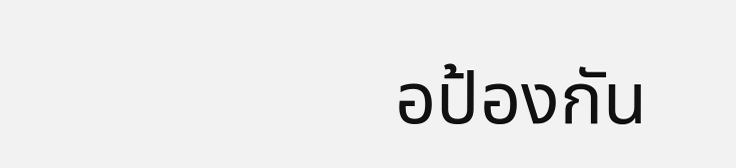อป้องกัน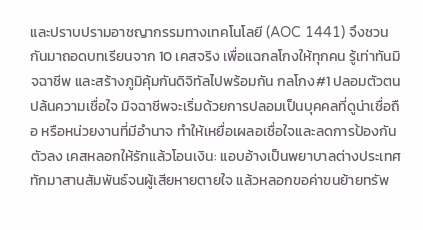และปราบปรามอาชญากรรมทางเทคโนโลยี (AOC 1441) จึงชวนกันมาถอดบทเรียนจาก 10 เคสจริง เพื่อแฉกลโกงให้ทุกคน รู้เท่าทันมิจฉาชีพ และสร้างภูมิคุ้มกันดิจิทัลไปพร้อมกัน กลโกง#1 ปลอมตัวตน ปล้นความเชื่อใจ มิจฉาชีพจะเริ่มด้วยการปลอมเป็นบุคคลที่ดูน่าเชื่อถือ หรือหน่วยงานที่มีอำนาจ ทำให้เหยื่อเผลอเชื่อใจและลดการป้องกันตัวลง เคสหลอกให้รักแล้วโอนเงิน: แอบอ้างเป็นพยาบาลต่างประเทศ ทักมาสานสัมพันธ์จนผู้เสียหายตายใจ แล้วหลอกขอค่าขนย้ายทรัพ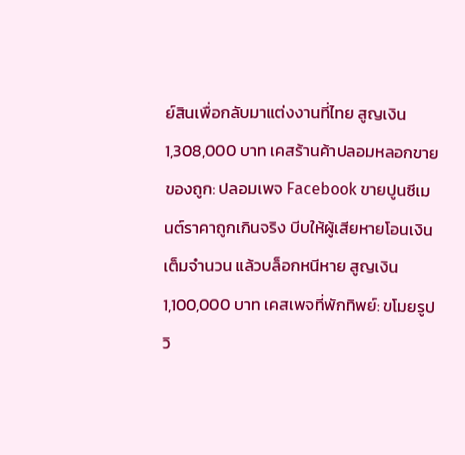ย์สินเพื่อกลับมาแต่งงานที่ไทย สูญเงิน 1,308,000 บาท เคสร้านค้าปลอมหลอกขายของถูก: ปลอมเพจ Facebook ขายปูนซีเมนต์ราคาถูกเกินจริง บีบให้ผู้เสียหายโอนเงินเต็มจำนวน แล้วบล็อกหนีหาย สูญเงิน 1,100,000 บาท เคสเพจที่พักทิพย์: ขโมยรูปวิ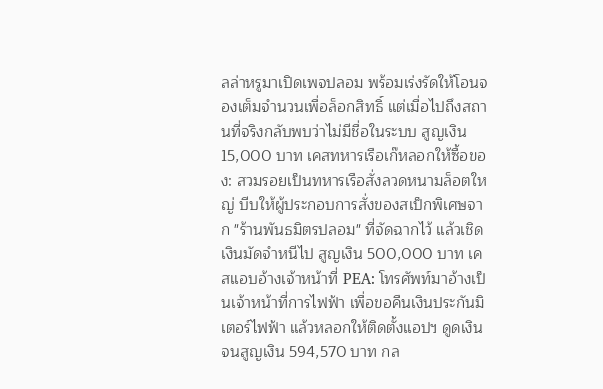ลล่าหรูมาเปิดเพจปลอม พร้อมเร่งรัดให้โอนจองเต็มจำนวนเพื่อล็อกสิทธิ์ แต่เมื่อไปถึงสถานที่จริงกลับพบว่าไม่มีชื่อในระบบ สูญเงิน 15,000 บาท เคสทหารเรือเก๊หลอกให้ซื้อของ: สวมรอยเป็นทหารเรือสั่งลวดหนามล็อตใหญ่ บีบให้ผู้ประกอบการสั่งของสเป็กพิเศษจาก "ร้านพันธมิตรปลอม" ที่จัดฉากไว้ แล้วเชิดเงินมัดจำหนีไป สูญเงิน 500,000 บาท เคสแอบอ้างเจ้าหน้าที่ PEA: โทรศัพท์มาอ้างเป็นเจ้าหน้าที่การไฟฟ้า เพื่อขอคืนเงินประกันมิเตอร์ไฟฟ้า แล้วหลอกให้ติดตั้งแอปฯ ดูดเงิน จนสูญเงิน 594,570 บาท กล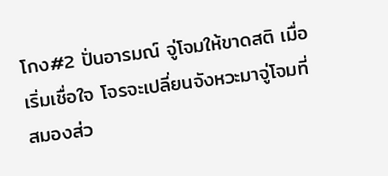โกง#2 ปั่นอารมณ์ จู่โจมให้ขาดสติ เมื่อเริ่มเชื่อใจ โจรจะเปลี่ยนจังหวะมาจู่โจมที่สมองส่ว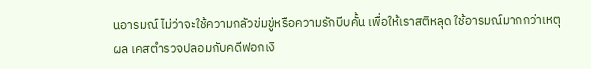นอารมณ์ ไม่ว่าจะใช้ความกลัวข่มขู่หรือความรักบีบคั้น เพื่อให้เราสติหลุด ใช้อารมณ์มากกว่าเหตุผล เคสตำรวจปลอมกับคดีฟอกเงิ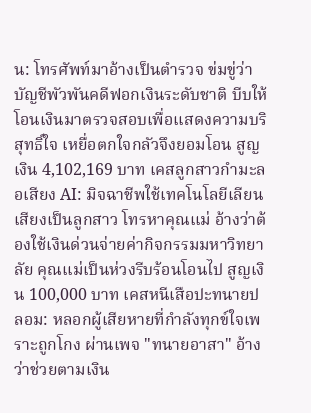น: โทรศัพท์มาอ้างเป็นตำรวจ ข่มขู่ว่าบัญชีพัวพันคดีฟอกเงินระดับชาติ บีบให้โอนเงินมาตรวจสอบเพื่อแสดงความบริสุทธิ์ใจ เหยื่อตกใจกลัวจึงยอมโอน สูญเงิน 4,102,169 บาท เคสลูกสาวกำมะลอเสียง AI: มิจฉาชีพใช้เทคโนโลยีเลียนเสียงเป็นลูกสาว โทรหาคุณแม่ อ้างว่าต้องใช้เงินด่วนจ่ายค่ากิจกรรมมหาวิทยาลัย คุณแม่เป็นห่วงรีบร้อนโอนไป สูญเงิน 100,000 บาท เคสหนีเสือปะทนายปลอม: หลอกผู้เสียหายที่กำลังทุกข์ใจเพราะถูกโกง ผ่านเพจ "ทนายอาสา" อ้างว่าช่วยตามเงิน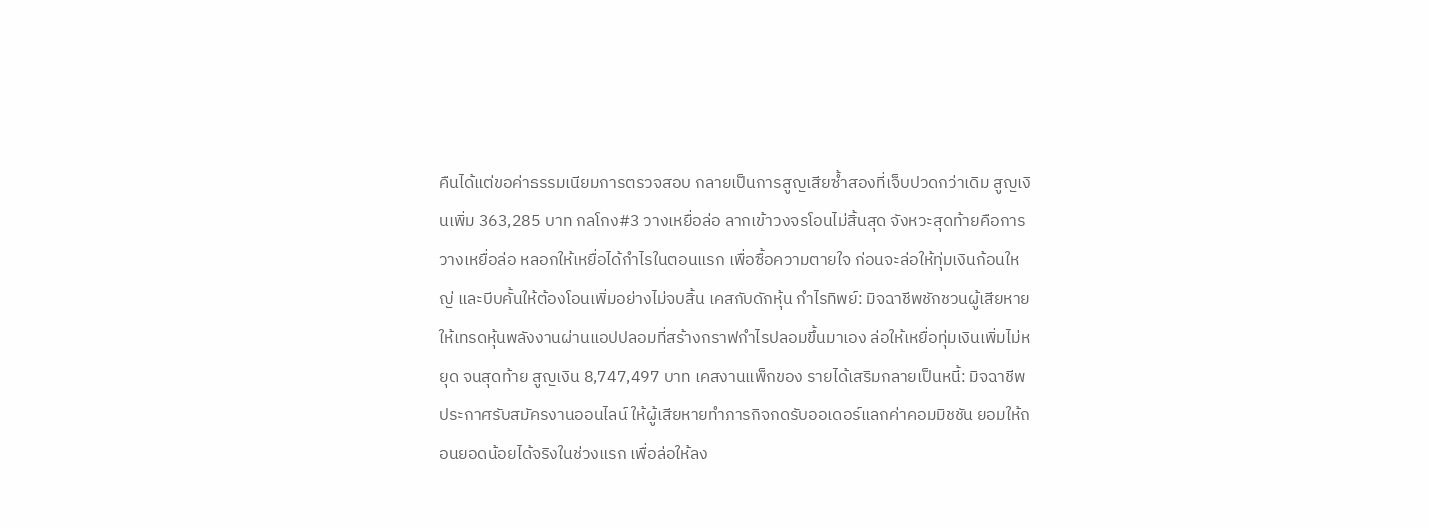คืนได้แต่ขอค่าธรรมเนียมการตรวจสอบ กลายเป็นการสูญเสียซ้ำสองที่เจ็บปวดกว่าเดิม สูญเงินเพิ่ม 363,285 บาท กลโกง#3 วางเหยื่อล่อ ลากเข้าวงจรโอนไม่สิ้นสุด จังหวะสุดท้ายคือการวางเหยื่อล่อ หลอกให้เหยื่อได้กำไรในตอนแรก เพื่อซื้อความตายใจ ก่อนจะล่อให้ทุ่มเงินก้อนใหญ่ และบีบคั้นให้ต้องโอนเพิ่มอย่างไม่จบสิ้น เคสกับดักหุ้น กำไรทิพย์: มิจฉาชีพชักชวนผู้เสียหายให้เทรดหุ้นพลังงานผ่านแอปปลอมที่สร้างกราฟกำไรปลอมขึ้นมาเอง ล่อให้เหยื่อทุ่มเงินเพิ่มไม่หยุด จนสุดท้าย สูญเงิน 8,747,497 บาท เคสงานแพ็กของ รายได้เสริมกลายเป็นหนี้: มิจฉาชีพประกาศรับสมัครงานออนไลน์ ให้ผู้เสียหายทำภารกิจกดรับออเดอร์แลกค่าคอมมิชชัน ยอมให้ถอนยอดน้อยได้จริงในช่วงแรก เพื่อล่อให้ลง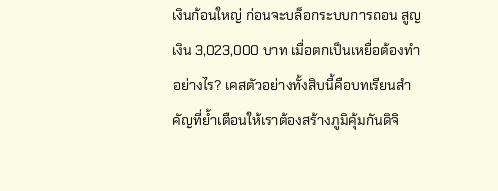เงินก้อนใหญ่ ก่อนจะบล็อกระบบการถอน สูญเงิน 3,023,000 บาท เมื่อตกเป็นเหยื่อต้องทำอย่างไร? เคสตัวอย่างทั้งสิบนี้คือบทเรียนสำคัญที่ย้ำเตือนให้เราต้องสร้างภูมิคุ้มกันดิจิ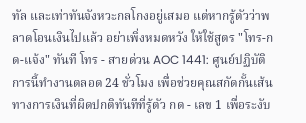ทัล และเท่าทันจังหวะกลโกงอยู่เสมอ แต่หากรู้ตัวว่าพลาดโอนเงินไปแล้ว อย่าเพิ่งหมดหวัง ให้ใช้สูตร "โทร-กด-แจ้ง" ทันที โทร - สายด่วน AOC 1441: ศูนย์ปฏิบัติการนี้ทำงานตลอด 24 ชั่วโมง เพื่อช่วยคุณสกัดกั้นเส้นทางการเงินที่ผิดปกติทันทีที่รู้ตัว กด - เลข 1 เพื่อระงับ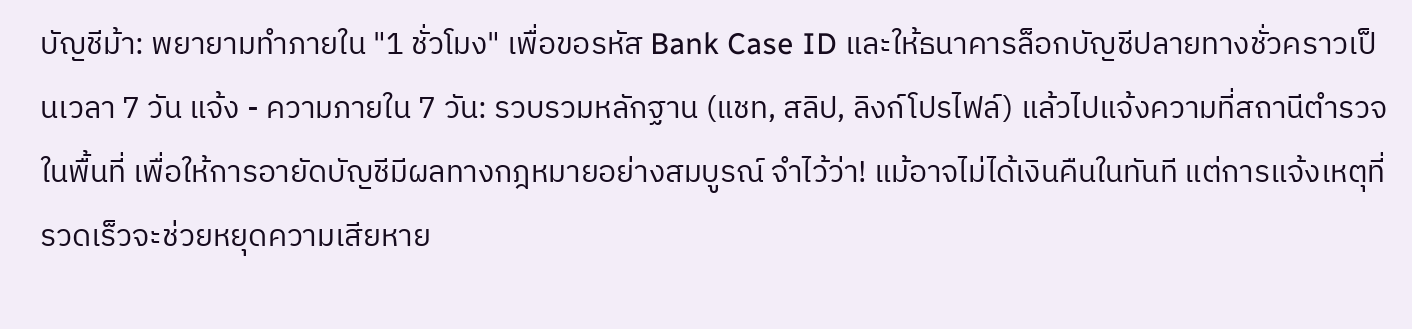บัญชีม้า: พยายามทำภายใน "1 ชั่วโมง" เพื่อขอรหัส Bank Case ID และให้ธนาคารล็อกบัญชีปลายทางชั่วคราวเป็นเวลา 7 วัน แจ้ง - ความภายใน 7 วัน: รวบรวมหลักฐาน (แชท, สลิป, ลิงก์โปรไฟล์) แล้วไปแจ้งความที่สถานีตำรวจในพื้นที่ เพื่อให้การอายัดบัญชีมีผลทางกฎหมายอย่างสมบูรณ์ จำไว้ว่า! แม้อาจไม่ได้เงินคืนในทันที แต่การแจ้งเหตุที่รวดเร็วจะช่วยหยุดความเสียหาย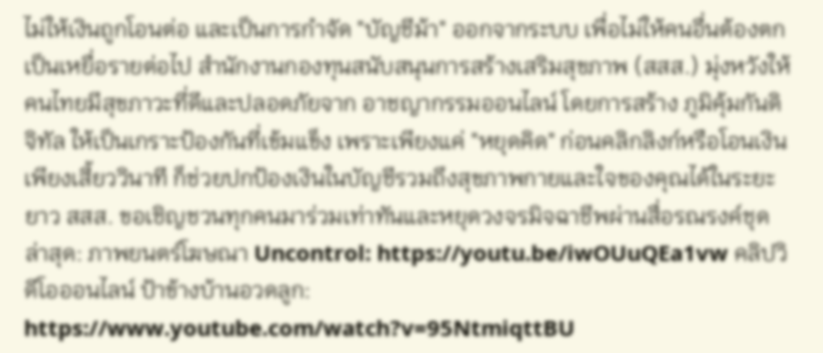ไม่ให้เงินถูกโอนต่อ และเป็นการกำจัด "บัญชีม้า" ออกจากระบบ เพื่อไม่ให้คนอื่นต้องตกเป็นเหยื่อรายต่อไป สำนักงานกองทุนสนับสนุนการสร้างเสริมสุขภาพ (สสส.) มุ่งหวังให้คนไทยมีสุขภาวะที่ดีและปลอดภัยจาก อาชญากรรมออนไลน์ โดยการสร้าง ภูมิคุ้มกันดิจิทัล ให้เป็นเกราะป้องกันที่เข้มแข็ง เพราะเพียงแค่ "หยุดคิด" ก่อนคลิกลิงก์หรือโอนเงินเพียงเสี้ยววินาที ก็ช่วยปกป้องเงินในบัญชีรวมถึงสุขภาพกายและใจของคุณได้ในระยะยาว สสส. ขอเชิญชวนทุกคนมาร่วมเท่าทันและหยุดวงจรมิจฉาชีพผ่านสื่อรณรงค์ชุดล่าสุด: ภาพยนตร์โฆษณา Uncontrol: https://youtu.be/iwOUuQEa1vw คลิปวิดีโอออนไลน์ ป้าข้างบ้านอวดลูก: https://www.youtube.com/watch?v=95NtmiqttBU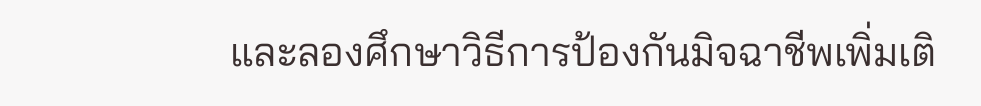และลองศึกษาวิธีการป้องกันมิจฉาชีพเพิ่มเติ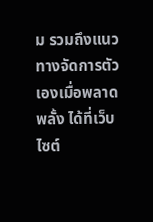ม รวมถึงแนวทางจัดการตัวเองเมื่อพลาดพลั้ง ได้ที่เว็บไซต์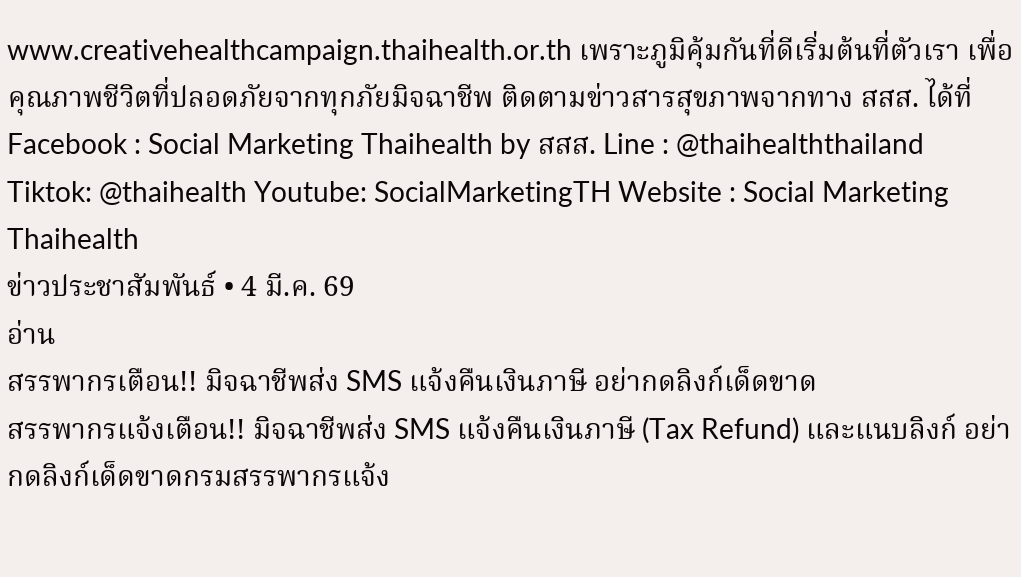www.creativehealthcampaign.thaihealth.or.th เพราะภูมิคุ้มกันที่ดีเริ่มต้นที่ตัวเรา เพื่อคุณภาพชีวิตที่ปลอดภัยจากทุกภัยมิจฉาชีพ ติดตามข่าวสารสุขภาพจากทาง สสส. ได้ที่Facebook : Social Marketing Thaihealth by สสส. Line : @thaihealththailand Tiktok: @thaihealth Youtube: SocialMarketingTH Website : Social Marketing Thaihealth
ข่าวประชาสัมพันธ์ • 4 มี.ค. 69
อ่าน
สรรพากรเตือน!! มิจฉาชีพส่ง SMS แจ้งคืนเงินภาษี อย่ากดลิงก์เด็ดขาด
สรรพากรแจ้งเตือน!! มิจฉาชีพส่ง SMS แจ้งคืนเงินภาษี (Tax Refund) และแนบลิงก์ อย่ากดลิงก์เด็ดขาดกรมสรรพากรแจ้ง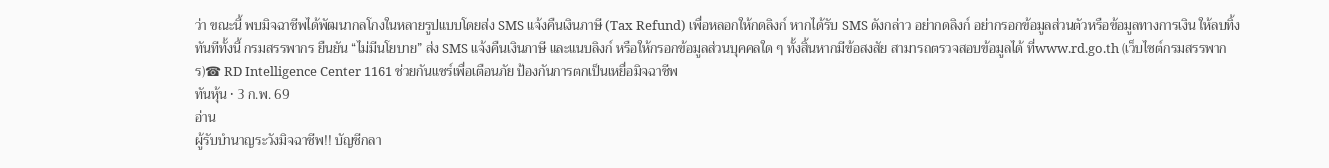ว่า ขณะนี้ พบมิจฉาชีพได้พัฒนากลโกงในหลายรูปแบบโดยส่ง SMS แจ้งคืนเงินภาษี (Tax Refund) เพื่อหลอกให้กดลิงก์ หากได้รับ SMS ดังกล่าว อย่ากดลิงก์ อย่ากรอกข้อมูลส่วนตัวหรือข้อมูลทางการเงิน ให้ลบทิ้งทันทีทั้งนี้ กรมสรรพากร ยืนยัน “ไม่มีนโยบาย” ส่ง SMS แจ้งคืนเงินภาษี และแนบลิงก์ หรือให้กรอกข้อมูลส่วนบุคคลใด ๆ ทั้งสิ้นหากมีข้อสงสัย สามารถตรวจสอบข้อมูลได้ ที่www.rd.go.th (เว็บไซต์กรมสรรพากร)☎ RD Intelligence Center 1161 ช่วยกันแชร์เพื่อเตือนภัย ป้องกันการตกเป็นเหยื่อมิจฉาชีพ
ทันหุ้น • 3 ก.พ. 69
อ่าน
ผู้รับบำนาญระวังมิจฉาชีพ!! บัญชีกลา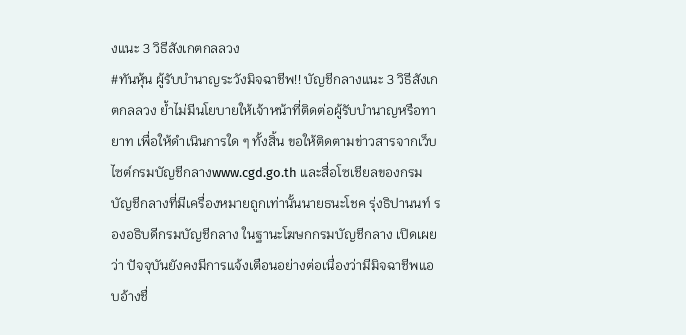งแนะ 3 วิธีสังเกตกลลวง
#ทันหุ้น ผู้รับบำนาญระวังมิจฉาชีพ!! บัญชีกลางแนะ 3 วิธีสังเกตกลลวง ย้ำไม่มีนโยบายให้เจ้าหน้าที่ติดต่อผู้รับบำนาญหรือทายาท เพื่อให้ดำเนินการใด ๆ ทั้งสิ้น ขอให้ติดตามข่าวสารจากเว็บไซต์กรมบัญชีกลางwww.cgd.go.th และสื่อโซเชียลของกรมบัญชีกลางที่มีเครื่องหมายถูกเท่านั้นนายธนะโชค รุ่งธิปานนท์ รองอธิบดีกรมบัญชีกลาง ในฐานะโฆษกกรมบัญชีกลาง เปิดเผยว่า ปัจจุบันยังคงมีการแจ้งเตือนอย่างต่อเนื่องว่ามีมิจฉาชีพแอบอ้างชื่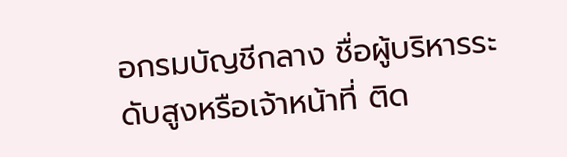อกรมบัญชีกลาง ชื่อผู้บริหารระดับสูงหรือเจ้าหน้าที่ ติด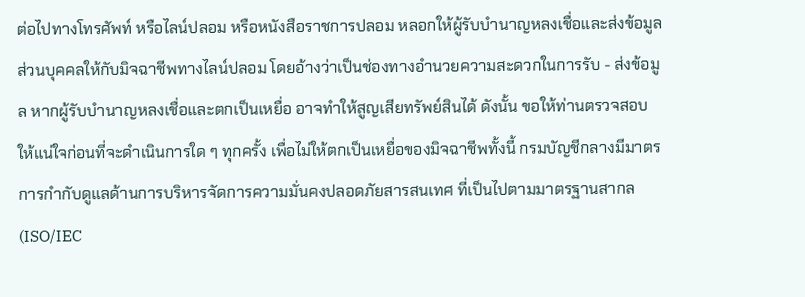ต่อไปทางโทรศัพท์ หรือไลน์ปลอม หรือหนังสือราชการปลอม หลอกให้ผู้รับบำนาญหลงเชื่อและส่งข้อมูลส่วนบุคคลให้กับมิจฉาชีพทางไลน์ปลอม โดยอ้างว่าเป็นช่องทางอำนวยความสะดวกในการรับ - ส่งข้อมูล หากผู้รับบำนาญหลงเชื่อและตกเป็นเหยื่อ อาจทำให้สูญเสียทรัพย์สินได้ ดังนั้น ขอให้ท่านตรวจสอบให้แน่ใจก่อนที่จะดำเนินการใด ๆ ทุกครั้ง เพื่อไม่ให้ตกเป็นเหยื่อของมิจฉาชีพทั้งนี้ กรมบัญชีกลางมีมาตรการกำกับดูแลด้านการบริหารจัดการความมั่นคงปลอดภัยสารสนเทศ ที่เป็นไปตามมาตรฐานสากล (ISO/IEC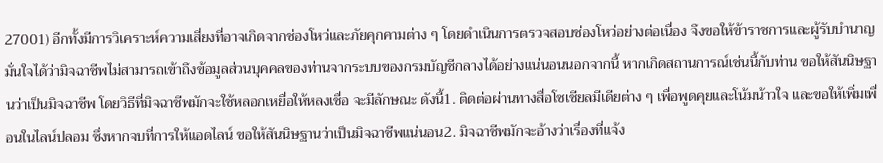27001) อีกทั้งมีการวิเคราะห์ความเสี่ยงที่อาจเกิดจากช่องโหว่และภัยคุกคามต่าง ๆ โดยดำเนินการตรวจสอบช่องโหว่อย่างต่อเนื่อง จึงขอให้ข้าราชการและผู้รับบำนาญมั่นใจได้ว่ามิจฉาชีพไม่สามารถเข้าถึงข้อมูลส่วนบุคคลของท่านจากระบบของกรมบัญชีกลางได้อย่างแน่นอนนอกจากนี้ หากเกิดสถานการณ์เช่นนี้กับท่าน ขอให้สันนิษฐานว่าเป็นมิจฉาชีพ โดยวิธีที่มิจฉาชีพมักจะใช้หลอกเหยื่อให้หลงเชื่อ จะมีลักษณะ ดังนี้1. ติดต่อผ่านทางสื่อโซเชียลมีเดียต่าง ๆ เพื่อพูดคุยและโน้มน้าวใจ และขอให้เพิ่มเพื่อนในไลน์ปลอม ซึ่งหากจบที่การให้แอดไลน์ ขอให้สันนิษฐานว่าเป็นมิจฉาชีพแน่นอน2. มิจฉาชีพมักจะอ้างว่าเรื่องที่แจ้ง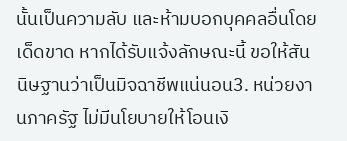นั้นเป็นความลับ และห้ามบอกบุคคลอื่นโดยเด็ดขาด หากได้รับแจ้งลักษณะนี้ ขอให้สันนิษฐานว่าเป็นมิจฉาชีพแน่นอน3. หน่วยงานภาครัฐ ไม่มีนโยบายให้โอนเงิ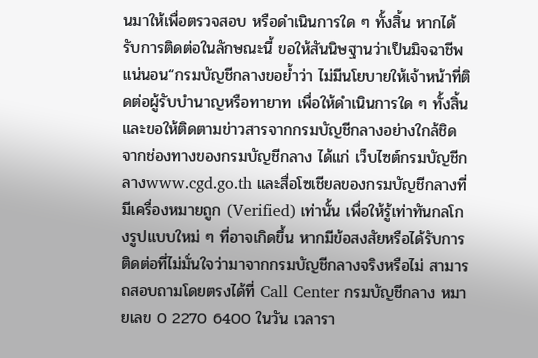นมาให้เพื่อตรวจสอบ หรือดำเนินการใด ๆ ทั้งสิ้น หากได้รับการติดต่อในลักษณะนี้ ขอให้สันนิษฐานว่าเป็นมิจฉาชีพแน่นอน“กรมบัญชีกลางขอย้ำว่า ไม่มีนโยบายให้เจ้าหน้าที่ติดต่อผู้รับบำนาญหรือทายาท เพื่อให้ดำเนินการใด ๆ ทั้งสิ้น และขอให้ติดตามข่าวสารจากกรมบัญชีกลางอย่างใกล้ชิด จากช่องทางของกรมบัญชีกลาง ได้แก่ เว็บไซต์กรมบัญชีกลางwww.cgd.go.th และสื่อโซเชียลของกรมบัญชีกลางที่มีเครื่องหมายถูก (Verified) เท่านั้น เพื่อให้รู้เท่าทันกลโกงรูปแบบใหม่ ๆ ที่อาจเกิดขึ้น หากมีข้อสงสัยหรือได้รับการติดต่อที่ไม่มั่นใจว่ามาจากกรมบัญชีกลางจริงหรือไม่ สามารถสอบถามโดยตรงได้ที่ Call Center กรมบัญชีกลาง หมายเลข 0 2270 6400 ในวัน เวลารา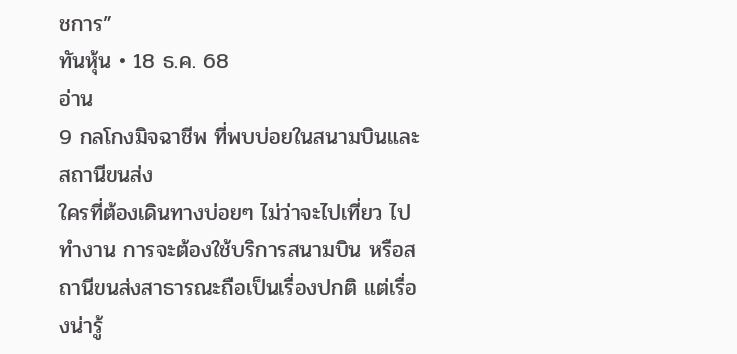ชการ”
ทันหุ้น • 18 ธ.ค. 68
อ่าน
9 กลโกงมิจฉาชีพ ที่พบบ่อยในสนามบินและสถานีขนส่ง
ใครที่ต้องเดินทางบ่อยๆ ไม่ว่าจะไปเที่ยว ไปทำงาน การจะต้องใช้บริการสนามบิน หรือสถานีขนส่งสาธารณะถือเป็นเรื่องปกติ แต่เรื่องน่ารู้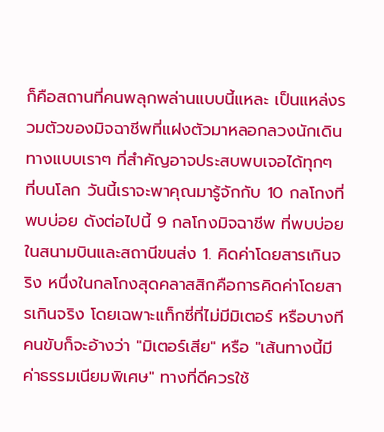ก็คือสถานที่คนพลุกพล่านแบบนี้แหละ เป็นแหล่งรวมตัวของมิจฉาชีพที่แฝงตัวมาหลอกลวงนักเดินทางแบบเราๆ ที่สำคัญอาจประสบพบเจอได้ทุกๆ ที่บนโลก วันนี้เราจะพาคุณมารู้จักกับ 10 กลโกงที่พบบ่อย ดังต่อไปนี้ 9 กลโกงมิจฉาชีพ ที่พบบ่อยในสนามบินและสถานีขนส่ง 1. คิดค่าโดยสารเกินจริง หนึ่งในกลโกงสุดคลาสสิกคือการคิดค่าโดยสารเกินจริง โดยเฉพาะแท็กซี่ที่ไม่มีมิเตอร์ หรือบางทีคนขับก็จะอ้างว่า "มิเตอร์เสีย" หรือ "เส้นทางนี้มีค่าธรรมเนียมพิเศษ" ทางที่ดีควรใช้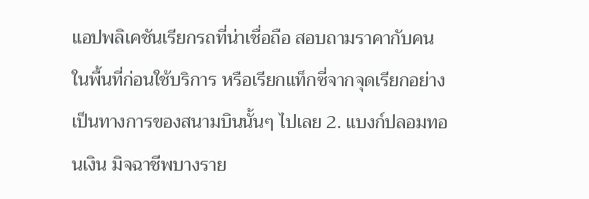แอปพลิเคชันเรียกรถที่น่าเชื่อถือ สอบถามราคากับคนในพื้นที่ก่อนใช้บริการ หรือเรียกแท็กซี่จากจุดเรียกอย่างเป็นทางการของสนามบินนั้นๆ ไปเลย 2. แบงก์ปลอมทอนเงิน มิจฉาชีพบางราย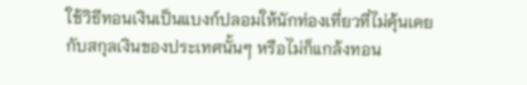ใช้วิธีทอนเงินเป็นแบงก์ปลอมให้นักท่องเที่ยวที่ไม่คุ้นเคยกับสกุลเงินของประเทศนั้นๆ หรือไม่ก็แกล้งทอน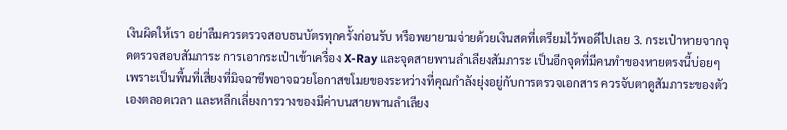เงินผิดให้เรา อย่าลืมควรตรวจสอบธนบัตรทุกครั้งก่อนรับ หรือพยายามจ่ายด้วยเงินสดที่เตรียมไว้พอดีไปเลย 3. กระเป๋าหายจากจุดตรวจสอบสัมภาระ การเอากระเป๋าเข้าเครื่อง X-Ray และจุดสายพานลำเลียงสัมภาระ เป็นอีกจุดที่มีคนทำของหายตรงนี้บ่อยๆ เพราะเป็นพื้นที่เสี่ยงที่มิจฉาชีพอาจฉวยโอกาสขโมยของระหว่างที่คุณกำลังยุ่งอยู่กับการตรวจเอกสาร ควรจับตาดูสัมภาระของตัวเองตลอดเวลา และหลีกเลี่ยงการวางของมีค่าบนสายพานลำเลียง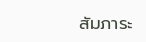สัมภาระ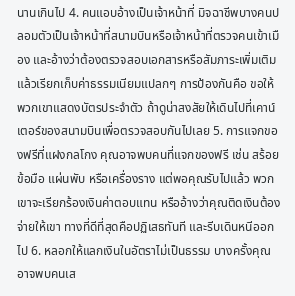นานเกินไป 4. คนแอบอ้างเป็นเจ้าหน้าที่ มิจฉาชีพบางคนปลอมตัวเป็นเจ้าหน้าที่สนามบินหรือเจ้าหน้าที่ตรวจคนเข้าเมือง และอ้างว่าต้องตรวจสอบเอกสารหรือสัมภาระเพิ่มเติม แล้วเรียกเก็บค่าธรรมเนียมแปลกๆ การป้องกันคือ ขอให้พวกเขาแสดงบัตรประจำตัว ถ้าดูน่าสงสัยให้เดินไปที่เคาน์เตอร์ของสนามบินเพื่อตรวจสอบกันไปเลย 5. การแจกของฟรีที่แฝงกลโกง คุณอาจพบคนที่แจกของฟรี เช่น สร้อยข้อมือ แผ่นพับ หรือเครื่องราง แต่พอคุณรับไปแล้ว พวกเขาจะเรียกร้องเงินค่าตอบแทน หรืออ้างว่าคุณติดเงินต้องจ่ายให้เขา ทางที่ดีที่สุดคือปฏิเสธทันที และรีบเดินหนีออกไป 6. หลอกให้แลกเงินในอัตราไม่เป็นธรรม บางครั้งคุณอาจพบคนเส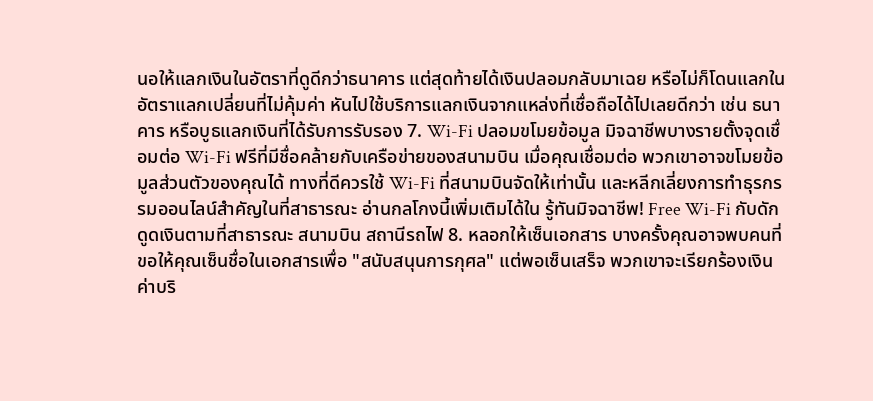นอให้แลกเงินในอัตราที่ดูดีกว่าธนาคาร แต่สุดท้ายได้เงินปลอมกลับมาเฉย หรือไม่ก็โดนแลกในอัตราแลกเปลี่ยนที่ไม่คุ้มค่า หันไปใช้บริการแลกเงินจากแหล่งที่เชื่อถือได้ไปเลยดีกว่า เช่น ธนาคาร หรือบูธแลกเงินที่ได้รับการรับรอง 7. Wi-Fi ปลอมขโมยข้อมูล มิจฉาชีพบางรายตั้งจุดเชื่อมต่อ Wi-Fi ฟรีที่มีชื่อคล้ายกับเครือข่ายของสนามบิน เมื่อคุณเชื่อมต่อ พวกเขาอาจขโมยข้อมูลส่วนตัวของคุณได้ ทางที่ดีควรใช้ Wi-Fi ที่สนามบินจัดให้เท่านั้น และหลีกเลี่ยงการทำธุรกรรมออนไลน์สำคัญในที่สาธารณะ อ่านกลโกงนี้เพิ่มเติมได้ใน รู้ทันมิจฉาชีพ! Free Wi-Fi กับดักดูดเงินตามที่สาธารณะ สนามบิน สถานีรถไฟ 8. หลอกให้เซ็นเอกสาร บางครั้งคุณอาจพบคนที่ขอให้คุณเซ็นชื่อในเอกสารเพื่อ "สนับสนุนการกุศล" แต่พอเซ็นเสร็จ พวกเขาจะเรียกร้องเงินค่าบริ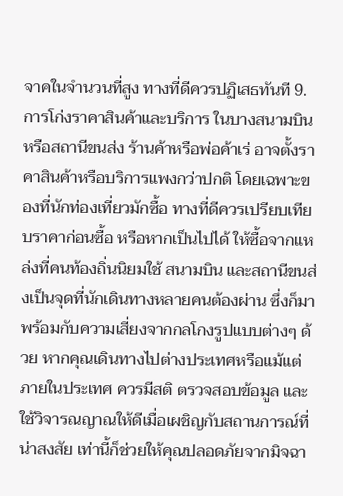จาคในจำนวนที่สูง ทางที่ดีควรปฏิเสธทันที 9. การโก่งราคาสินค้าและบริการ ในบางสนามบินหรือสถานีขนส่ง ร้านค้าหรือพ่อค้าเร่ อาจตั้งราคาสินค้าหรือบริการแพงกว่าปกติ โดยเฉพาะของที่นักท่องเที่ยวมักซื้อ ทางที่ดีควรเปรียบเทียบราคาก่อนซื้อ หรือหากเป็นไปได้ ให้ซื้อจากแหล่งที่คนท้องถิ่นนิยมใช้ สนามบิน และสถานีขนส่งเป็นจุดที่นักเดินทางหลายคนต้องผ่าน ซึ่งก็มาพร้อมกับความเสี่ยงจากกลโกงรูปแบบต่างๆ ด้วย หากคุณเดินทางไปต่างประเทศหรือแม้แต่ภายในประเทศ ควรมีสติ ตรวจสอบข้อมูล และใช้วิจารณญาณให้ดีเมื่อเผชิญกับสถานการณ์ที่น่าสงสัย เท่านี้ก็ช่วยให้คุณปลอดภัยจากมิจฉา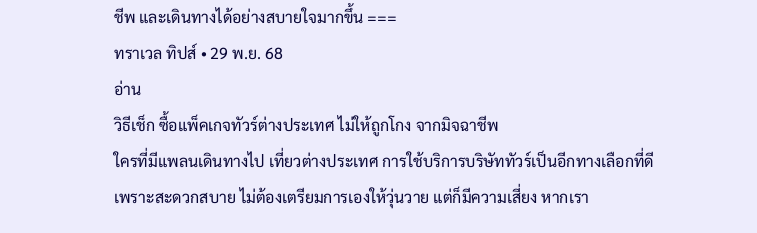ชีพ และเดินทางได้อย่างสบายใจมากขึ้น ===
ทราเวล ทิปส์ • 29 พ.ย. 68
อ่าน
วิธีเช็ก ซื้อแพ็คเกจทัวร์ต่างประเทศ ไม่ให้ถูกโกง จากมิจฉาชีพ
ใครที่มีแพลนเดินทางไป เที่ยวต่างประเทศ การใช้บริการบริษัททัวร์เป็นอีกทางเลือกที่ดี เพราะสะดวกสบาย ไม่ต้องเตรียมการเองให้วุ่นวาย แต่ก็มีความเสี่ยง หากเรา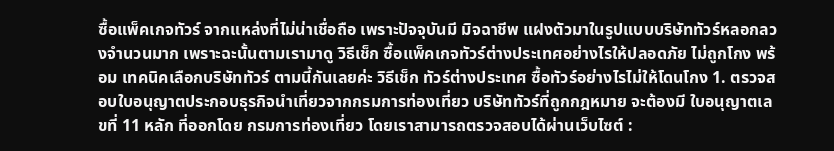ซื้อแพ็คเกจทัวร์ จากแหล่งที่ไม่น่าเชื่อถือ เพราะปัจจุบันมี มิจฉาชีพ แฝงตัวมาในรูปแบบบริษัททัวร์หลอกลวงจำนวนมาก เพราะฉะนั้นตามเรามาดู วิธีเช็ก ซื้อแพ็คเกจทัวร์ต่างประเทศอย่างไรให้ปลอดภัย ไม่ถูกโกง พร้อม เทคนิคเลือกบริษัททัวร์ ตามนี้กันเลยค่ะ วิธีเช็ก ทัวร์ต่างประเทศ ซื้อทัวร์อย่างไรไม่ให้โดนโกง 1. ตรวจสอบใบอนุญาตประกอบธุรกิจนำเที่ยวจากกรมการท่องเที่ยว บริษัททัวร์ที่ถูกกฎหมาย จะต้องมี ใบอนุญาตเลขที่ 11 หลัก ที่ออกโดย กรมการท่องเที่ยว โดยเราสามารถตรวจสอบได้ผ่านเว็บไซต์ :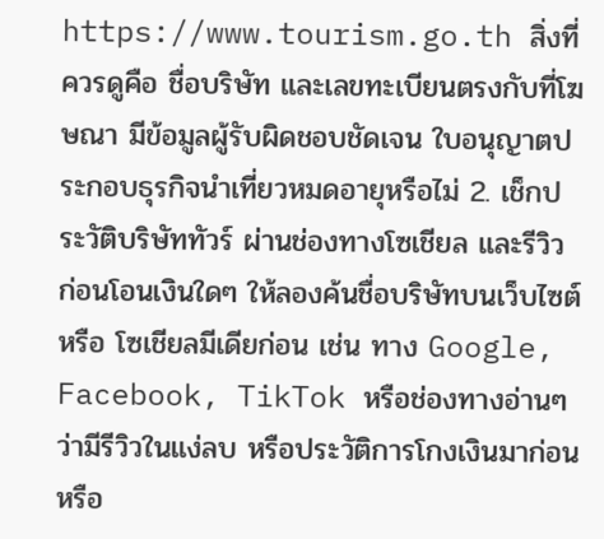https://www.tourism.go.th สิ่งที่ควรดูคือ ชื่อบริษัท และเลขทะเบียนตรงกับที่โฆษณา มีข้อมูลผู้รับผิดชอบชัดเจน ใบอนุญาตประกอบธุรกิจนำเที่ยวหมดอายุหรือไม่ 2. เช็กประวัติบริษัททัวร์ ผ่านช่องทางโซเชียล และรีวิว ก่อนโอนเงินใดๆ ให้ลองค้นชื่อบริษัทบนเว็บไซต์ หรือ โซเชียลมีเดียก่อน เช่น ทาง Google, Facebook, TikTok หรือช่องทางอ่านๆ ว่ามีรีวิวในแง่ลบ หรือประวัติการโกงเงินมาก่อนหรือ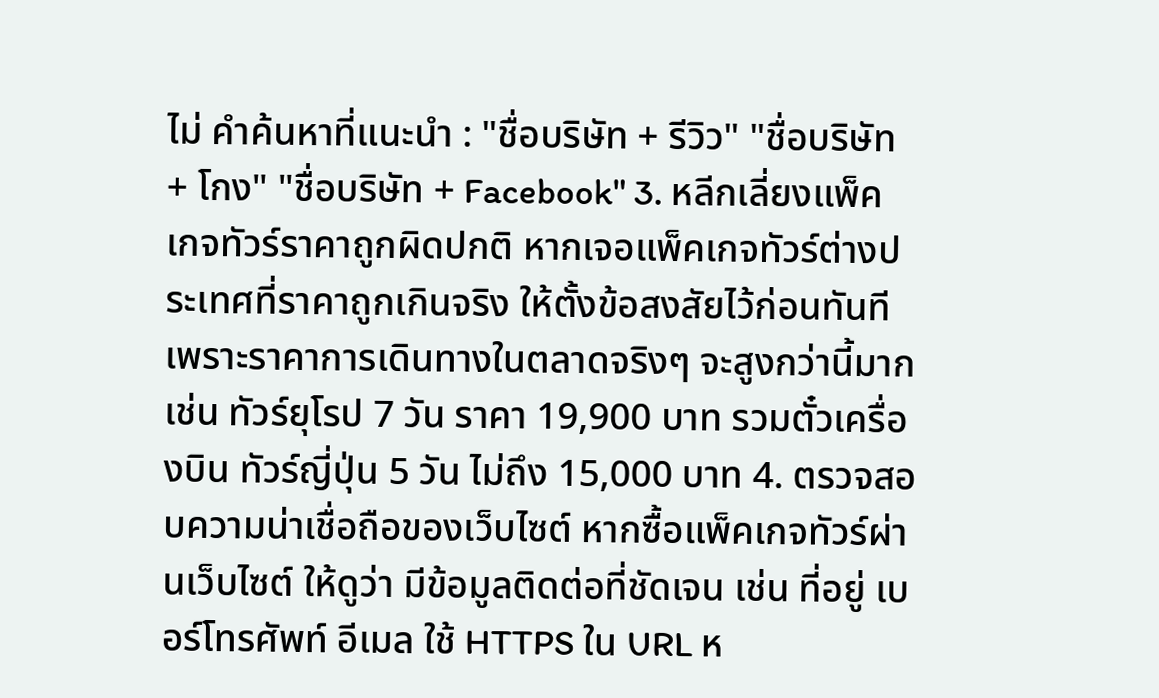ไม่ คำค้นหาที่แนะนำ : "ชื่อบริษัท + รีวิว" "ชื่อบริษัท + โกง" "ชื่อบริษัท + Facebook" 3. หลีกเลี่ยงแพ็คเกจทัวร์ราคาถูกผิดปกติ หากเจอแพ็คเกจทัวร์ต่างประเทศที่ราคาถูกเกินจริง ให้ตั้งข้อสงสัยไว้ก่อนทันที เพราะราคาการเดินทางในตลาดจริงๆ จะสูงกว่านี้มาก เช่น ทัวร์ยุโรป 7 วัน ราคา 19,900 บาท รวมตั๋วเครื่องบิน ทัวร์ญี่ปุ่น 5 วัน ไม่ถึง 15,000 บาท 4. ตรวจสอบความน่าเชื่อถือของเว็บไซต์ หากซื้อแพ็คเกจทัวร์ผ่านเว็บไซต์ ให้ดูว่า มีข้อมูลติดต่อที่ชัดเจน เช่น ที่อยู่ เบอร์โทรศัพท์ อีเมล ใช้ HTTPS ใน URL ห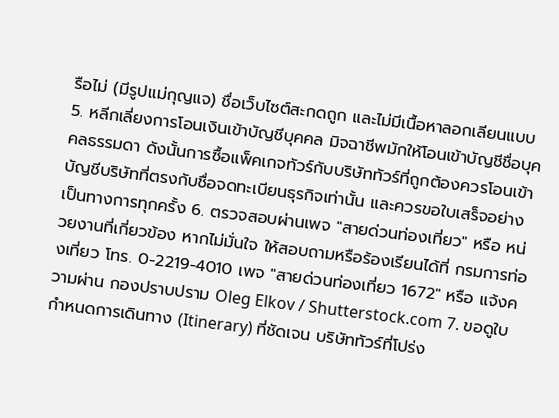รือไม่ (มีรูปแม่กุญแจ) ชื่อเว็บไซต์สะกดถูก และไม่มีเนื้อหาลอกเลียนแบบ 5. หลีกเลี่ยงการโอนเงินเข้าบัญชีบุคคล มิจฉาชีพมักให้โอนเข้าบัญชีชื่อบุคคลธรรมดา ดังนั้นการซื้อแพ็คเกจทัวร์กับบริษัททัวร์ที่ถูกต้องควรโอนเข้าบัญชีบริษัทที่ตรงกับชื่อจดทะเบียนธุรกิจเท่านั้น และควรขอใบเสร็จอย่างเป็นทางการทุกครั้ง 6. ตรวจสอบผ่านเพจ "สายด่วนท่องเที่ยว" หรือ หน่วยงานที่เกี่ยวข้อง หากไม่มั่นใจ ให้สอบถามหรือร้องเรียนได้ที่ กรมการท่องเที่ยว โทร. 0-2219-4010 เพจ "สายด่วนท่องเที่ยว 1672" หรือ แจ้งความผ่าน กองปราบปราม Oleg Elkov / Shutterstock.com 7. ขอดูใบกำหนดการเดินทาง (Itinerary) ที่ชัดเจน บริษัททัวร์ที่โปร่ง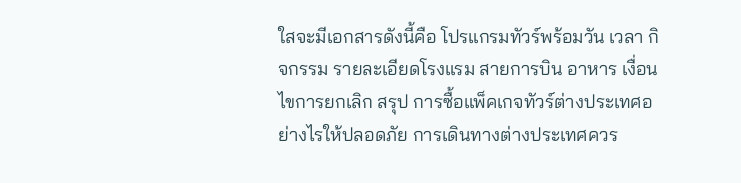ใสจะมีเอกสารดังนี้คือ โปรแกรมทัวร์พร้อมวัน เวลา กิจกรรม รายละเอียดโรงแรม สายการบิน อาหาร เงื่อนไขการยกเลิก สรุป การซื้อแพ็คเกจทัวร์ต่างประเทศอย่างไรให้ปลอดภัย การเดินทางต่างประเทศควร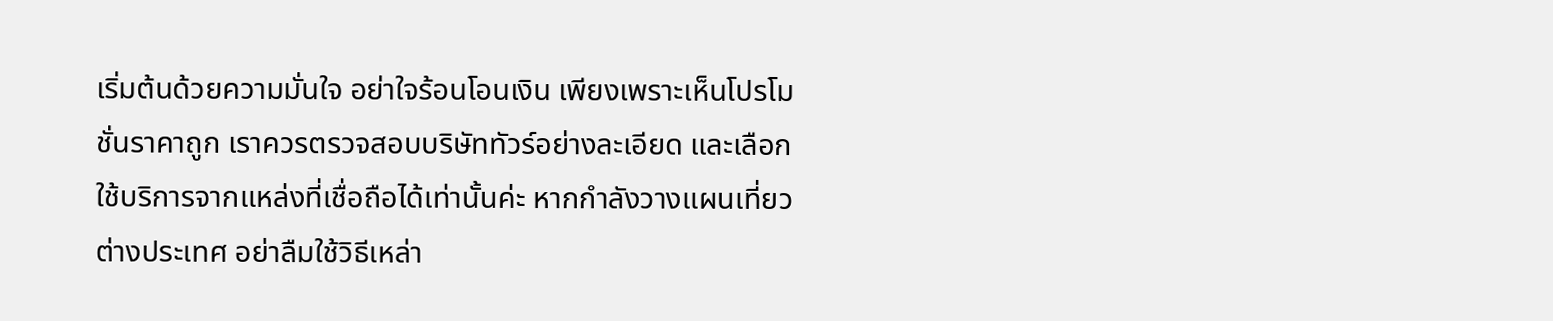เริ่มต้นด้วยความมั่นใจ อย่าใจร้อนโอนเงิน เพียงเพราะเห็นโปรโมชั่นราคาถูก เราควรตรวจสอบบริษัททัวร์อย่างละเอียด และเลือกใช้บริการจากแหล่งที่เชื่อถือได้เท่านั้นค่ะ หากกำลังวางแผนเที่ยวต่างประเทศ อย่าลืมใช้วิธีเหล่า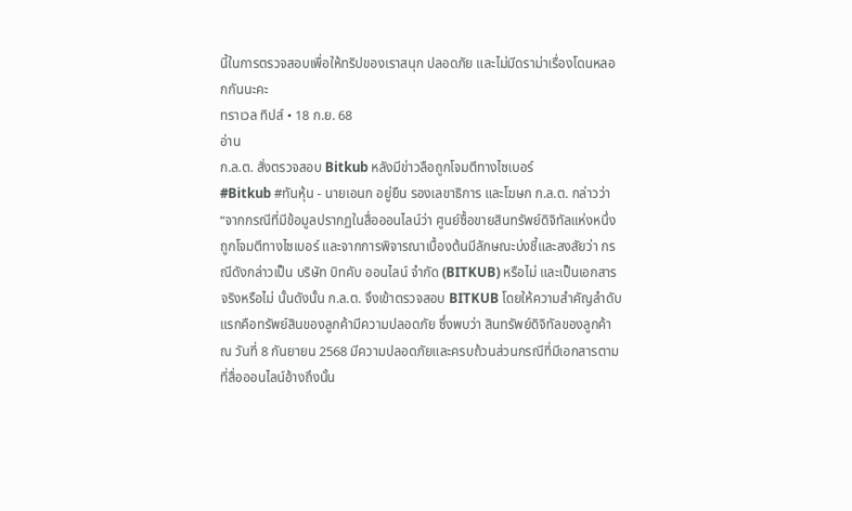นี้ในการตรวจสอบเพื่อให้ทริปของเราสนุก ปลอดภัย และไม่มีดราม่าเรื่องโดนหลอกกันนะคะ
ทราเวล ทิปส์ • 18 ก.ย. 68
อ่าน
ก.ล.ต. สั่งตรวจสอบ Bitkub หลังมีข่าวลือถูกโจมตีทางไซเบอร์
#Bitkub #ทันหุ้น - นายเอนก อยู่ยืน รองเลขาธิการ และโฆษก ก.ล.ต. กล่าวว่า “จากกรณีที่มีข้อมูลปรากฏในสื่อออนไลน์ว่า ศูนย์ซื้อขายสินทรัพย์ดิจิทัลแห่งหนึ่งถูกโจมตีทางไซเบอร์ และจากการพิจารณาเบื้องต้นมีลักษณะบ่งชี้และสงสัยว่า กรณีดังกล่าวเป็น บริษัท บิทคับ ออนไลน์ จำกัด (BITKUB) หรือไม่ และเป็นเอกสารจริงหรือไม่ นั้นดังนั้น ก.ล.ต. จึงเข้าตรวจสอบ BITKUB โดยให้ความสำคัญลำดับแรกคือทรัพย์สินของลูกค้ามีความปลอดภัย ซึ่งพบว่า สินทรัพย์ดิจิทัลของลูกค้า ณ วันที่ 8 กันยายน 2568 มีความปลอดภัยและครบถ้วนส่วนกรณีที่มีเอกสารตามที่สื่อออนไลน์อ้างถึงนั้น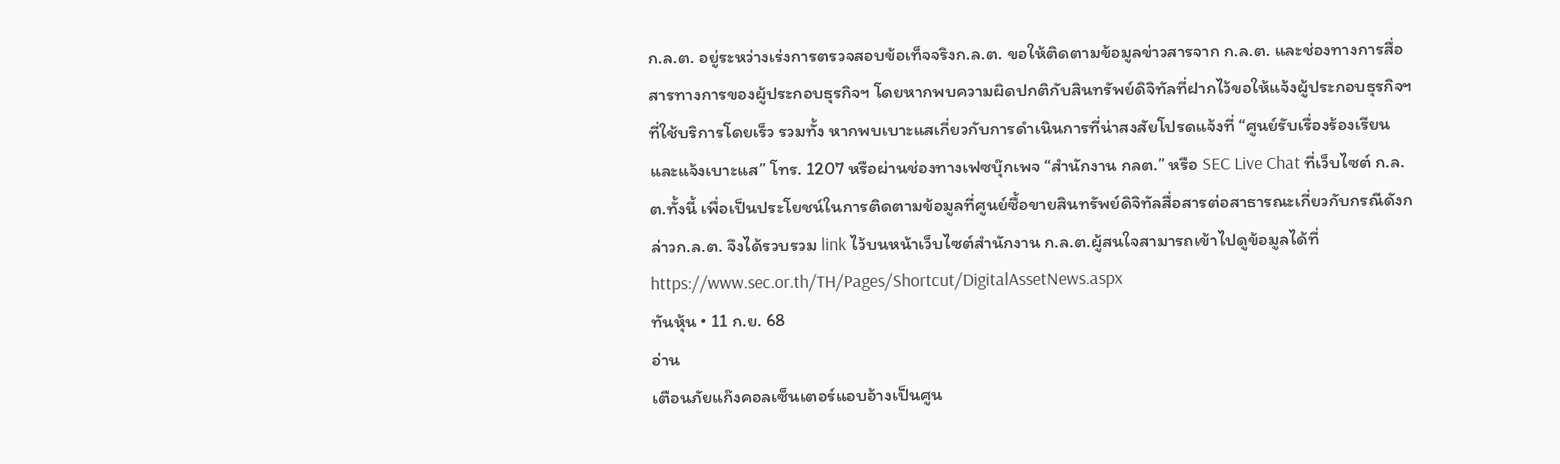ก.ล.ต. อยู่ระหว่างเร่งการตรวจสอบข้อเท็จจริงก.ล.ต. ขอให้ติดตามข้อมูลข่าวสารจาก ก.ล.ต. และช่องทางการสื่อสารทางการของผู้ประกอบธุรกิจฯ โดยหากพบความผิดปกติกับสินทรัพย์ดิจิทัลที่ฝากไว้ขอให้แจ้งผู้ประกอบธุรกิจฯ ที่ใช้บริการโดยเร็ว รวมทั้ง หากพบเบาะแสเกี่ยวกับการดำเนินการที่น่าสงสัยโปรดแจ้งที่ “ศูนย์รับเรื่องร้องเรียนและแจ้งเบาะแส” โทร. 1207 หรือผ่านช่องทางเฟซบุ๊กเพจ “สำนักงาน กลต.” หรือ SEC Live Chat ที่เว็บไซต์ ก.ล.ต.ทั้งนี้ เพื่อเป็นประโยชน์ในการติดตามข้อมูลที่ศูนย์ซื้อขายสินทรัพย์ดิจิทัลสื่อสารต่อสาธารณะเกี่ยวกับกรณีดังกล่าวก.ล.ต. จึงได้รวบรวม link ไว้บนหน้าเว็บไซต์สำนักงาน ก.ล.ต.ผู้สนใจสามารถเข้าไปดูข้อมูลได้ที่ https://www.sec.or.th/TH/Pages/Shortcut/DigitalAssetNews.aspx
ทันหุ้น • 11 ก.ย. 68
อ่าน
เตือนภัยแก๊งคอลเซ็นเตอร์แอบอ้างเป็นศูน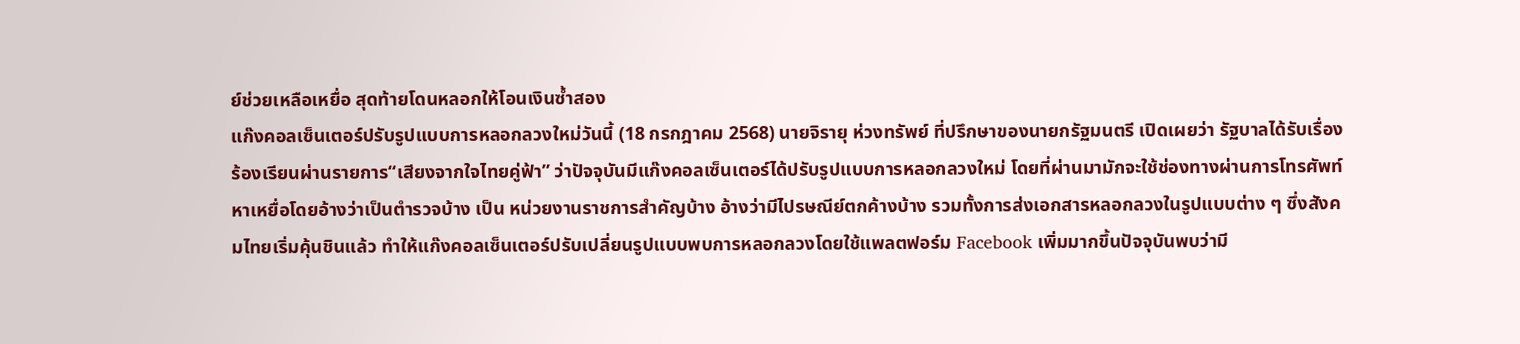ย์ช่วยเหลือเหยื่อ สุดท้ายโดนหลอกให้โอนเงินซ้ำสอง
แก๊งคอลเซ็นเตอร์ปรับรูปแบบการหลอกลวงใหม่วันนี้ (18 กรกฎาคม 2568) นายจิรายุ ห่วงทรัพย์ ที่ปรึกษาของนายกรัฐมนตรี เปิดเผยว่า รัฐบาลได้รับเรื่องร้องเรียนผ่านรายการ“เสียงจากใจไทยคู่ฟ้า” ว่าปัจจุบันมีแก๊งคอลเซ็นเตอร์ได้ปรับรูปแบบการหลอกลวงใหม่ โดยที่ผ่านมามักจะใช้ช่องทางผ่านการโทรศัพท์หาเหยื่อโดยอ้างว่าเป็นตำรวจบ้าง เป็น หน่วยงานราชการสำคัญบ้าง อ้างว่ามีไปรษณีย์ตกค้างบ้าง รวมทั้งการส่งเอกสารหลอกลวงในรูปแบบต่าง ๆ ซึ่งสังคมไทยเริ่มคุ้นชินแล้ว ทำให้แก๊งคอลเซ็นเตอร์ปรับเปลี่ยนรูปแบบพบการหลอกลวงโดยใช้แพลตฟอร์ม Facebook เพิ่มมากขึ้นปัจจุบันพบว่ามี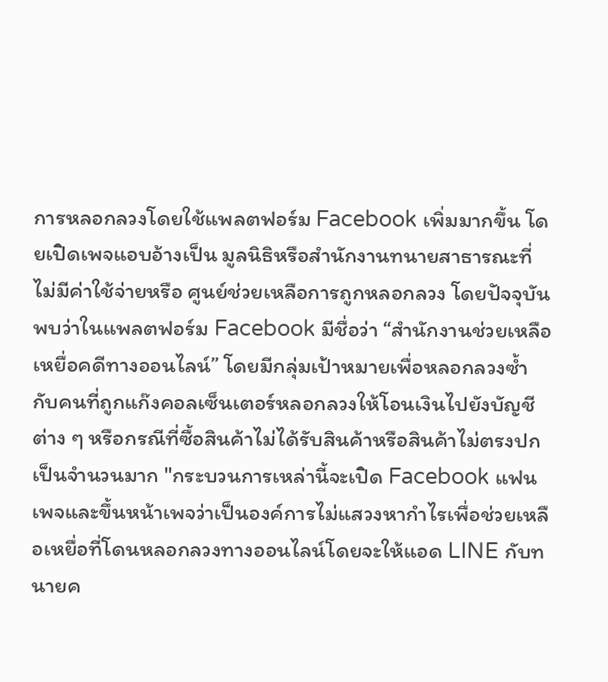การหลอกลวงโดยใช้แพลตฟอร์ม Facebook เพิ่มมากขึ้น โดยเปิดเพจแอบอ้างเป็น มูลนิธิหรือสำนักงานทนายสาธารณะที่ไม่มีค่าใช้จ่ายหรือ ศูนย์ช่วยเหลือการถูกหลอกลวง โดยปัจจุบันพบว่าในแพลตฟอร์ม Facebook มีชื่อว่า “สำนักงานช่วยเหลือเหยื่อคดีทางออนไลน์” โดยมีกลุ่มเป้าหมายเพื่อหลอกลวงซ้ำกับคนที่ถูกแก๊งคอลเซ็นเตอร์หลอกลวงให้โอนเงินไปยังบัญชีต่าง ๆ หรือกรณีที่ซื้อสินค้าไม่ได้รับสินค้าหรือสินค้าไม่ตรงปกเป็นจำนวนมาก "กระบวนการเหล่านี้จะเปิด Facebook แฟนเพจและขึ้นหน้าเพจว่าเป็นองค์การไม่แสวงหากำไรเพื่อช่วยเหลือเหยื่อที่โดนหลอกลวงทางออนไลน์โดยจะให้แอด LINE กับทนายค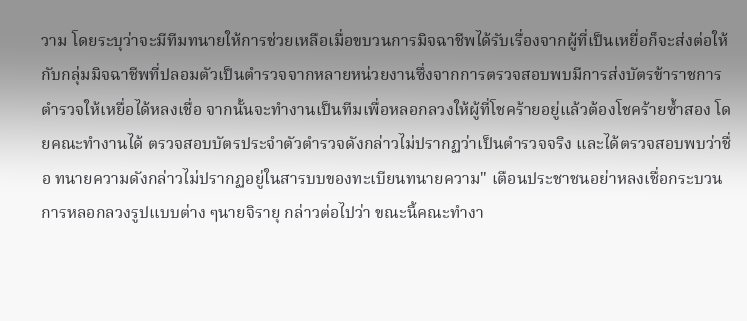วาม โดยระบุว่าจะมีทีมทนายให้การช่วยเหลือเมื่อขบวนการมิจฉาชีพได้รับเรื่องจากผู้ที่เป็นเหยื่อก็จะส่งต่อให้กับกลุ่มมิจฉาชีพที่ปลอมตัวเป็นตำรวจจากหลายหน่วยงานซึ่งจากการตรวจสอบพบมีการส่งบัตรข้าราชการตำรวจให้เหยื่อได้หลงเชื่อ จากนั้นจะทำงานเป็นทีมเพื่อหลอกลวงให้ผู้ที่โชคร้ายอยู่แล้วต้องโชคร้ายซ้ำสอง โดยคณะทำงานได้ ตรวจสอบบัตรประจำตัวตำรวจดังกล่าวไม่ปรากฏว่าเป็นตำรวจจริง และได้ตรวจสอบพบว่าชื่อ ทนายความดังกล่าวไม่ปรากฏอยู่ในสารบบของทะเบียนทนายความ" เตือนประชาชนอย่าหลงเชื่อกระบวนการหลอกลวงรูปแบบต่าง ๆนายจิรายุ กล่าวต่อไปว่า ขณะนี้คณะทำงา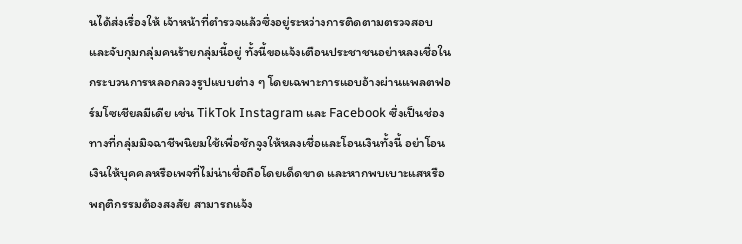นได้ส่งเรื่องให้ เจ้าหน้าที่ตำรวจแล้วซึ่งอยู่ระหว่างการติดตามตรวจสอบและจับกุมกลุ่มคนร้ายกลุ่มนี้อยู่ ทั้งนี้ขอแจ้งเตือนประชาชนอย่าหลงเชื่อในกระบวนการหลอกลวงรูปแบบต่าง ๆ โดยเฉพาะการแอบอ้างผ่านแพลตฟอร์มโซเชียลมีเดีย เช่น TikTok Instagram และ Facebook ซึ่งเป็นช่องทางที่กลุ่มมิจฉาชีพนิยมใช้เพื่อชักจูงให้หลงเชื่อและโอนเงินทั้งนี้ อย่าโอนเงินให้บุคคลหรือเพจที่ไม่น่าเชื่อถือโดยเด็ดขาด และหากพบเบาะแสหรือพฤติกรรมต้องสงสัย สามารถแจ้ง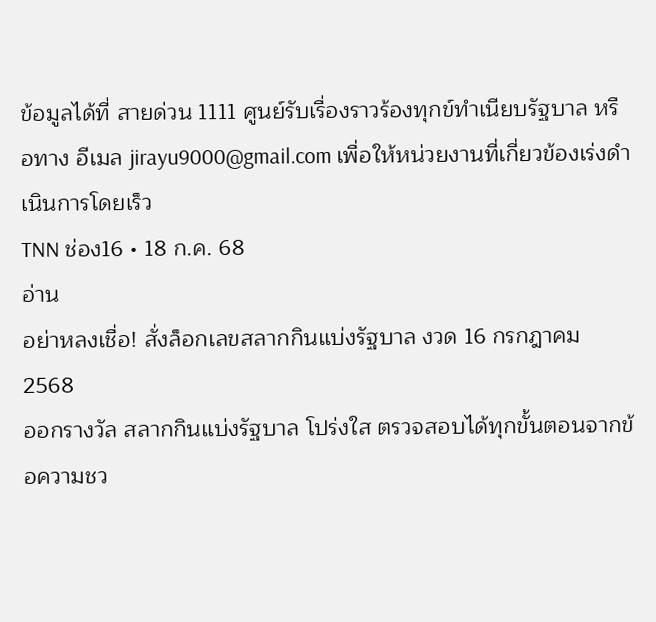ข้อมูลได้ที่ สายด่วน 1111 ศูนย์รับเรื่องราวร้องทุกข์ทำเนียบรัฐบาล หรือทาง อีเมล jirayu9000@gmail.com เพื่อให้หน่วยงานที่เกี่ยวข้องเร่งดำเนินการโดยเร็ว
TNN ช่อง16 • 18 ก.ค. 68
อ่าน
อย่าหลงเชื่อ! สั่งล็อกเลขสลากกินแบ่งรัฐบาล งวด 16 กรกฎาคม 2568
ออกรางวัล สลากกินแบ่งรัฐบาล โปร่งใส ตรวจสอบได้ทุกขั้นตอนจากข้อความชว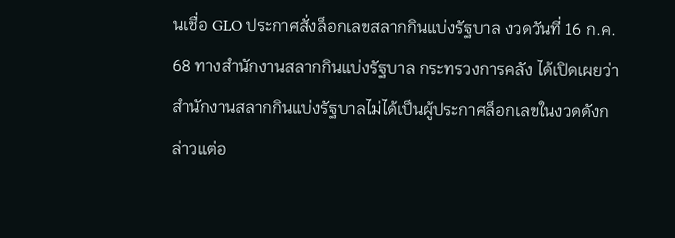นเชื่อ GLO ประกาศสั่งล็อกเลขสลากกินแบ่งรัฐบาล งวดวันที่ 16 ก.ค. 68 ทางสำนักงานสลากกินแบ่งรัฐบาล กระทรวงการคลัง ได้เปิดเผยว่า สำนักงานสลากกินแบ่งรัฐบาลไม่ได้เป็นผู้ประกาศล็อกเลขในงวดดังกล่าวแต่อ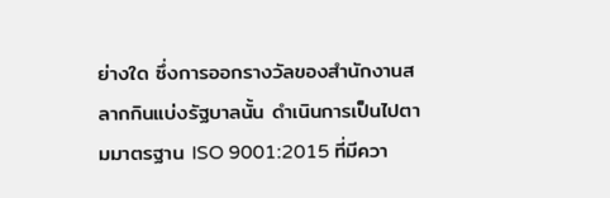ย่างใด ซึ่งการออกรางวัลของสำนักงานสลากกินแบ่งรัฐบาลนั้น ดำเนินการเป็นไปตามมาตรฐาน ISO 9001:2015 ที่มีควา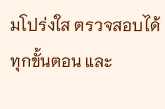มโปร่งใส ตรวจสอบได้ทุกขั้นตอน และ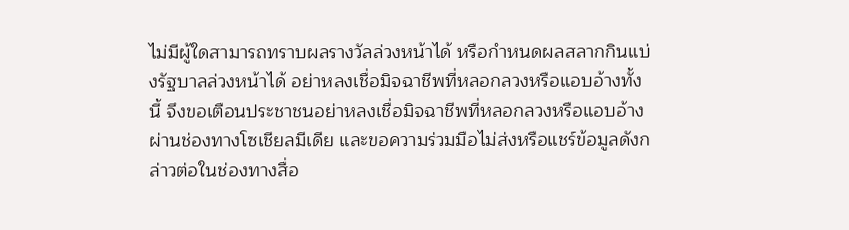ไม่มีผู้ใดสามารถทราบผลรางวัลล่วงหน้าได้ หรือกำหนดผลสลากกินแบ่งรัฐบาลล่วงหน้าได้ อย่าหลงเชื่อมิจฉาชีพที่หลอกลวงหรือแอบอ้างทั้งนี้ จึงขอเตือนประชาชนอย่าหลงเชื่อมิจฉาชีพที่หลอกลวงหรือแอบอ้างผ่านช่องทางโซเชียลมีเดีย และขอความร่วมมือไม่ส่งหรือแชร์ข้อมูลดังกล่าวต่อในช่องทางสื่อ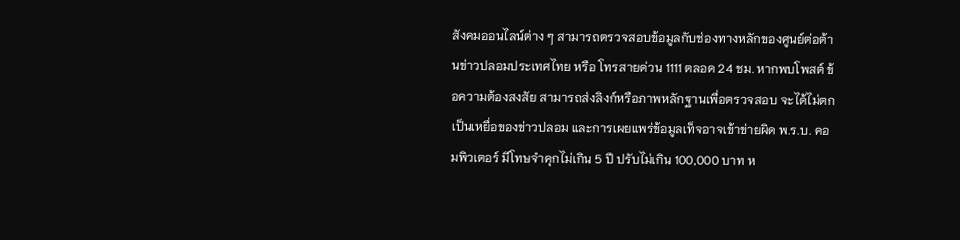สังคมออนไลน์ต่าง ๆ สามารถตรวจสอบข้อมูลกับช่องทางหลักของศูนย์ต่อต้านข่าวปลอมประเทศไทย หรือ โทรสายด่วน 1111 ตลอด 24 ชม. หากพบโพสต์ ข้อความต้องสงสัย สามารถส่งลิงก์หรือภาพหลักฐานเพื่อตรวจสอบ จะได้ไม่ตกเป็นเหยื่อของข่าวปลอม และการเผยแพร่ข้อมูลเท็จอาจเข้าข่ายผิด พ.ร.บ. คอมพิวเตอร์ มีโทษจำคุกไม่เกิน 5 ปี ปรับไม่เกิน 100,000 บาท ห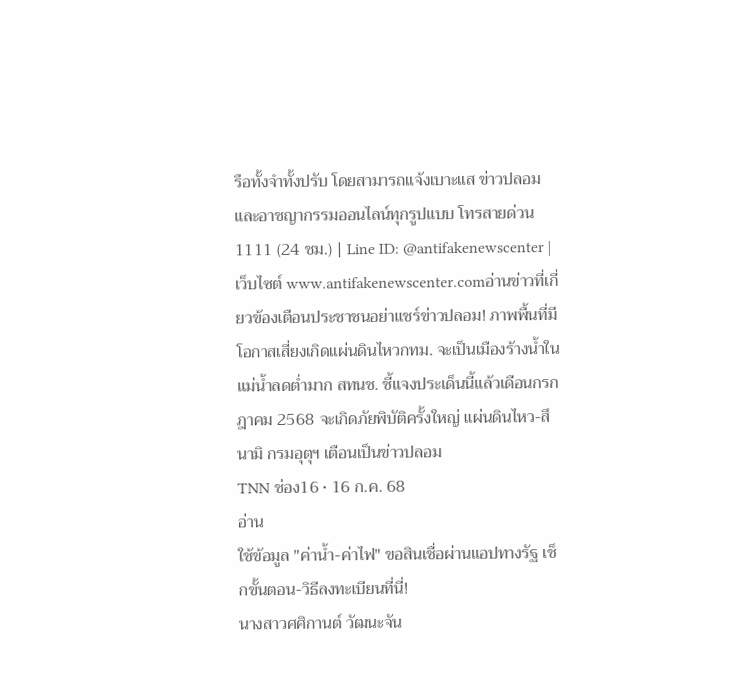รือทั้งจำทั้งปรับ โดยสามารถแจ้งเบาะแส ข่าวปลอม และอาชญากรรมออนไลน์ทุกรูปแบบ โทรสายด่วน 1111 (24 ชม.) | Line ID: @antifakenewscenter | เว็บไซต์ www.antifakenewscenter.comอ่านข่าวที่เกี่ยวข้องเตือนประชาชนอย่าแชร์ข่าวปลอม! ภาพพื้นที่มีโอกาสเสี่ยงเกิดแผ่นดินไหวกทม. จะเป็นเมืองร้างน้ำในแม่น้ำลดต่ำมาก สทนช. ชี้แจงประเด็นนี้แล้วเดือนกรกฎาคม 2568 จะเกิดภัยพิบัติครั้งใหญ่ แผ่นดินไหว-สึนามิ กรมอุตุฯ เตือนเป็นข่าวปลอม
TNN ช่อง16 • 16 ก.ค. 68
อ่าน
ใช้ข้อมูล "ค่าน้ำ-ค่าไฟ" ขอสินเชื่อผ่านแอปทางรัฐ เช็กขั้นตอน-วิธีลงทะเบียนที่นี่!
นางสาวศศิกานต์ วัฒนะจัน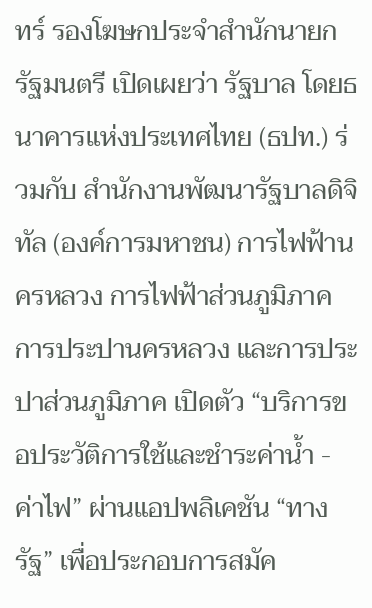ทร์ รองโฆษกประจำสำนักนายกรัฐมนตรี เปิดเผยว่า รัฐบาล โดยธนาคารแห่งประเทศไทย (ธปท.) ร่วมกับ สำนักงานพัฒนารัฐบาลดิจิทัล (องค์การมหาชน) การไฟฟ้านครหลวง การไฟฟ้าส่วนภูมิภาค การประปานครหลวง และการประปาส่วนภูมิภาค เปิดตัว “บริการขอประวัติการใช้และชำระค่าน้ำ - ค่าไฟ” ผ่านแอปพลิเคชัน “ทางรัฐ” เพื่อประกอบการสมัค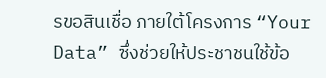รขอสินเชื่อ ภายใต้โครงการ “Your Data” ซึ่งช่วยให้ประชาชนใช้ข้อ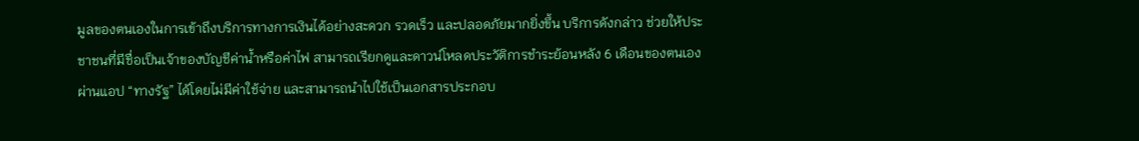มูลของตนเองในการเข้าถึงบริการทางการเงินได้อย่างสะดวก รวดเร็ว และปลอดภัยมากยิ่งขึ้น บริการดังกล่าว ช่วยให้ประชาชนที่มีชื่อเป็นเจ้าของบัญชีค่าน้ำหรือค่าไฟ สามารถเรียกดูและดาวน์โหลดประวัติการชำระย้อนหลัง 6 เดือนของตนเองผ่านแอป “ทางรัฐ” ได้โดยไม่มีค่าใช้จ่าย และสามารถนำไปใช้เป็นเอกสารประกอบ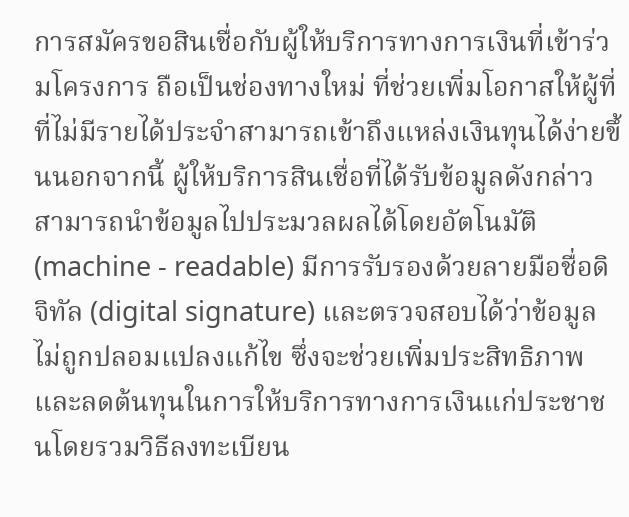การสมัครขอสินเชื่อกับผู้ให้บริการทางการเงินที่เข้าร่วมโครงการ ถือเป็นช่องทางใหม่ ที่ช่วยเพิ่มโอกาสให้ผู้ที่ที่ไม่มีรายได้ประจำสามารถเข้าถึงแหล่งเงินทุนได้ง่ายขึ้นนอกจากนี้ ผู้ให้บริการสินเชื่อที่ได้รับข้อมูลดังกล่าว สามารถนำข้อมูลไปประมวลผลได้โดยอัตโนมัติ (machine - readable) มีการรับรองด้วยลายมือชื่อดิจิทัล (digital signature) และตรวจสอบได้ว่าข้อมูลไม่ถูกปลอมแปลงแก้ไข ซึ่งจะช่วยเพิ่มประสิทธิภาพและลดต้นทุนในการให้บริการทางการเงินแก่ประชาชนโดยรวมวิธีลงทะเบียน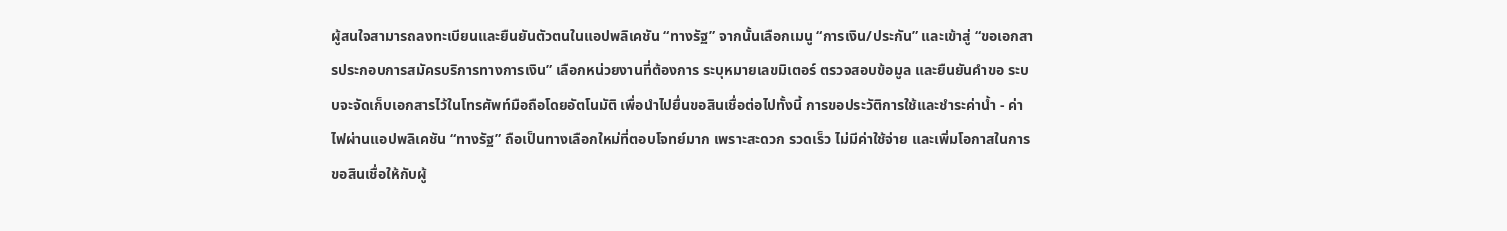ผู้สนใจสามารถลงทะเบียนและยืนยันตัวตนในแอปพลิเคชัน “ทางรัฐ” จากนั้นเลือกเมนู “การเงิน/ประกัน” และเข้าสู่ “ขอเอกสารประกอบการสมัครบริการทางการเงิน” เลือกหน่วยงานที่ต้องการ ระบุหมายเลขมิเตอร์ ตรวจสอบข้อมูล และยืนยันคำขอ ระบบจะจัดเก็บเอกสารไว้ในโทรศัพท์มือถือโดยอัตโนมัติ เพื่อนำไปยื่นขอสินเชื่อต่อไปทั้งนี้ การขอประวัติการใช้และชำระค่าน้ำ - ค่าไฟผ่านแอปพลิเคชัน “ทางรัฐ” ถือเป็นทางเลือกใหม่ที่ตอบโจทย์มาก เพราะสะดวก รวดเร็ว ไม่มีค่าใช้จ่าย และเพิ่มโอกาสในการขอสินเชื่อให้กับผู้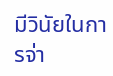มีวินัยในการจ่า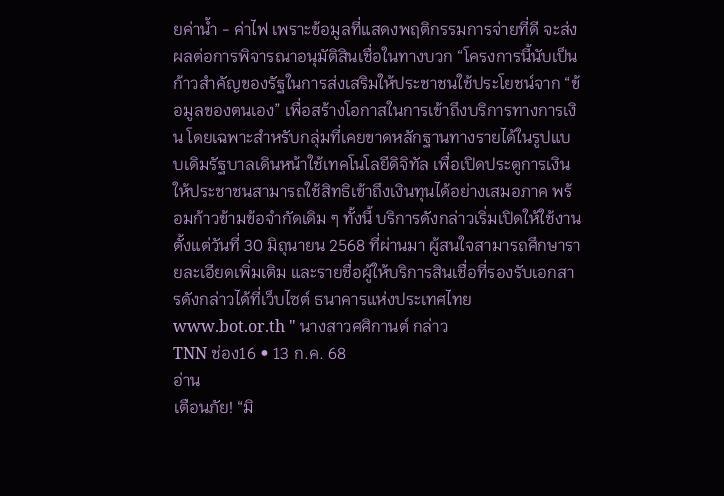ยค่าน้ำ - ค่าไฟ เพราะข้อมูลที่แสดงพฤติกรรมการจ่ายที่ดี จะส่งผลต่อการพิจารณาอนุมัติสินเชื่อในทางบวก “โครงการนี้นับเป็นก้าวสำคัญของรัฐในการส่งเสริมให้ประชาชนใช้ประโยชน์จาก “ข้อมูลของตนเอง” เพื่อสร้างโอกาสในการเข้าถึงบริการทางการเงิน โดยเฉพาะสำหรับกลุ่มที่เคยขาดหลักฐานทางรายได้ในรูปแบบเดิมรัฐบาลเดินหน้าใช้เทคโนโลยีดิจิทัล เพื่อเปิดประตูการเงินให้ประชาชนสามารถใช้สิทธิเข้าถึงเงินทุนได้อย่างเสมอภาค พร้อมก้าวข้ามข้อจำกัดเดิม ๆ ทั้งนี้ บริการดังกล่าวเริ่มเปิดให้ใช้งานตั้งแต่วันที่ 30 มิถุนายน 2568 ที่ผ่านมา ผู้สนใจสามารถศึกษารายละเอียดเพิ่มเติม และรายชื่อผู้ให้บริการสินเชื่อที่รองรับเอกสารดังกล่าวได้ที่เว็บไซต์ ธนาคารแห่งประเทศไทย www.bot.or.th " นางสาวศศิกานต์ กล่าว
TNN ช่อง16 • 13 ก.ค. 68
อ่าน
เตือนภัย! “มิ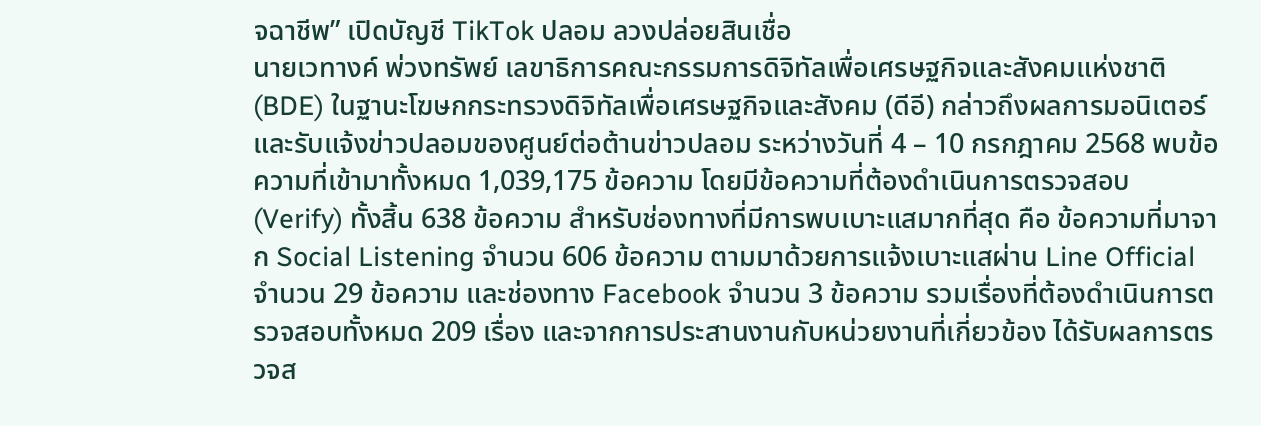จฉาชีพ” เปิดบัญชี TikTok ปลอม ลวงปล่อยสินเชื่อ
นายเวทางค์ พ่วงทรัพย์ เลขาธิการคณะกรรมการดิจิทัลเพื่อเศรษฐกิจและสังคมแห่งชาติ (BDE) ในฐานะโฆษกกระทรวงดิจิทัลเพื่อเศรษฐกิจและสังคม (ดีอี) กล่าวถึงผลการมอนิเตอร์และรับแจ้งข่าวปลอมของศูนย์ต่อต้านข่าวปลอม ระหว่างวันที่ 4 – 10 กรกฎาคม 2568 พบข้อความที่เข้ามาทั้งหมด 1,039,175 ข้อความ โดยมีข้อความที่ต้องดำเนินการตรวจสอบ (Verify) ทั้งสิ้น 638 ข้อความ สำหรับช่องทางที่มีการพบเบาะแสมากที่สุด คือ ข้อความที่มาจาก Social Listening จำนวน 606 ข้อความ ตามมาด้วยการแจ้งเบาะแสผ่าน Line Official จำนวน 29 ข้อความ และช่องทาง Facebook จำนวน 3 ข้อความ รวมเรื่องที่ต้องดำเนินการตรวจสอบทั้งหมด 209 เรื่อง และจากการประสานงานกับหน่วยงานที่เกี่ยวข้อง ได้รับผลการตรวจส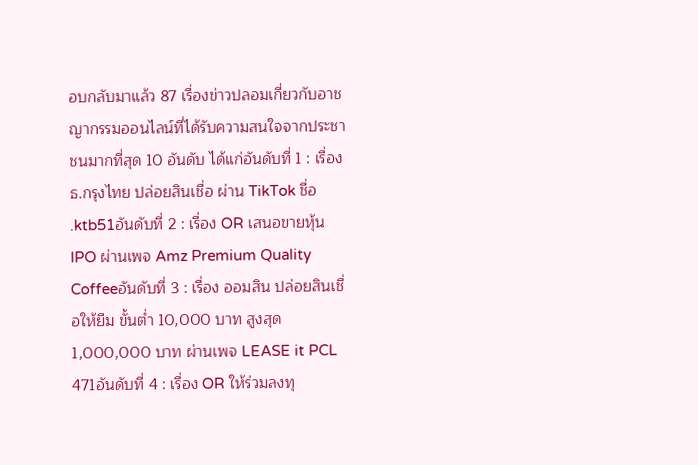อบกลับมาแล้ว 87 เรื่องข่าวปลอมเกี่ยวกับอาชญากรรมออนไลน์ที่ได้รับความสนใจจากประชาชนมากที่สุด 10 อันดับ ได้แก่อันดับที่ 1 : เรื่อง ธ.กรุงไทย ปล่อยสินเชื่อ ผ่าน TikTok ชื่อ .ktb51อันดับที่ 2 : เรื่อง OR เสนอขายหุ้น IPO ผ่านเพจ Amz Premium Quality Coffeeอันดับที่ 3 : เรื่อง ออมสิน ปล่อยสินเชื่อให้ยืม ขั้นต่ำ 10,000 บาท สูงสุด 1,000,000 บาท ผ่านเพจ LEASE it PCL 471อันดับที่ 4 : เรื่อง OR ให้ร่วมลงทุ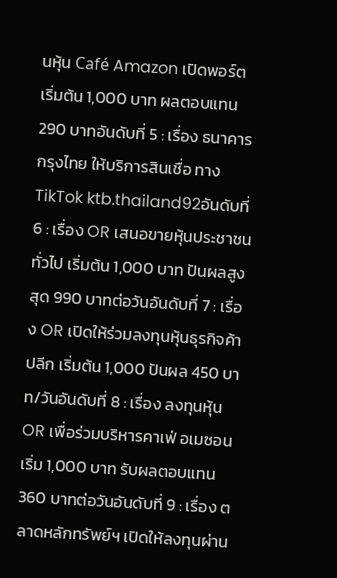นหุ้น Café Amazon เปิดพอร์ต เริ่มต้น 1,000 บาท ผลตอบแทน 290 บาทอันดับที่ 5 : เรื่อง ธนาคารกรุงไทย ให้บริการสินเชื่อ ทาง TikTok ktb.thailand92อันดับที่ 6 : เรื่อง OR เสนอขายหุ้นประชาชนทั่วไป เริ่มต้น 1,000 บาท ปันผลสูงสุด 990 บาทต่อวันอันดับที่ 7 : เรื่อง OR เปิดให้ร่วมลงทุนหุ้นธุรกิจค้าปลีก เริ่มต้น 1,000 ปันผล 450 บาท/วันอันดับที่ 8 : เรื่อง ลงทุนหุ้น OR เพื่อร่วมบริหารคาเฟ่ อเมซอน เริ่ม 1,000 บาท รับผลตอบแทน 360 บาทต่อวันอันดับที่ 9 : เรื่อง ตลาดหลักทรัพย์ฯ เปิดให้ลงทุนผ่าน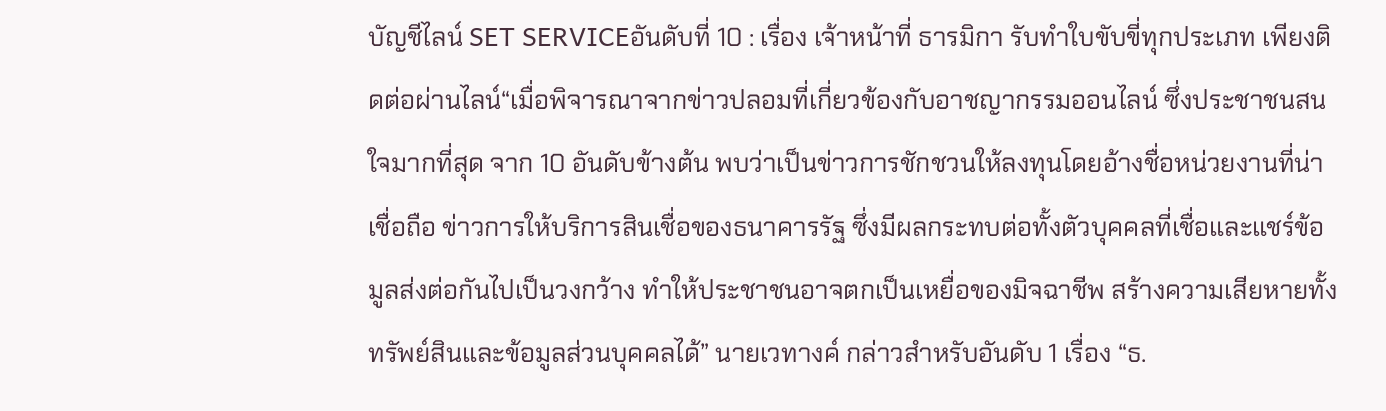บัญชีไลน์ SET SERVICEอันดับที่ 10 : เรื่อง เจ้าหน้าที่ ธารมิกา รับทำใบขับขี่ทุกประเภท เพียงติดต่อผ่านไลน์“เมื่อพิจารณาจากข่าวปลอมที่เกี่ยวข้องกับอาชญากรรมออนไลน์ ซึ่งประชาชนสนใจมากที่สุด จาก 10 อันดับข้างต้น พบว่าเป็นข่าวการชักชวนให้ลงทุนโดยอ้างชื่อหน่วยงานที่น่าเชื่อถือ ข่าวการให้บริการสินเชื่อของธนาคารรัฐ ซึ่งมีผลกระทบต่อทั้งตัวบุคคลที่เชื่อและแชร์ข้อมูลส่งต่อกันไปเป็นวงกว้าง ทำให้ประชาชนอาจตกเป็นเหยื่อของมิจฉาชีพ สร้างความเสียหายทั้งทรัพย์สินและข้อมูลส่วนบุคคลได้” นายเวทางค์ กล่าวสำหรับอันดับ 1 เรื่อง “ธ.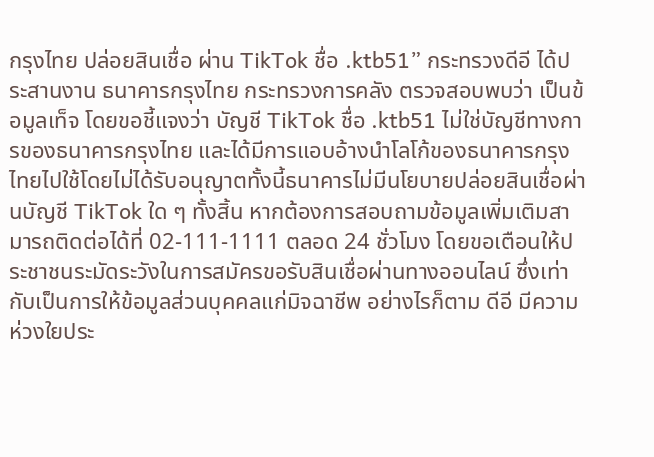กรุงไทย ปล่อยสินเชื่อ ผ่าน TikTok ชื่อ .ktb51” กระทรวงดีอี ได้ประสานงาน ธนาคารกรุงไทย กระทรวงการคลัง ตรวจสอบพบว่า เป็นข้อมูลเท็จ โดยขอชี้แจงว่า บัญชี TikTok ชื่อ .ktb51 ไม่ใช่บัญชีทางการของธนาคารกรุงไทย และได้มีการแอบอ้างนำโลโก้ของธนาคารกรุงไทยไปใช้โดยไม่ได้รับอนุญาตทั้งนี้ธนาคารไม่มีนโยบายปล่อยสินเชื่อผ่านบัญชี TikTok ใด ๆ ทั้งสิ้น หากต้องการสอบถามข้อมูลเพิ่มเติมสามารถติดต่อได้ที่ 02-111-1111 ตลอด 24 ชั่วโมง โดยขอเตือนให้ประชาชนระมัดระวังในการสมัครขอรับสินเชื่อผ่านทางออนไลน์ ซึ่งเท่ากับเป็นการให้ข้อมูลส่วนบุคคลแก่มิจฉาชีพ อย่างไรก็ตาม ดีอี มีความห่วงใยประ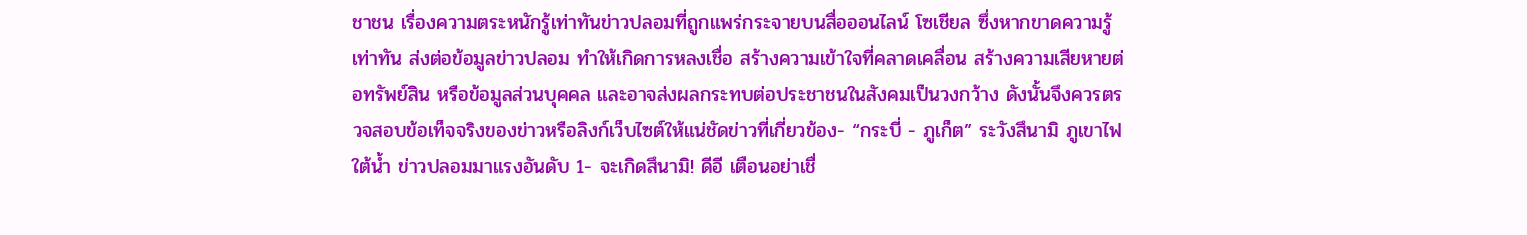ชาชน เรื่องความตระหนักรู้เท่าทันข่าวปลอมที่ถูกแพร่กระจายบนสื่อออนไลน์ โซเชียล ซึ่งหากขาดความรู้เท่าทัน ส่งต่อข้อมูลข่าวปลอม ทำให้เกิดการหลงเชื่อ สร้างความเข้าใจที่คลาดเคลื่อน สร้างความเสียหายต่อทรัพย์สิน หรือข้อมูลส่วนบุคคล และอาจส่งผลกระทบต่อประชาชนในสังคมเป็นวงกว้าง ดังนั้นจึงควรตรวจสอบข้อเท็จจริงของข่าวหรือลิงก์เว็บไซต์ให้แน่ชัดข่าวที่เกี่ยวข้อง- “กระบี่ - ภูเก็ต” ระวังสึนามิ ภูเขาไฟใต้น้ำ ข่าวปลอมมาแรงอันดับ 1- จะเกิดสึนามิ! ดีอี เตือนอย่าเชื่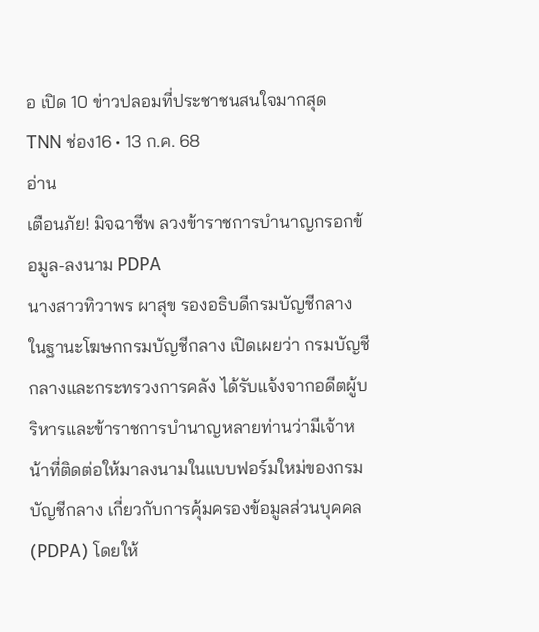อ เปิด 10 ข่าวปลอมที่ประชาชนสนใจมากสุด
TNN ช่อง16 • 13 ก.ค. 68
อ่าน
เตือนภัย! มิจฉาชีพ ลวงข้าราชการบำนาญกรอกข้อมูล-ลงนาม PDPA
นางสาวทิวาพร ผาสุข รองอธิบดีกรมบัญชีกลาง ในฐานะโฆษกกรมบัญชีกลาง เปิดเผยว่า กรมบัญชีกลางและกระทรวงการคลัง ได้รับแจ้งจากอดีตผู้บริหารและข้าราชการบำนาญหลายท่านว่ามีเจ้าหน้าที่ติดต่อให้มาลงนามในแบบฟอร์มใหม่ของกรมบัญชีกลาง เกี่ยวกับการคุ้มครองข้อมูลส่วนบุคคล (PDPA) โดยให้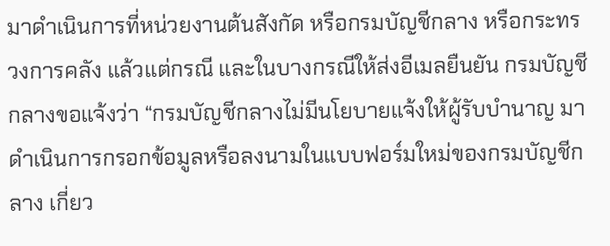มาดำเนินการที่หน่วยงานต้นสังกัด หรือกรมบัญชีกลาง หรือกระทรวงการคลัง แล้วแต่กรณี และในบางกรณีให้ส่งอีเมลยืนยัน กรมบัญชีกลางขอแจ้งว่า “กรมบัญชีกลางไม่มีนโยบายแจ้งให้ผู้รับบำนาญ มาดำเนินการกรอกข้อมูลหรือลงนามในแบบฟอร์มใหม่ของกรมบัญชีกลาง เกี่ยว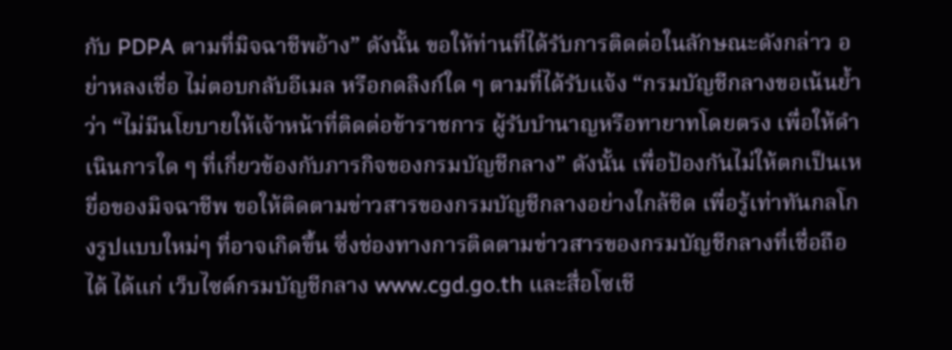กับ PDPA ตามที่มิจฉาชีพอ้าง” ดังนั้น ขอให้ท่านที่ได้รับการติดต่อในลักษณะดังกล่าว อย่าหลงเชื่อ ไม่ตอบกลับอีเมล หรือกดลิงก์ใด ๆ ตามที่ได้รับแจ้ง “กรมบัญชีกลางขอเน้นย้ำว่า “ไม่มีนโยบายให้เจ้าหน้าที่ติดต่อข้าราชการ ผู้รับบำนาญหรือทายาทโดยตรง เพื่อให้ดำเนินการใด ๆ ที่เกี่ยวข้องกับภารกิจของกรมบัญชีกลาง” ดังนั้น เพื่อป้องกันไม่ให้ตกเป็นเหยื่อของมิจฉาชีพ ขอให้ติดตามข่าวสารของกรมบัญชีกลางอย่างใกล้ชิด เพื่อรู้เท่าทันกลโกงรูปแบบใหม่ๆ ที่อาจเกิดขึ้น ซึ่งช่องทางการติดตามข่าวสารของกรมบัญชีกลางที่เชื่อถือได้ ได้แก่ เว็บไซต์กรมบัญชีกลาง www.cgd.go.th และสื่อโซเชี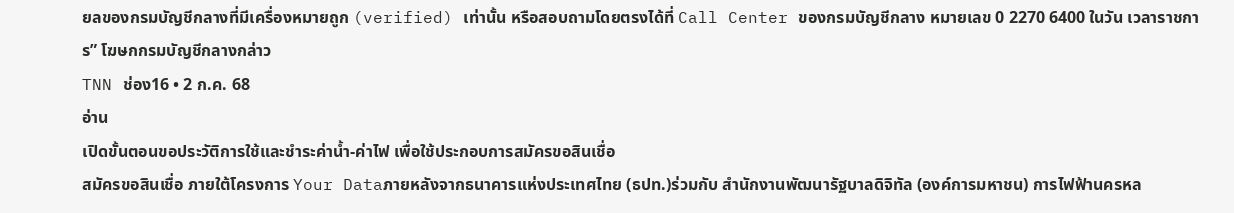ยลของกรมบัญชีกลางที่มีเครื่องหมายถูก (verified) เท่านั้น หรือสอบถามโดยตรงได้ที่ Call Center ของกรมบัญชีกลาง หมายเลข 0 2270 6400 ในวัน เวลาราชการ” โฆษกกรมบัญชีกลางกล่าว
TNN ช่อง16 • 2 ก.ค. 68
อ่าน
เปิดขั้นตอนขอประวัติการใช้และชำระค่าน้ำ-ค่าไฟ เพื่อใช้ประกอบการสมัครขอสินเชื่อ
สมัครขอสินเชื่อ ภายใต้โครงการ Your Dataภายหลังจากธนาคารแห่งประเทศไทย (ธปท.)ร่วมกับ สำนักงานพัฒนารัฐบาลดิจิทัล (องค์การมหาชน) การไฟฟ้านครหล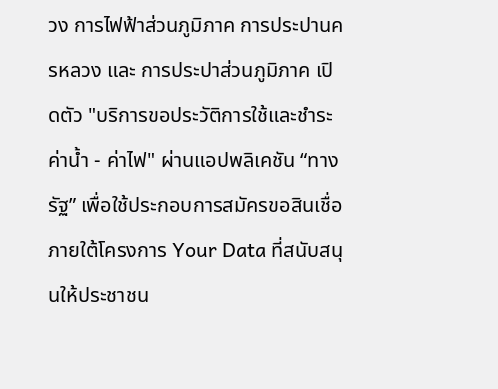วง การไฟฟ้าส่วนภูมิภาค การประปานครหลวง และ การประปาส่วนภูมิภาค เปิดตัว "บริการขอประวัติการใช้และชำระค่าน้ำ - ค่าไฟ" ผ่านแอปพลิเคชัน “ทางรัฐ” เพื่อใช้ประกอบการสมัครขอสินเชื่อ ภายใต้โครงการ Your Data ที่สนับสนุนให้ประชาชน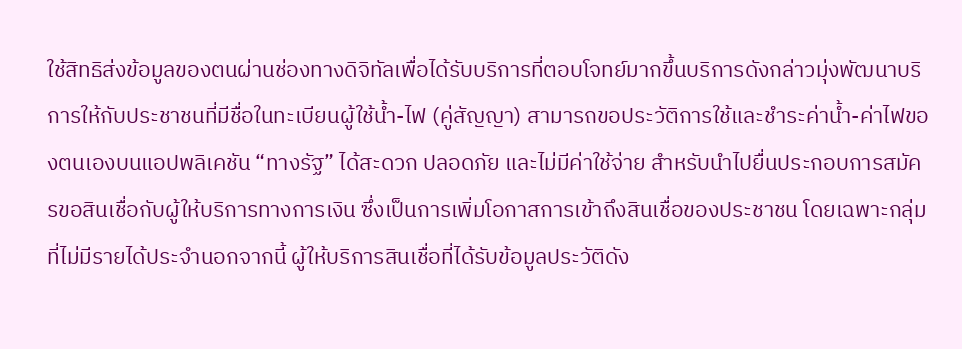ใช้สิทธิส่งข้อมูลของตนผ่านช่องทางดิจิทัลเพื่อได้รับบริการที่ตอบโจทย์มากขึ้นบริการดังกล่าวมุ่งพัฒนาบริการให้กับประชาชนที่มีชื่อในทะเบียนผู้ใช้น้ำ-ไฟ (คู่สัญญา) สามารถขอประวัติการใช้และชำระค่าน้ำ-ค่าไฟของตนเองบนแอปพลิเคชัน “ทางรัฐ” ได้สะดวก ปลอดภัย และไม่มีค่าใช้จ่าย สำหรับนำไปยื่นประกอบการสมัครขอสินเชื่อกับผู้ให้บริการทางการเงิน ซึ่งเป็นการเพิ่มโอกาสการเข้าถึงสินเชื่อของประชาชน โดยเฉพาะกลุ่มที่ไม่มีรายได้ประจำนอกจากนี้ ผู้ให้บริการสินเชื่อที่ได้รับข้อมูลประวัติดัง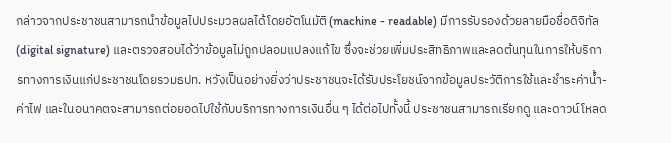กล่าวจากประชาชนสามารถนำข้อมูลไปประมวลผลได้โดยอัตโนมัติ (machine - readable) มีการรับรองด้วยลายมือชื่อดิจิทัล (digital signature) และตรวจสอบได้ว่าข้อมูลไม่ถูกปลอมแปลงแก้ไข ซึ่งจะช่วยเพิ่มประสิทธิภาพและลดต้นทุนในการให้บริการทางการเงินแก่ประชาชนโดยรวมธปท. หวังเป็นอย่างยิ่งว่าประชาชนจะได้รับประโยชน์จากข้อมูลประวัติการใช้และชำระค่าน้ำ-ค่าไฟ และในอนาคตจะสามารถต่อยอดไปใช้กับบริการทางการเงินอื่น ๆ ได้ต่อไปทั้งนี้ ประชาชนสามารถเรียกดู และดาวน์โหลด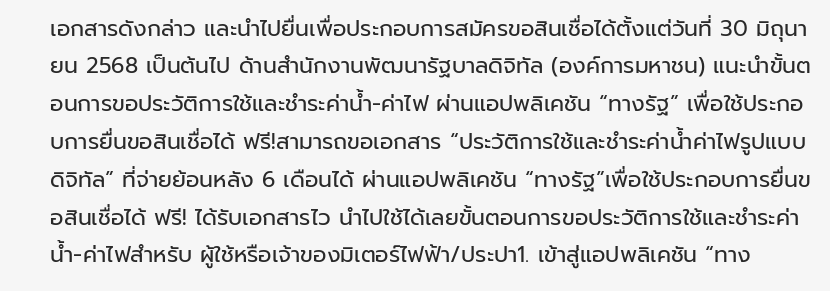เอกสารดังกล่าว และนำไปยื่นเพื่อประกอบการสมัครขอสินเชื่อได้ตั้งแต่วันที่ 30 มิถุนายน 2568 เป็นต้นไป ด้านสำนักงานพัฒนารัฐบาลดิจิทัล (องค์การมหาชน) แนะนำขั้นตอนการขอประวัติการใช้และชำระค่าน้ำ-ค่าไฟ ผ่านแอปพลิเคชัน “ทางรัฐ” เพื่อใช้ประกอบการยื่นขอสินเชื่อได้ ฟรี!สามารถขอเอกสาร “ประวัติการใช้และชำระค่าน้ำค่าไฟรูปแบบดิจิทัล” ที่จ่ายย้อนหลัง 6 เดือนได้ ผ่านแอปพลิเคชัน “ทางรัฐ”เพื่อใช้ประกอบการยื่นขอสินเชื่อได้ ฟรี! ได้รับเอกสารไว นำไปใช้ได้เลยขั้นตอนการขอประวัติการใช้และชำระค่าน้ำ-ค่าไฟสำหรับ ผู้ใช้หรือเจ้าของมิเตอร์ไฟฟ้า/ประปา1. เข้าสู่แอปพลิเคชัน “ทาง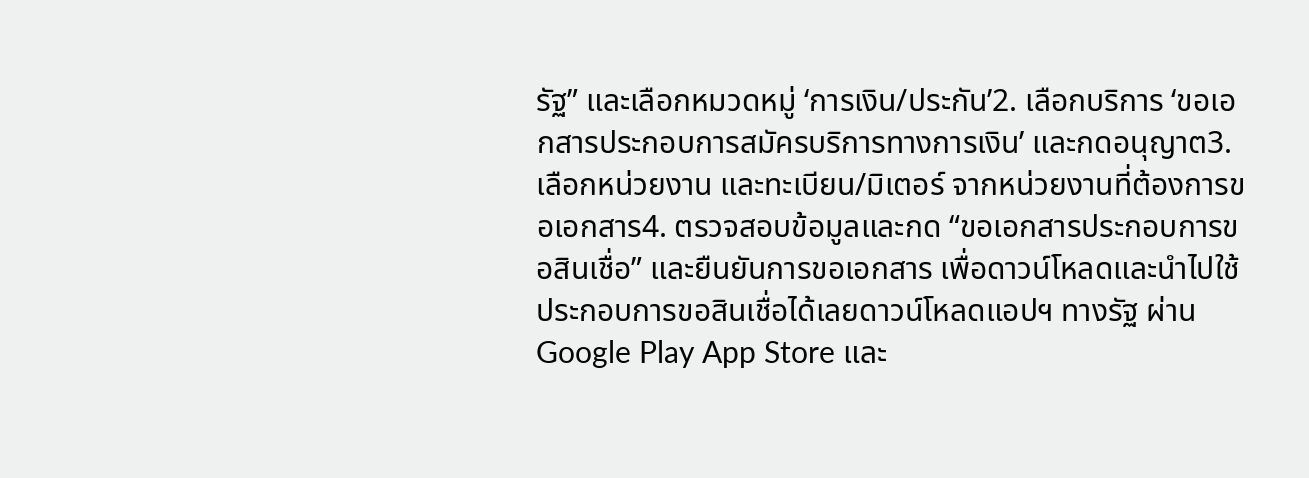รัฐ” และเลือกหมวดหมู่ ‘การเงิน/ประกัน’2. เลือกบริการ ‘ขอเอกสารประกอบการสมัครบริการทางการเงิน’ และกดอนุญาต3. เลือกหน่วยงาน และทะเบียน/มิเตอร์ จากหน่วยงานที่ต้องการขอเอกสาร4. ตรวจสอบข้อมูลและกด “ขอเอกสารประกอบการขอสินเชื่อ” และยืนยันการขอเอกสาร เพื่อดาวน์โหลดและนำไปใช้ประกอบการขอสินเชื่อได้เลยดาวน์โหลดแอปฯ ทางรัฐ ผ่าน Google Play App Store และ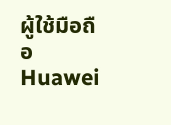ผู้ใช้มือถือ Huawei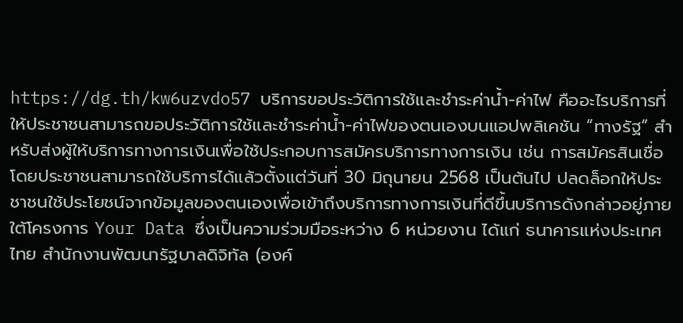https://dg.th/kw6uzvdo57 บริการขอประวัติการใช้และชำระค่าน้ำ-ค่าไฟ คืออะไรบริการที่ให้ประชาชนสามารถขอประวัติการใช้และชำระค่าน้ำ-ค่าไฟของตนเองบนแอปพลิเคชัน “ทางรัฐ” สำหรับส่งผู้ให้บริการทางการเงินเพื่อใช้ประกอบการสมัครบริการทางการเงิน เช่น การสมัครสินเชื่อ โดยประชาชนสามารถใช้บริการได้แล้วตั้งแต่วันที่ 30 มิถุนายน 2568 เป็นต้นไป ปลดล็อกให้ประชาชนใช้ประโยชน์จากข้อมูลของตนเองเพื่อเข้าถึงบริการทางการเงินที่ดีขึ้นบริการดังกล่าวอยู่ภายใต้โครงการ Your Data ซึ่งเป็นความร่วมมือระหว่าง 6 หน่วยงาน ได้แก่ ธนาคารแห่งประเทศไทย สำนักงานพัฒนารัฐบาลดิจิทัล (องค์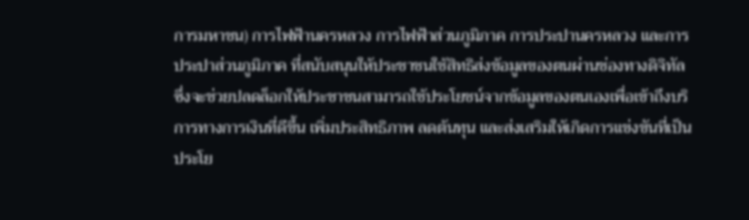การมหาชน) การไฟฟ้านครหลวง การไฟฟ้าส่วนภูมิภาค การประปานครหลวง และการประปาส่วนภูมิภาค ที่สนับสนุนให้ประชาชนใช้สิทธิส่งข้อมูลของตนผ่านช่องทางดิจิทัล ซึ่งจะช่วยปลดล็อกให้ประชาชนสามารถใช้ประโยชน์จากข้อมูลของตนเองเพื่อเข้าถึงบริการทางการเงินที่ดีขึ้น เพิ่มประสิทธิภาพ ลดต้นทุน และส่งเสริมให้เกิดการแข่งขันที่เป็นประโย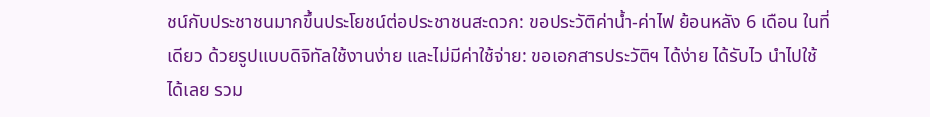ชน์กับประชาชนมากขึ้นประโยชน์ต่อประชาชนสะดวก: ขอประวัติค่าน้ำ-ค่าไฟ ย้อนหลัง 6 เดือน ในที่เดียว ด้วยรูปแบบดิจิทัลใช้งานง่าย และไม่มีค่าใช้จ่าย: ขอเอกสารประวัติฯ ได้ง่าย ได้รับไว นำไปใช้ได้เลย รวม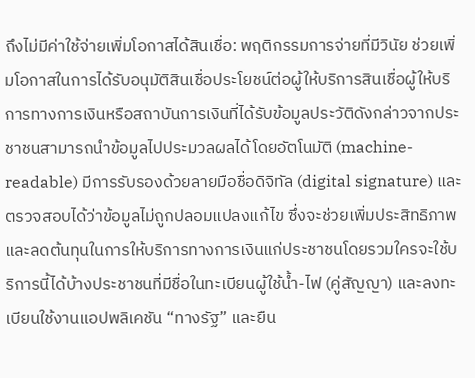ถึงไม่มีค่าใช้จ่ายเพิ่มโอกาสได้สินเชื่อ: พฤติกรรมการจ่ายที่มีวินัย ช่วยเพิ่มโอกาสในการได้รับอนุมัติสินเชื่อประโยชน์ต่อผู้ให้บริการสินเชื่อผู้ให้บริการทางการเงินหรือสถาบันการเงินที่ได้รับข้อมูลประวัติดังกล่าวจากประชาชนสามารถนำข้อมูลไปประมวลผลได้โดยอัตโนมัติ (machine-readable) มีการรับรองด้วยลายมือชื่อดิจิทัล (digital signature) และตรวจสอบได้ว่าข้อมูลไม่ถูกปลอมแปลงแก้ไข ซึ่งจะช่วยเพิ่มประสิทธิภาพและลดต้นทุนในการให้บริการทางการเงินแก่ประชาชนโดยรวมใครจะใช้บริการนี้ได้บ้างประชาชนที่มีชื่อในทะเบียนผู้ใช้น้ำ-ไฟ (คู่สัญญา) และลงทะเบียนใช้งานแอปพลิเคชัน “ทางรัฐ” และยืน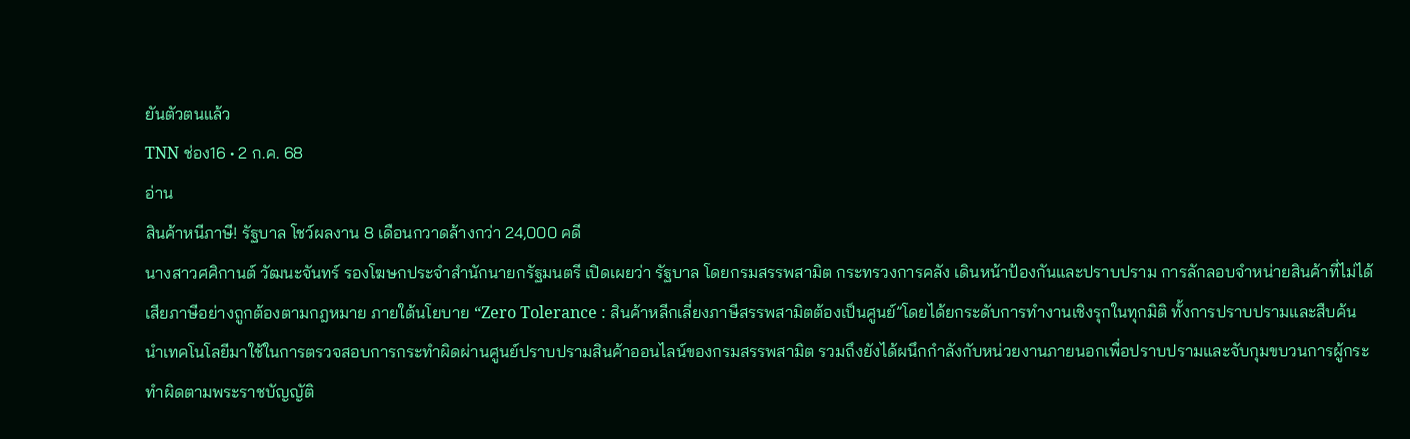ยันตัวตนแล้ว
TNN ช่อง16 • 2 ก.ค. 68
อ่าน
สินค้าหนีภาษี! รัฐบาล โชว์ผลงาน 8 เดือนกวาดล้างกว่า 24,000 คดี
นางสาวศศิกานต์ วัฒนะจันทร์ รองโฆษกประจำสำนักนายกรัฐมนตรี เปิดเผยว่า รัฐบาล โดยกรมสรรพสามิต กระทรวงการคลัง เดินหน้าป้องกันและปราบปราม การลักลอบจำหน่ายสินค้าที่ไม่ได้เสียภาษีอย่างถูกต้องตามกฎหมาย ภายใต้นโยบาย “Zero Tolerance : สินค้าหลีกเลี่ยงภาษีสรรพสามิตต้องเป็นศูนย์”โดยได้ยกระดับการทำงานเชิงรุกในทุกมิติ ทั้งการปราบปรามและสืบค้น นำเทคโนโลยีมาใช้ในการตรวจสอบการกระทำผิดผ่านศูนย์ปราบปรามสินค้าออนไลน์ของกรมสรรพสามิต รวมถึงยังได้ผนึกกำลังกับหน่วยงานภายนอกเพื่อปราบปรามและจับกุมขบวนการผู้กระทำผิดตามพระราชบัญญัติ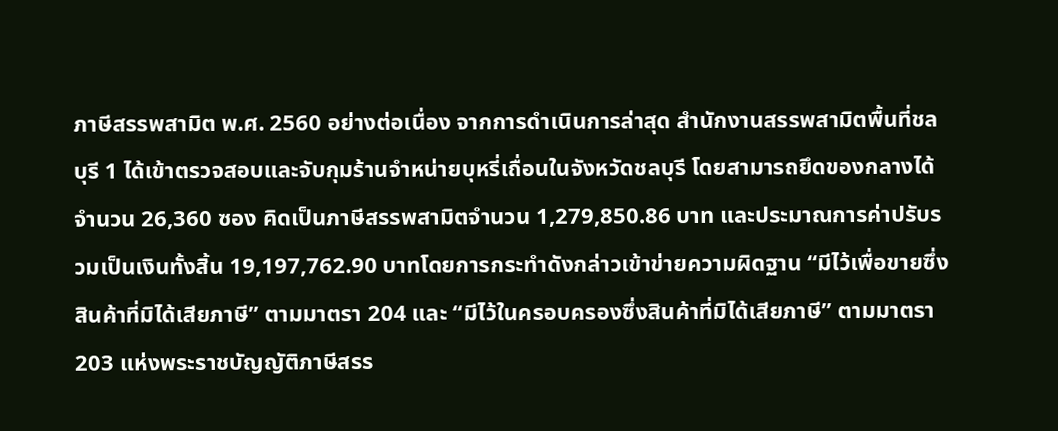ภาษีสรรพสามิต พ.ศ. 2560 อย่างต่อเนื่อง จากการดำเนินการล่าสุด สำนักงานสรรพสามิตพื้นที่ชลบุรี 1 ได้เข้าตรวจสอบและจับกุมร้านจำหน่ายบุหรี่เถื่อนในจังหวัดชลบุรี โดยสามารถยึดของกลางได้จำนวน 26,360 ซอง คิดเป็นภาษีสรรพสามิตจำนวน 1,279,850.86 บาท และประมาณการค่าปรับรวมเป็นเงินทั้งสิ้น 19,197,762.90 บาทโดยการกระทำดังกล่าวเข้าข่ายความผิดฐาน “มีไว้เพื่อขายซึ่งสินค้าที่มิได้เสียภาษี” ตามมาตรา 204 และ “มีไว้ในครอบครองซึ่งสินค้าที่มิได้เสียภาษี” ตามมาตรา 203 แห่งพระราชบัญญัติภาษีสรร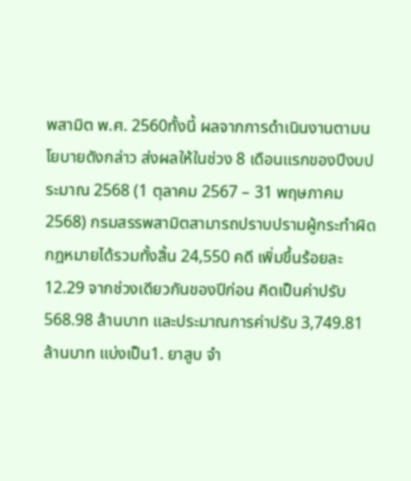พสามิต พ.ศ. 2560ทั้งนี้ ผลจากการดำเนินงานตามนโยบายดังกล่าว ส่งผลให้ในช่วง 8 เดือนแรกของปีงบประมาณ 2568 (1 ตุลาคม 2567 – 31 พฤษภาคม 2568) กรมสรรพสามิตสามารถปราบปรามผู้กระทำผิดกฎหมายได้รวมทั้งสิ้น 24,550 คดี เพิ่มขึ้นร้อยละ 12.29 จากช่วงเดียวกันของปีก่อน คิดเป็นค่าปรับ 568.98 ล้านบาท และประมาณการค่าปรับ 3,749.81 ล้านบาท แบ่งเป็น1. ยาสูบ จำ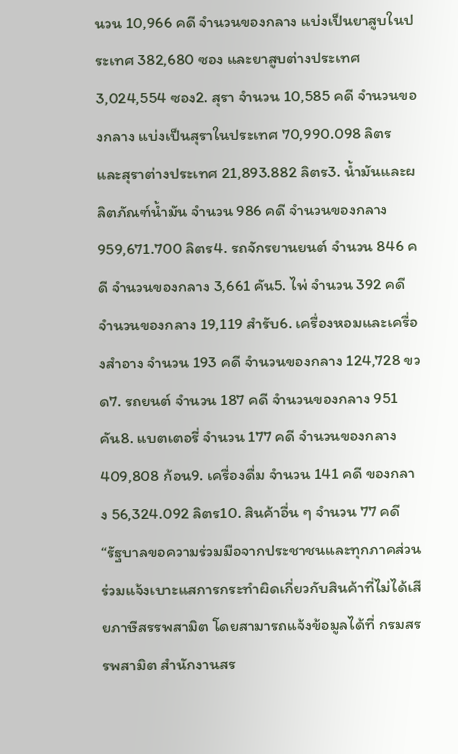นวน 10,966 คดี จำนวนของกลาง แบ่งเป็นยาสูบในประเทศ 382,680 ซอง และยาสูบต่างประเทศ 3,024,554 ซอง2. สุรา จำนวน 10,585 คดี จำนวนของกลาง แบ่งเป็นสุราในประเทศ 70,990.098 ลิตร และสุราต่างประเทศ 21,893.882 ลิตร3. น้ำมันและผลิตภัณฑ์น้ำมัน จำนวน 986 คดี จำนวนของกลาง 959,671.700 ลิตร4. รถจักรยานยนต์ จำนวน 846 คดี จำนวนของกลาง 3,661 คัน5. ไพ่ จำนวน 392 คดี จำนวนของกลาง 19,119 สำรับ6. เครื่องหอมและเครื่องสำอาง จำนวน 193 คดี จำนวนของกลาง 124,728 ขวด7. รถยนต์ จำนวน 187 คดี จำนวนของกลาง 951 คัน8. แบตเตอรี่ จำนวน 177 คดี จำนวนของกลาง 409,808 ก้อน9. เครื่องดื่ม จำนวน 141 คดี ของกลาง 56,324.092 ลิตร10. สินค้าอื่น ๆ จำนวน 77 คดี “รัฐบาลขอความร่วมมือจากประชาชนและทุกภาคส่วน ร่วมแจ้งเบาะแสการกระทำผิดเกี่ยวกับสินค้าที่ไม่ได้เสียภาษีสรรพสามิต โดยสามารถแจ้งข้อมูลได้ที่ กรมสรรพสามิต สำนักงานสร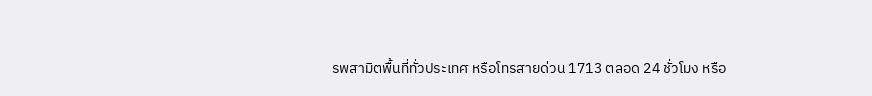รพสามิตพื้นที่ทั่วประเทศ หรือโทรสายด่วน 1713 ตลอด 24 ชั่วโมง หรือ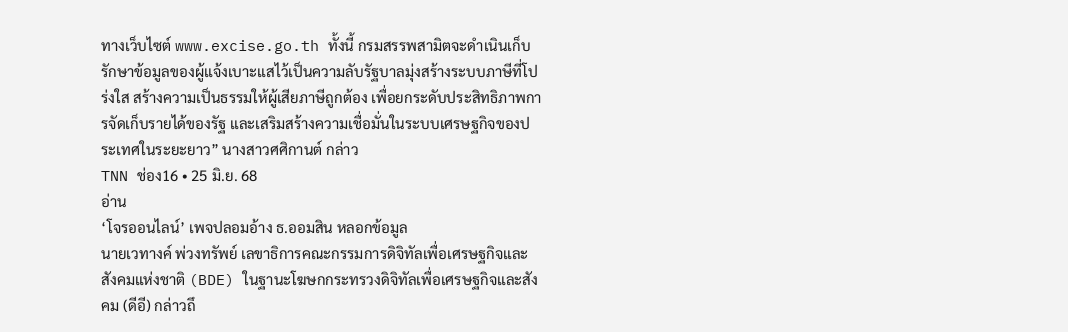ทางเว็บไซต์ www.excise.go.th ทั้งนี้ กรมสรรพสามิตจะดำเนินเก็บรักษาข้อมูลของผู้แจ้งเบาะแสไว้เป็นความลับรัฐบาลมุ่งสร้างระบบภาษีที่โปร่งใส สร้างความเป็นธรรมให้ผู้เสียภาษีถูกต้อง เพื่อยกระดับประสิทธิภาพการจัดเก็บรายได้ของรัฐ และเสริมสร้างความเชื่อมั่นในระบบเศรษฐกิจของประเทศในระยะยาว” นางสาวศศิกานต์ กล่าว
TNN ช่อง16 • 25 มิ.ย. 68
อ่าน
‘โจรออนไลน์’ เพจปลอมอ้าง ธ.ออมสิน หลอกข้อมูล
นายเวทางค์ พ่วงทรัพย์ เลขาธิการคณะกรรมการดิจิทัลเพื่อเศรษฐกิจและสังคมแห่งชาติ (BDE) ในฐานะโฆษกกระทรวงดิจิทัลเพื่อเศรษฐกิจและสังคม (ดีอี) กล่าวถึ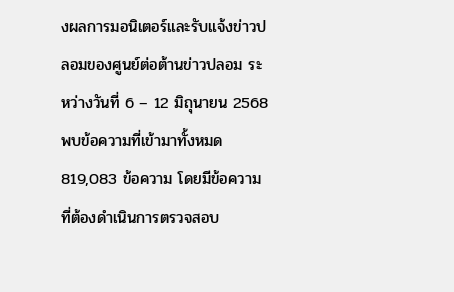งผลการมอนิเตอร์และรับแจ้งข่าวปลอมของศูนย์ต่อต้านข่าวปลอม ระหว่างวันที่ 6 – 12 มิถุนายน 2568 พบข้อความที่เข้ามาทั้งหมด 819,083 ข้อความ โดยมีข้อความที่ต้องดำเนินการตรวจสอบ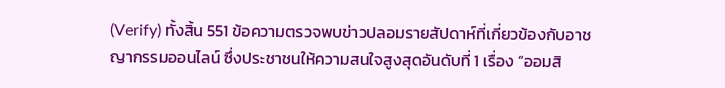(Verify) ทั้งสิ้น 551 ข้อความตรวจพบข่าวปลอมรายสัปดาห์ที่เกี่ยวข้องกับอาชญากรรมออนไลน์ ซึ่งประชาชนให้ความสนใจสูงสุดอันดับที่ 1 เรื่อง “ออมสิ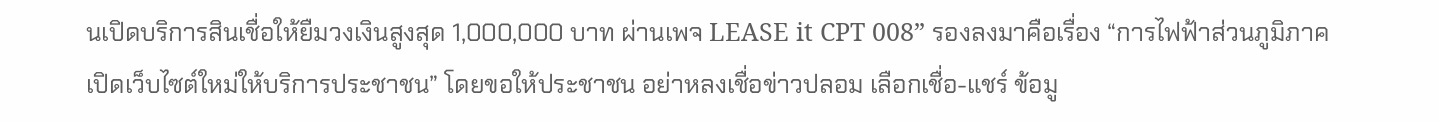นเปิดบริการสินเชื่อให้ยืมวงเงินสูงสุด 1,000,000 บาท ผ่านเพจ LEASE it CPT 008” รองลงมาคือเรื่อง “การไฟฟ้าส่วนภูมิภาค เปิดเว็บไซต์ใหม่ให้บริการประชาชน” โดยขอให้ประชาชน อย่าหลงเชื่อข่าวปลอม เลือกเชื่อ-แชร์ ข้อมู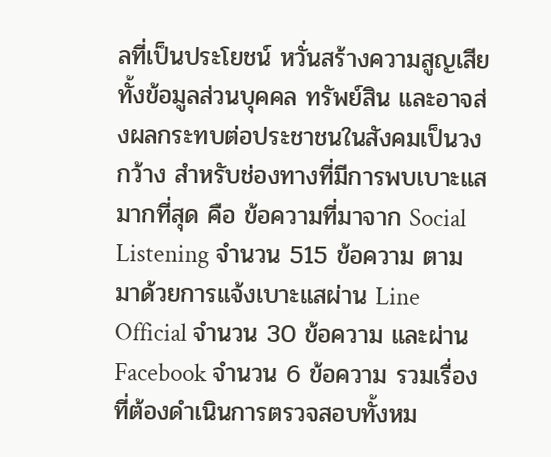ลที่เป็นประโยชน์ หวั่นสร้างความสูญเสียทั้งข้อมูลส่วนบุคคล ทรัพย์สิน และอาจส่งผลกระทบต่อประชาชนในสังคมเป็นวงกว้าง สำหรับช่องทางที่มีการพบเบาะแสมากที่สุด คือ ข้อความที่มาจาก Social Listening จำนวน 515 ข้อความ ตามมาด้วยการแจ้งเบาะแสผ่าน Line Official จำนวน 30 ข้อความ และผ่าน Facebook จำนวน 6 ข้อความ รวมเรื่องที่ต้องดำเนินการตรวจสอบทั้งหม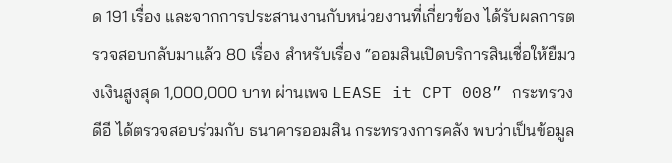ด 191 เรื่อง และจากการประสานงานกับหน่วยงานที่เกี่ยวข้อง ได้รับผลการตรวจสอบกลับมาแล้ว 80 เรื่อง สำหรับเรื่อง “ออมสินเปิดบริการสินเชื่อให้ยืมวงเงินสูงสุด 1,000,000 บาท ผ่านเพจ LEASE it CPT 008” กระทรวงดีอี ได้ตรวจสอบร่วมกับ ธนาคารออมสิน กระทรวงการคลัง พบว่าเป็นข้อมูล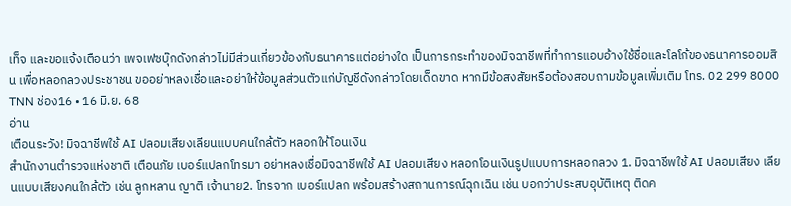เท็จ และขอแจ้งเตือนว่า เพจเฟซบุ๊กดังกล่าวไม่มีส่วนเกี่ยวข้องกับธนาคารแต่อย่างใด เป็นการกระทำของมิจฉาชีพที่ทำการแอบอ้างใช้ชื่อและโลโก้ของธนาคารออมสิน เพื่อหลอกลวงประชาชน ขออย่าหลงเชื่อและอย่าให้ข้อมูลส่วนตัวแก่บัญชีดังกล่าวโดยเด็ดขาด หากมีข้อสงสัยหรือต้องสอบถามข้อมูลเพิ่มเติม โทร. 02 299 8000
TNN ช่อง16 • 16 มิ.ย. 68
อ่าน
เตือนระวัง! มิจฉาชีพใช้ AI ปลอมเสียงเลียนแบบคนใกล้ตัว หลอกให้โอนเงิน
สำนักงานตำรวจแห่งชาติ เตือนภัย เบอร์แปลกโทรมา อย่าหลงเชื่อมิจฉาชีพใช้ AI ปลอมเสียง หลอกโอนเงินรูปแบบการหลอกลวง 1. มิจฉาชีพใช้ AI ปลอมเสียง เลียนแบบเสียงคนใกล้ตัว เช่น ลูกหลาน ญาติ เจ้านาย2. โทรจาก เบอร์แปลก พร้อมสร้างสถานการณ์ฉุกเฉิน เช่น บอกว่าประสบอุบัติเหตุ ติดค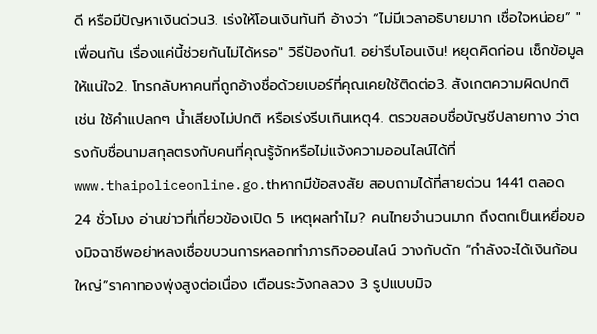ดี หรือมีปัญหาเงินด่วน3. เร่งให้โอนเงินทันที อ้างว่า “ไม่มีเวลาอธิบายมาก เชื่อใจหน่อย” "เพื่อนกัน เรื่องแค่นี้ช่วยกันไม่ได้หรอ" วิธีป้องกัน1. อย่ารีบโอนเงิน! หยุดคิดก่อน เช็กข้อมูลให้แน่ใจ2. โทรกลับหาคนที่ถูกอ้างชื่อด้วยเบอร์ที่คุณเคยใช้ติดต่อ3. สังเกตความผิดปกติ เช่น ใช้คำแปลกๆ น้ำเสียงไม่ปกติ หรือเร่งรีบเกินเหตุ4. ตรวขสอบชื่อบัญชีปลายทาง ว่าตรงกับชื่อนามสกุลตรงกับคนที่คุณรู้จักหรือไม่แจ้งความออนไลน์ได้ที่ www.thaipoliceonline.go.thหากมีข้อสงสัย สอบถามได้ที่สายด่วน 1441 ตลอด 24 ชั่วโมง อ่านข่าวที่เกี่ยวข้องเปิด 5 เหตุผลทำไม? คนไทยจำนวนมาก ถึงตกเป็นเหยื่อของมิจฉาชีพอย่าหลงเชื่อขบวนการหลอกทำภารกิจออนไลน์ วางกับดัก “กำลังจะได้เงินก้อนใหญ่”ราคาทองพุ่งสูงต่อเนื่อง เตือนระวังกลลวง 3 รูปแบบมิจ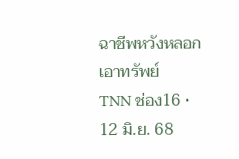ฉาชีพหวังหลอกเอาทรัพย์
TNN ช่อง16 • 12 มิ.ย. 68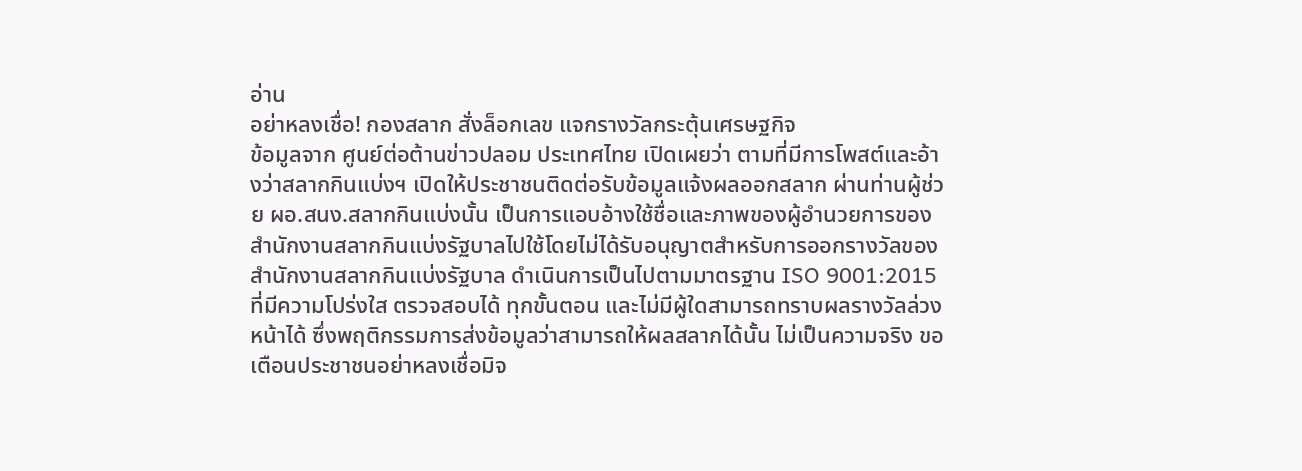อ่าน
อย่าหลงเชื่อ! กองสลาก สั่งล็อกเลข แจกรางวัลกระตุ้นเศรษฐกิจ
ข้อมูลจาก ศูนย์ต่อต้านข่าวปลอม ประเทศไทย เปิดเผยว่า ตามที่มีการโพสต์และอ้างว่าสลากกินแบ่งฯ เปิดให้ประชาชนติดต่อรับข้อมูลแจ้งผลออกสลาก ผ่านท่านผู้ช่วย ผอ.สนง.สลากกินแบ่งนั้น เป็นการแอบอ้างใช้ชื่อและภาพของผู้อำนวยการของสำนักงานสลากกินแบ่งรัฐบาลไปใช้โดยไม่ได้รับอนุญาตสำหรับการออกรางวัลของสำนักงานสลากกินแบ่งรัฐบาล ดำเนินการเป็นไปตามมาตรฐาน ISO 9001:2015 ที่มีความโปร่งใส ตรวจสอบได้ ทุกขั้นตอน และไม่มีผู้ใดสามารถทราบผลรางวัลล่วงหน้าได้ ซึ่งพฤติกรรมการส่งข้อมูลว่าสามารถให้ผลสลากได้นั้น ไม่เป็นความจริง ขอเตือนประชาชนอย่าหลงเชื่อมิจ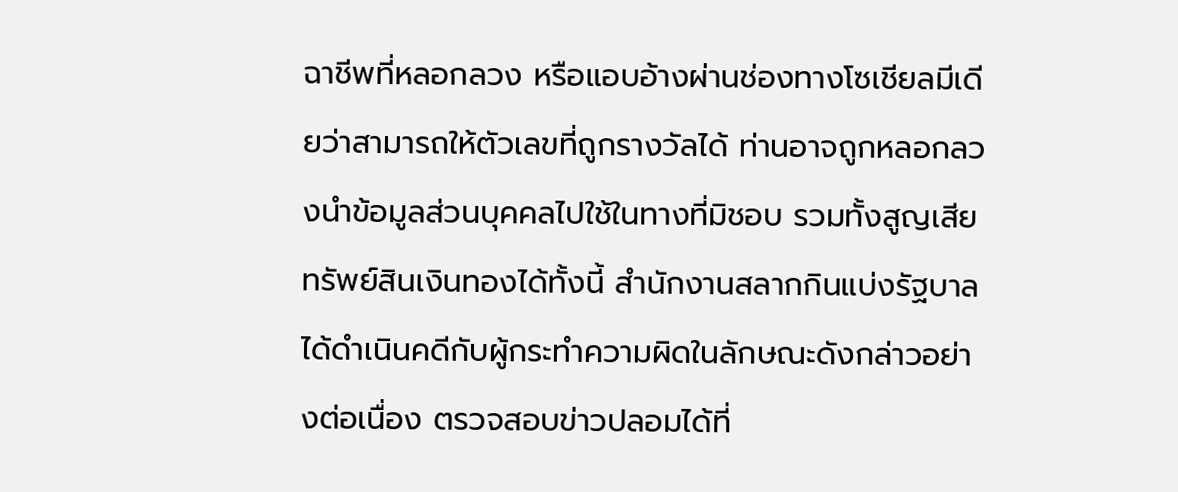ฉาชีพที่หลอกลวง หรือแอบอ้างผ่านช่องทางโซเชียลมีเดียว่าสามารถให้ตัวเลขที่ถูกรางวัลได้ ท่านอาจถูกหลอกลวงนำข้อมูลส่วนบุคคลไปใช้ในทางที่มิชอบ รวมทั้งสูญเสียทรัพย์สินเงินทองได้ทั้งนี้ สำนักงานสลากกินแบ่งรัฐบาล ได้ดำเนินคดีกับผู้กระทำความผิดในลักษณะดังกล่าวอย่างต่อเนื่อง ตรวจสอบข่าวปลอมได้ที่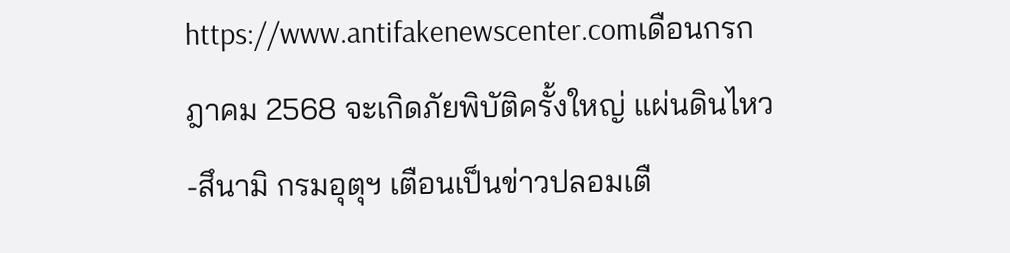https://www.antifakenewscenter.comเดือนกรกฎาคม 2568 จะเกิดภัยพิบัติครั้งใหญ่ แผ่นดินไหว-สึนามิ กรมอุตุฯ เตือนเป็นข่าวปลอมเตื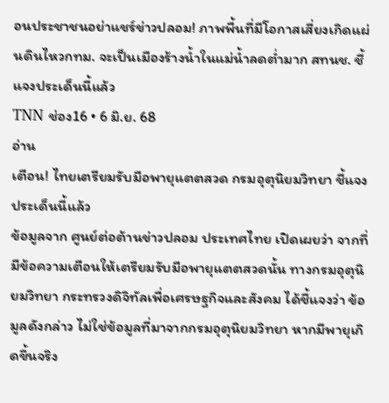อนประชาชนอย่าแชร์ข่าวปลอม! ภาพพื้นที่มีโอกาสเสี่ยงเกิดแผ่นดินไหวกทม. จะเป็นเมืองร้างน้ำในแม่น้ำลดต่ำมาก สทนช. ชี้แจงประเด็นนี้แล้ว
TNN ช่อง16 • 6 มิ.ย. 68
อ่าน
เตือน! ไทยเตรียมรับมือพายุแตตสวด กรมอุตุนิยมวิทยา ชี้แจงประเด็นนี้แล้ว
ข้อมูลจาก ศูนย์ต่อต้านข่าวปลอม ประเทศไทย เปิดเผยว่า จากที่มีข้อความเตือนให้เตรียมรับมือพายุแตตสวดนั้น ทางกรมอุตุนิยมวิทยา กระทรวงดิจิทัลเพื่อเศรษฐกิจและสังคม ได้ชี้แจงว่า ข้อมูลดังกล่าว ไม่ใช่ข้อมูลที่มาจากกรมอุตุนิยมวิทยา หากมีพายุเกิดขึ้นจริง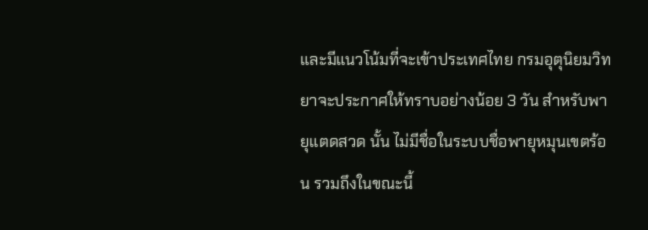และมีแนวโน้มที่จะเข้าประเทศไทย กรมอุตุนิยมวิทยาจะประกาศให้ทราบอย่างน้อย 3 วัน สำหรับพายุแตดสวด นั้น ไม่มีชื่อในระบบชื่อพายุหมุนเขตร้อน รวมถึงในขณะนี้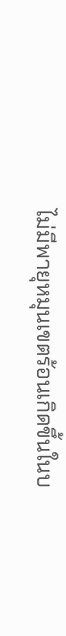ไม่มีพายุหมุนเขตร้อนเกิดขึ้นในบ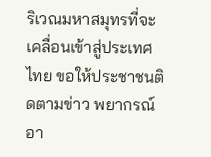ริเวณมหาสมุทรที่จะเคลื่อนเข้าสู่ประเทศไทย ขอให้ประชาชนติดตามข่าว พยากรณ์อา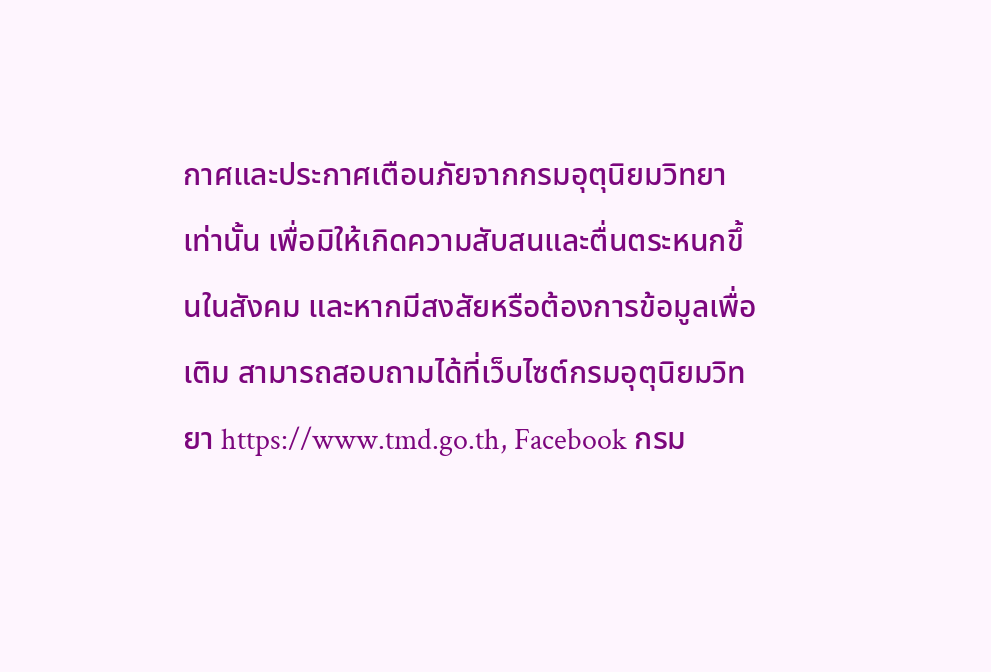กาศและประกาศเตือนภัยจากกรมอุตุนิยมวิทยาเท่านั้น เพื่อมิให้เกิดความสับสนและตื่นตระหนกขึ้นในสังคม และหากมีสงสัยหรือต้องการข้อมูลเพื่อเติม สามารถสอบถามได้ที่เว็บไซต์กรมอุตุนิยมวิทยา https://www.tmd.go.th, Facebook กรม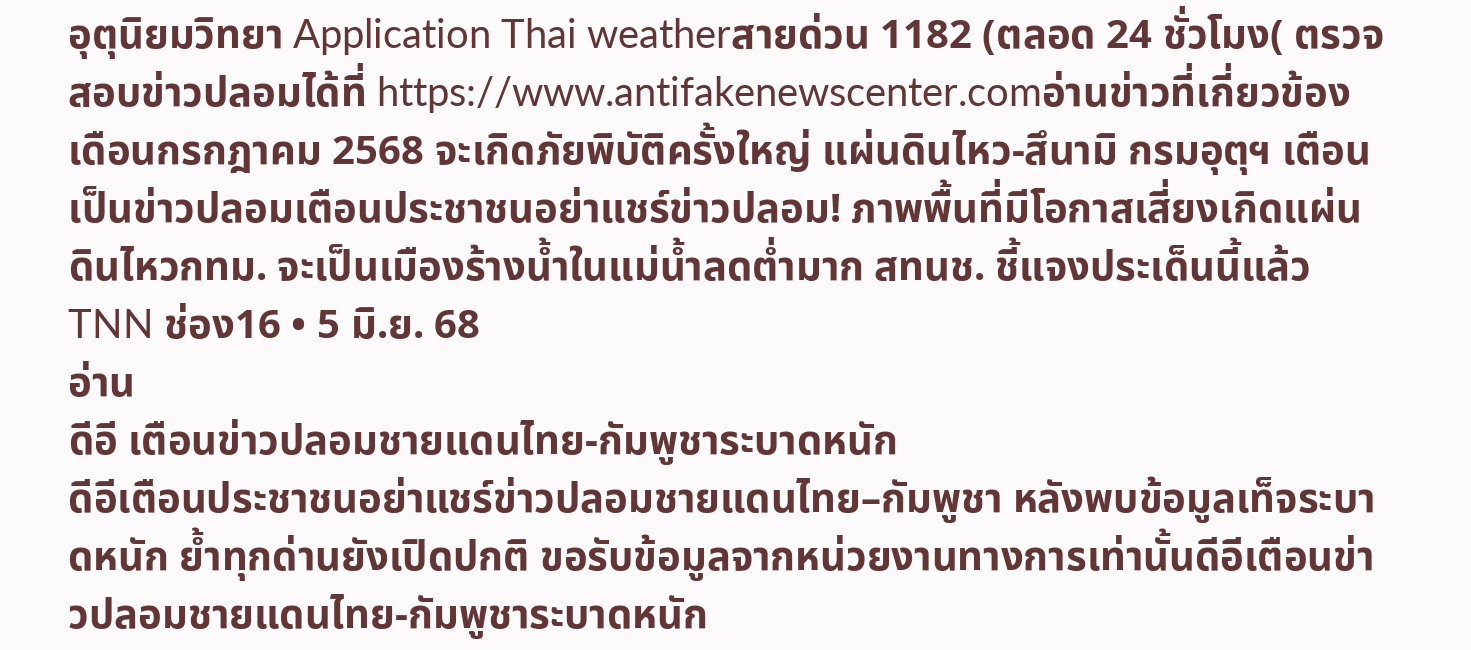อุตุนิยมวิทยา Application Thai weatherสายด่วน 1182 (ตลอด 24 ชั่วโมง( ตรวจสอบข่าวปลอมได้ที่ https://www.antifakenewscenter.comอ่านข่าวที่เกี่ยวข้องเดือนกรกฎาคม 2568 จะเกิดภัยพิบัติครั้งใหญ่ แผ่นดินไหว-สึนามิ กรมอุตุฯ เตือนเป็นข่าวปลอมเตือนประชาชนอย่าแชร์ข่าวปลอม! ภาพพื้นที่มีโอกาสเสี่ยงเกิดแผ่นดินไหวกทม. จะเป็นเมืองร้างน้ำในแม่น้ำลดต่ำมาก สทนช. ชี้แจงประเด็นนี้แล้ว
TNN ช่อง16 • 5 มิ.ย. 68
อ่าน
ดีอี เตือนข่าวปลอมชายแดนไทย-กัมพูชาระบาดหนัก
ดีอีเตือนประชาชนอย่าแชร์ข่าวปลอมชายแดนไทย–กัมพูชา หลังพบข้อมูลเท็จระบาดหนัก ย้ำทุกด่านยังเปิดปกติ ขอรับข้อมูลจากหน่วยงานทางการเท่านั้นดีอีเตือนข่าวปลอมชายแดนไทย-กัมพูชาระบาดหนัก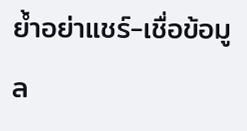ย้ำอย่าแชร์-เชื่อข้อมูล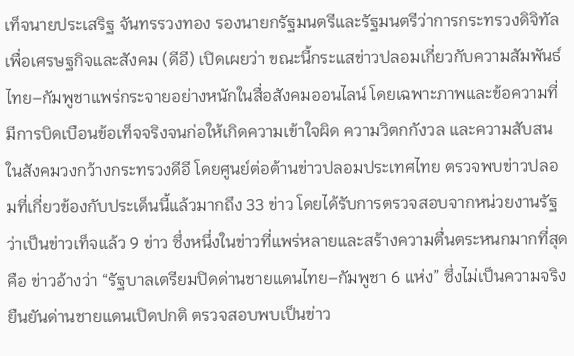เท็จนายประเสริฐ จันทรรวงทอง รองนายกรัฐมนตรีและรัฐมนตรีว่าการกระทรวงดิจิทัลเพื่อเศรษฐกิจและสังคม (ดีอี) เปิดเผยว่า ขณะนี้กระแสข่าวปลอมเกี่ยวกับความสัมพันธ์ไทย–กัมพูชาแพร่กระจายอย่างหนักในสื่อสังคมออนไลน์ โดยเฉพาะภาพและข้อความที่มีการบิดเบือนข้อเท็จจริงจนก่อให้เกิดความเข้าใจผิด ความวิตกกังวล และความสับสนในสังคมวงกว้างกระทรวงดีอี โดยศูนย์ต่อต้านข่าวปลอมประเทศไทย ตรวจพบข่าวปลอมที่เกี่ยวข้องกับประเด็นนี้แล้วมากถึง 33 ข่าว โดยได้รับการตรวจสอบจากหน่วยงานรัฐว่าเป็นข่าวเท็จแล้ว 9 ข่าว ซึ่งหนึ่งในข่าวที่แพร่หลายและสร้างความตื่นตระหนกมากที่สุด คือ ข่าวอ้างว่า “รัฐบาลเตรียมปิดด่านชายแดนไทย–กัมพูชา 6 แห่ง” ซึ่งไม่เป็นความจริง ยืนยันด่านชายแดนเปิดปกติ ตรวจสอบพบเป็นข่าว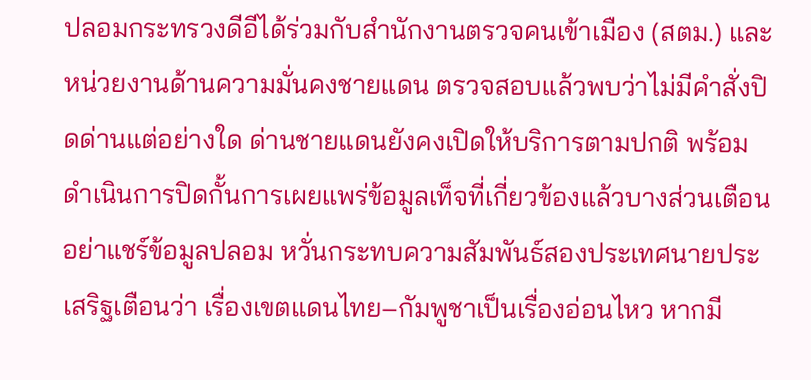ปลอมกระทรวงดีอีได้ร่วมกับสำนักงานตรวจคนเข้าเมือง (สตม.) และหน่วยงานด้านความมั่นคงชายแดน ตรวจสอบแล้วพบว่าไม่มีคำสั่งปิดด่านแต่อย่างใด ด่านชายแดนยังคงเปิดให้บริการตามปกติ พร้อมดำเนินการปิดกั้นการเผยแพร่ข้อมูลเท็จที่เกี่ยวข้องแล้วบางส่วนเตือนอย่าแชร์ข้อมูลปลอม หวั่นกระทบความสัมพันธ์สองประเทศนายประเสริฐเตือนว่า เรื่องเขตแดนไทย–กัมพูชาเป็นเรื่องอ่อนไหว หากมี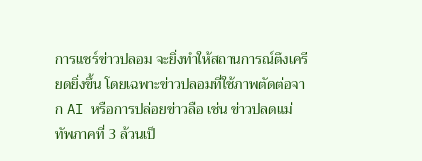การแชร์ข่าวปลอม จะยิ่งทำให้สถานการณ์ตึงเครียดยิ่งขึ้น โดยเฉพาะข่าวปลอมที่ใช้ภาพตัดต่อจาก AI หรือการปล่อยข่าวลือ เช่น ข่าวปลดแม่ทัพภาคที่ 3 ล้วนเป็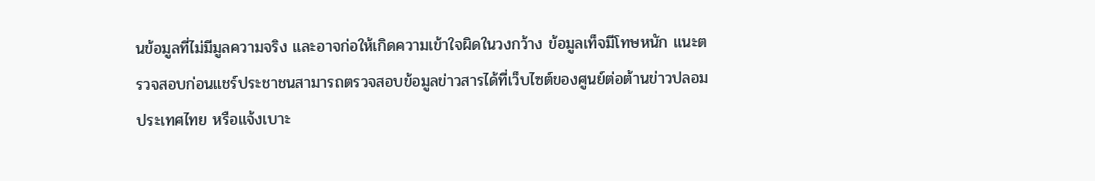นข้อมูลที่ไม่มีมูลความจริง และอาจก่อให้เกิดความเข้าใจผิดในวงกว้าง ข้อมูลเท็จมีโทษหนัก แนะตรวจสอบก่อนแชร์ประชาชนสามารถตรวจสอบข้อมูลข่าวสารได้ที่เว็บไซต์ของศูนย์ต่อต้านข่าวปลอมประเทศไทย หรือแจ้งเบาะ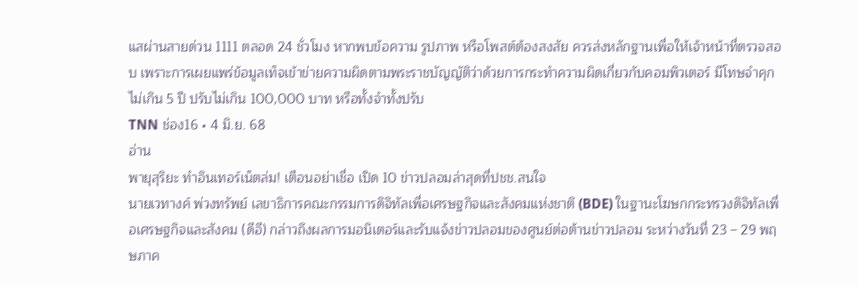แสผ่านสายด่วน 1111 ตลอด 24 ชั่วโมง หากพบข้อความ รูปภาพ หรือโพสต์ต้องสงสัย ควรส่งหลักฐานเพื่อให้เจ้าหน้าที่ตรวจสอบ เพราะการเผยแพร่ข้อมูลเท็จเข้าข่ายความผิดตามพระราชบัญญัติว่าด้วยการกระทำความผิดเกี่ยวกับคอมพิวเตอร์ มีโทษจำคุกไม่เกิน 5 ปี ปรับไม่เกิน 100,000 บาท หรือทั้งจำทั้งปรับ
TNN ช่อง16 • 4 มิ.ย. 68
อ่าน
พายุสุริยะ ทำอินเทอร์เน็ตล่ม! เตือนอย่าเชื่อ เปิด 10 ข่าวปลอมล่าสุดที่ปชช.สนใจ
นายเวทางค์ พ่วงทรัพย์ เลขาธิการคณะกรรมการดิจิทัลเพื่อเศรษฐกิจและสังคมแห่งชาติ (BDE) ในฐานะโฆษกกระทรวงดิจิทัลเพื่อเศรษฐกิจและสังคม (ดีอี) กล่าวถึงผลการมอนิเตอร์และรับแจ้งข่าวปลอมของศูนย์ต่อต้านข่าวปลอม ระหว่างวันที่ 23 – 29 พฤษภาค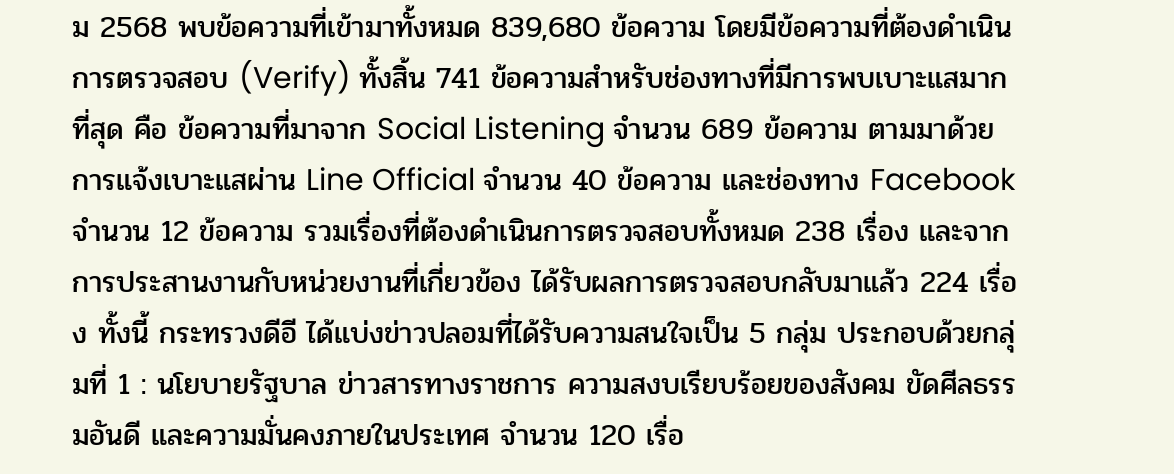ม 2568 พบข้อความที่เข้ามาทั้งหมด 839,680 ข้อความ โดยมีข้อความที่ต้องดำเนินการตรวจสอบ (Verify) ทั้งสิ้น 741 ข้อความสำหรับช่องทางที่มีการพบเบาะแสมากที่สุด คือ ข้อความที่มาจาก Social Listening จำนวน 689 ข้อความ ตามมาด้วยการแจ้งเบาะแสผ่าน Line Official จำนวน 40 ข้อความ และช่องทาง Facebook จำนวน 12 ข้อความ รวมเรื่องที่ต้องดำเนินการตรวจสอบทั้งหมด 238 เรื่อง และจากการประสานงานกับหน่วยงานที่เกี่ยวข้อง ได้รับผลการตรวจสอบกลับมาแล้ว 224 เรื่อง ทั้งนี้ กระทรวงดีอี ได้แบ่งข่าวปลอมที่ได้รับความสนใจเป็น 5 กลุ่ม ประกอบด้วยกลุ่มที่ 1 : นโยบายรัฐบาล ข่าวสารทางราชการ ความสงบเรียบร้อยของสังคม ขัดศีลธรรมอันดี และความมั่นคงภายในประเทศ จำนวน 120 เรื่อ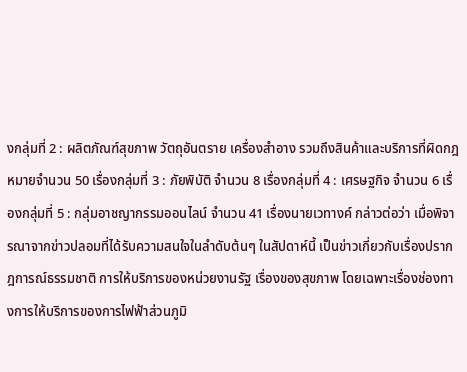งกลุ่มที่ 2 : ผลิตภัณฑ์สุขภาพ วัตถุอันตราย เครื่องสำอาง รวมถึงสินค้าและบริการที่ผิดกฎหมายจำนวน 50 เรื่องกลุ่มที่ 3 : ภัยพิบัติ จำนวน 8 เรื่องกลุ่มที่ 4 : เศรษฐกิจ จำนวน 6 เรื่องกลุ่มที่ 5 : กลุ่มอาชญากรรมออนไลน์ จำนวน 41 เรื่องนายเวทางค์ กล่าวต่อว่า เมื่อพิจารณาจากข่าวปลอมที่ได้รับความสนใจในลำดับต้นๆ ในสัปดาห์นี้ เป็นข่าวเกี่ยวกับเรื่องปรากฎการณ์ธรรมชาติ การให้บริการของหน่วยงานรัฐ เรื่องของสุขภาพ โดยเฉพาะเรื่องช่องทางการให้บริการของการไฟฟ้าส่วนภูมิ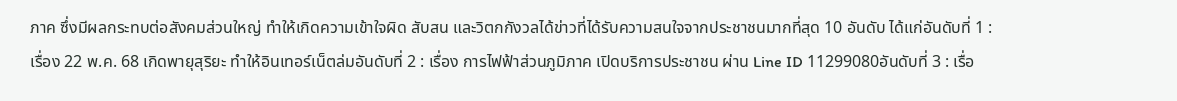ภาค ซึ่งมีผลกระทบต่อสังคมส่วนใหญ่ ทำให้เกิดความเข้าใจผิด สับสน และวิตกกังวลได้ข่าวที่ได้รับความสนใจจากประชาชนมากที่สุด 10 อันดับ ได้แก่อันดับที่ 1 : เรื่อง 22 พ.ค. 68 เกิดพายุสุริยะ ทำให้อินเทอร์เน็ตล่มอันดับที่ 2 : เรื่อง การไฟฟ้าส่วนภูมิภาค เปิดบริการประชาชน ผ่าน Line ID 11299080อันดับที่ 3 : เรื่อ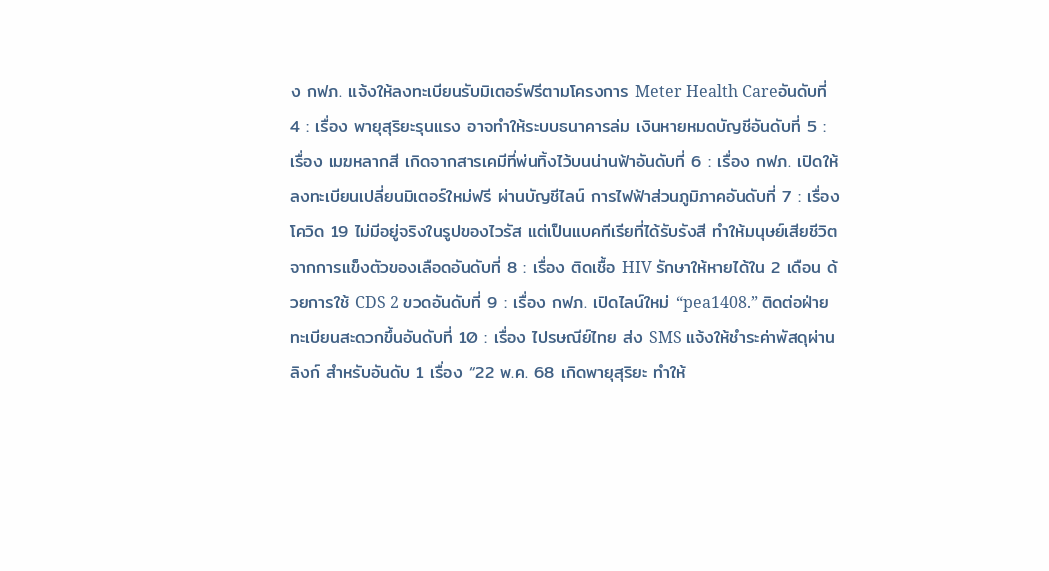ง กฟภ. แจ้งให้ลงทะเบียนรับมิเตอร์ฟรีตามโครงการ Meter Health Careอันดับที่ 4 : เรื่อง พายุสุริยะรุนแรง อาจทำให้ระบบธนาคารล่ม เงินหายหมดบัญชีอันดับที่ 5 : เรื่อง เมฆหลากสี เกิดจากสารเคมีที่พ่นทิ้งไว้บนน่านฟ้าอันดับที่ 6 : เรื่อง กฟภ. เปิดให้ลงทะเบียนเปลี่ยนมิเตอร์ใหม่ฟรี ผ่านบัญชีไลน์ การไฟฟ้าส่วนภูมิภาคอันดับที่ 7 : เรื่อง โควิด 19 ไม่มีอยู่จริงในรูปของไวรัส แต่เป็นแบคทีเรียที่ได้รับรังสี ทำให้มนุษย์เสียชีวิตจากการแข็งตัวของเลือดอันดับที่ 8 : เรื่อง ติดเชื้อ HIV รักษาให้หายได้ใน 2 เดือน ด้วยการใช้ CDS 2 ขวดอันดับที่ 9 : เรื่อง กฟภ. เปิดไลน์ใหม่ “pea1408.” ติดต่อฝ่ายทะเบียนสะดวกขึ้นอันดับที่ 10 : เรื่อง ไปรษณีย์ไทย ส่ง SMS แจ้งให้ชำระค่าพัสดุผ่านลิงก์ สำหรับอันดับ 1 เรื่อง “22 พ.ค. 68 เกิดพายุสุริยะ ทำให้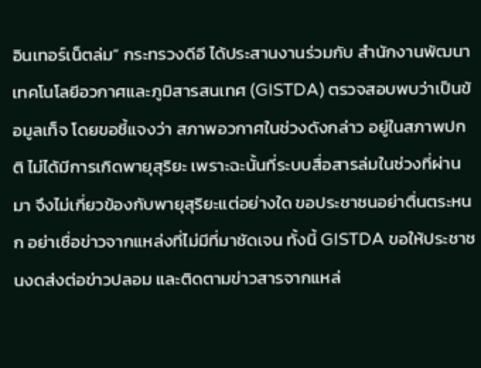อินเทอร์เน็ตล่ม” กระทรวงดีอี ได้ประสานงานร่วมกับ สำนักงานพัฒนาเทคโนโลยีอวกาศและภูมิสารสนเทศ (GISTDA) ตรวจสอบพบว่าเป็นข้อมูลเท็จ โดยขอชี้แจงว่า สภาพอวกาศในช่วงดังกล่าว อยู่ในสภาพปกติ ไม่ได้มีการเกิดพายุสุริยะ เพราะฉะนั้นที่ระบบสื่อสารล่มในช่วงที่ผ่านมา จึงไม่เกี่ยวข้องกับพายุสุริยะแต่อย่างใด ขอประชาชนอย่าตื่นตระหนก อย่าเชื่อข่าวจากแหล่งที่ไม่มีที่มาชัดเจน ทั้งนี้ GISTDA ขอให้ประชาชนงดส่งต่อข่าวปลอม และติดตามข่าวสารจากแหล่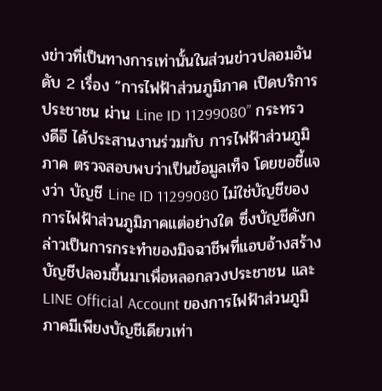งข่าวที่เป็นทางการเท่านั้นในส่วนข่าวปลอมอันดับ 2 เรื่อง “การไฟฟ้าส่วนภูมิภาค เปิดบริการประชาชน ผ่าน Line ID 11299080” กระทรวงดีอี ได้ประสานงานร่วมกับ การไฟฟ้าส่วนภูมิภาค ตรวจสอบพบว่าเป็นข้อมูลเท็จ โดยขอชี้แจงว่า บัญชี Line ID 11299080 ไม่ใช่บัญชีของการไฟฟ้าส่วนภูมิภาคแต่อย่างใด ซึ่งบัญชีดังกล่าวเป็นการกระทำของมิจฉาชีพที่แอบอ้างสร้างบัญชีปลอมขึ้นมาเพื่อหลอกลวงประชาชน และ LINE Official Account ของการไฟฟ้าส่วนภูมิภาคมีเพียงบัญชีเดียวเท่า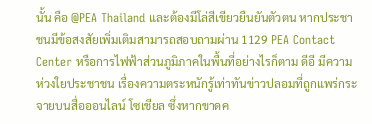นั้น คือ @PEA Thailand และต้องมีโล่สีเขียวยืนยันตัวตน หากประชาชนมีข้อสงสัยเพิ่มเติมสามารถสอบถามผ่าน 1129 PEA Contact Center หรือการไฟฟ้าส่วนภูมิภาคในพื้นที่อย่างไรก็ตาม ดีอี มีความห่วงใยประชาชน เรื่องความตระหนักรู้เท่าทันข่าวปลอมที่ถูกแพร่กระจายบนสื่อออนไลน์ โซเชียล ซึ่งหากขาดค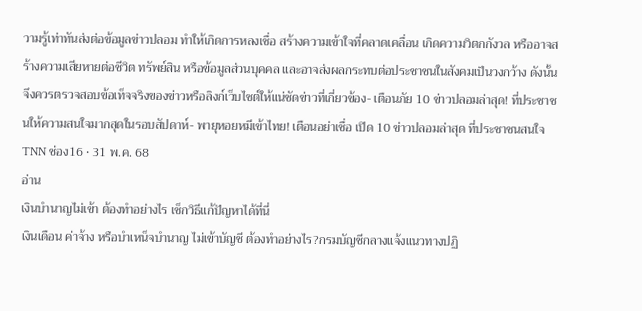วามรู้เท่าทันส่งต่อข้อมูลข่าวปลอม ทำให้เกิดการหลงเชื่อ สร้างความเข้าใจที่คลาดเคลื่อน เกิดความวิตกกังวล หรืออาจสร้างความเสียหายต่อชีวิต ทรัพย์สิน หรือข้อมูลส่วนบุคคล และอาจส่งผลกระทบต่อประชาชนในสังคมเป็นวงกว้าง ดังนั้นจึงควรตรวจสอบข้อเท็จจริงของข่าวหรือลิงก์เว็บไซต์ให้แน่ชัดข่าวที่เกี่ยวข้อง- เตือนภัย 10 ข่าวปลอมล่าสุด! ที่ประชาชนให้ความสนใจมากสุดในรอบสัปดาห์- พายุหอยหมีเข้าไทย! เตือนอย่าเชื่อ เปิด 10 ข่าวปลอมล่าสุด ที่ประชาชนสนใจ
TNN ช่อง16 • 31 พ.ค. 68
อ่าน
เงินบำนาญไม่เข้า ต้องทำอย่างไร เช็กวิธีแก้ปัญหาได้ที่นี่
เงินเดือน ค่าจ้าง หรือบำเหน็จบำนาญ ไม่เข้าบัญชี ต้องทำอย่างไร?กรมบัญชีกลางแจ้งแนวทางปฏิ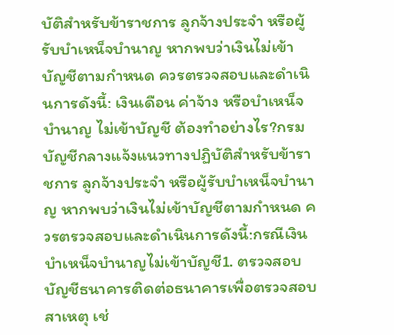บัติสำหรับข้าราชการ ลูกจ้างประจำ หรือผู้รับบำเหน็จบำนาญ หากพบว่าเงินไม่เข้าบัญชีตามกำหนด ควรตรวจสอบและดำเนินการดังนี้: เงินเดือน ค่าจ้าง หรือบำเหน็จบำนาญ ไม่เข้าบัญชี ต้องทำอย่างไร?กรมบัญชีกลางแจ้งแนวทางปฏิบัติสำหรับข้าราชการ ลูกจ้างประจำ หรือผู้รับบำเหน็จบำนาญ หากพบว่าเงินไม่เข้าบัญชีตามกำหนด ควรตรวจสอบและดำเนินการดังนี้:กรณีเงินบำเหน็จบำนาญไม่เข้าบัญชี1. ตรวจสอบบัญชีธนาคารติดต่อธนาคารเพื่อตรวจสอบสาเหตุ เช่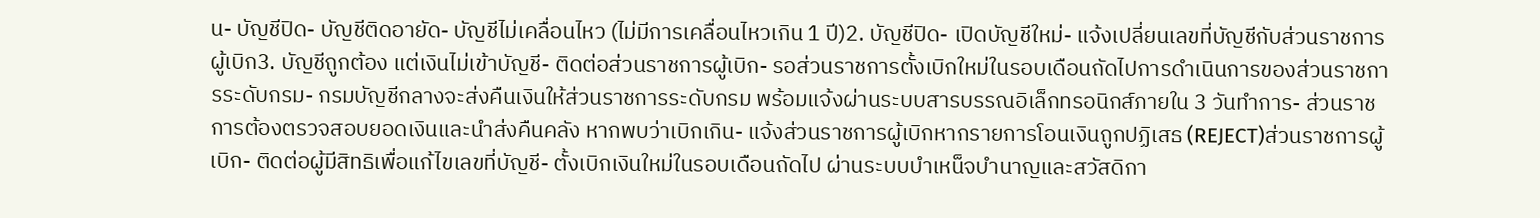น- บัญชีปิด- บัญชีติดอายัด- บัญชีไม่เคลื่อนไหว (ไม่มีการเคลื่อนไหวเกิน 1 ปี)2. บัญชีปิด- เปิดบัญชีใหม่- แจ้งเปลี่ยนเลขที่บัญชีกับส่วนราชการผู้เบิก3. บัญชีถูกต้อง แต่เงินไม่เข้าบัญชี- ติดต่อส่วนราชการผู้เบิก- รอส่วนราชการตั้งเบิกใหม่ในรอบเดือนถัดไปการดำเนินการของส่วนราชการระดับกรม- กรมบัญชีกลางจะส่งคืนเงินให้ส่วนราชการระดับกรม พร้อมแจ้งผ่านระบบสารบรรณอิเล็กทรอนิกส์ภายใน 3 วันทำการ- ส่วนราชการต้องตรวจสอบยอดเงินและนำส่งคืนคลัง หากพบว่าเบิกเกิน- แจ้งส่วนราชการผู้เบิกหากรายการโอนเงินถูกปฏิเสธ (REJECT)ส่วนราชการผู้เบิก- ติดต่อผู้มีสิทธิเพื่อแก้ไขเลขที่บัญชี- ตั้งเบิกเงินใหม่ในรอบเดือนถัดไป ผ่านระบบบำเหน็จบำนาญและสวัสดิกา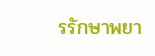รรักษาพยา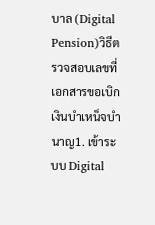บาล (Digital Pension)วิธีตรวจสอบเลขที่เอกสารขอเบิกเงินบำเหน็จบำนาญ1. เข้าระบบ Digital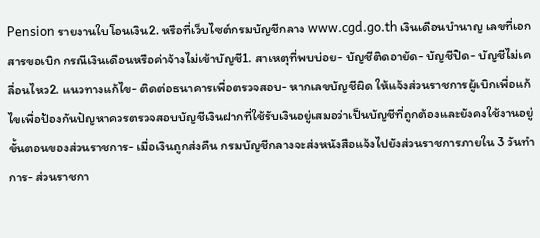Pension รายงานใบโอนเงิน2. หรือที่เว็บไซต์กรมบัญชีกลาง www.cgd.go.th เงินเดือนบำนาญ เลขที่เอกสารขอเบิก กรณีเงินเดือนหรือค่าจ้างไม่เข้าบัญชี1. สาเหตุที่พบบ่อย- บัญชีติดอายัด- บัญชีปิด- บัญชีไม่เคลื่อนไหว2. แนวทางแก้ไข- ติดต่อธนาคารเพื่อตรวจสอบ- หากเลขบัญชีผิด ให้แจ้งส่วนราชการผู้เบิกเพื่อแก้ไขเพื่อป้องกันปัญหาควรตรวจสอบบัญชีเงินฝากที่ใช้รับเงินอยู่เสมอว่าเป็นบัญชีที่ถูกต้องและยังคงใช้งานอยู่ขั้นตอนของส่วนราชการ- เมื่อเงินถูกส่งคืน กรมบัญชีกลางจะส่งหนังสือแจ้งไปยังส่วนราชการภายใน 3 วันทำการ- ส่วนราชกา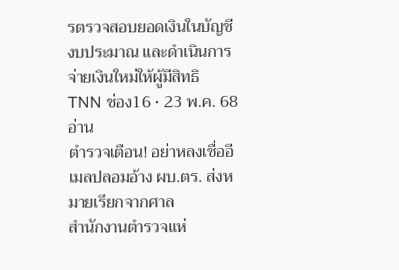รตรวจสอบยอดเงินในบัญชีงบประมาณ และดำเนินการจ่ายเงินใหม่ให้ผู้มีสิทธิ
TNN ช่อง16 • 23 พ.ค. 68
อ่าน
ตำรวจเตือน! อย่าหลงเชื่ออีเมลปลอมอ้าง ผบ.ตร. ส่งหมายเรียกจากศาล
สำนักงานตำรวจแห่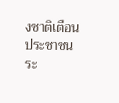งชาติเตือนประชาชนระ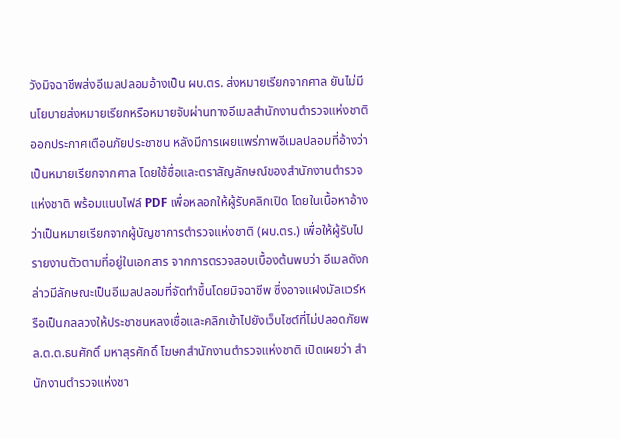วังมิจฉาชีพส่งอีเมลปลอมอ้างเป็น ผบ.ตร. ส่งหมายเรียกจากศาล ยันไม่มีนโยบายส่งหมายเรียกหรือหมายจับผ่านทางอีเมลสำนักงานตำรวจแห่งชาติออกประกาศเตือนภัยประชาชน หลังมีการเผยแพร่ภาพอีเมลปลอมที่อ้างว่าเป็นหมายเรียกจากศาล โดยใช้ชื่อและตราสัญลักษณ์ของสำนักงานตำรวจแห่งชาติ พร้อมแนบไฟล์ PDF เพื่อหลอกให้ผู้รับคลิกเปิด โดยในเนื้อหาอ้างว่าเป็นหมายเรียกจากผู้บัญชาการตำรวจแห่งชาติ (ผบ.ตร.) เพื่อให้ผู้รับไปรายงานตัวตามที่อยู่ในเอกสาร จากการตรวจสอบเบื้องต้นพบว่า อีเมลดังกล่าวมีลักษณะเป็นอีเมลปลอมที่จัดทำขึ้นโดยมิจฉาชีพ ซึ่งอาจแฝงมัลแวร์หรือเป็นกลลวงให้ประชาชนหลงเชื่อและคลิกเข้าไปยังเว็บไซต์ที่ไม่ปลอดภัยพล.ต.ต.ธนศักดิ์ มหาสุรศักดิ์ โฆษกสำนักงานตำรวจแห่งชาติ เปิดเผยว่า สำนักงานตำรวจแห่งชา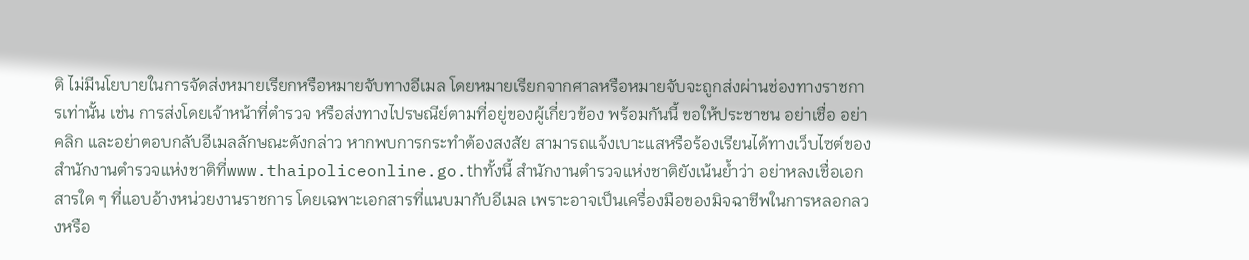ติ ไม่มีนโยบายในการจัดส่งหมายเรียกหรือหมายจับทางอีเมล โดยหมายเรียกจากศาลหรือหมายจับจะถูกส่งผ่านช่องทางราชการเท่านั้น เช่น การส่งโดยเจ้าหน้าที่ตำรวจ หรือส่งทางไปรษณีย์ตามที่อยู่ของผู้เกี่ยวข้อง พร้อมกันนี้ ขอให้ประชาชน อย่าเชื่อ อย่าคลิก และอย่าตอบกลับอีเมลลักษณะดังกล่าว หากพบการกระทำต้องสงสัย สามารถแจ้งเบาะแสหรือร้องเรียนได้ทางเว็บไซต์ของสำนักงานตำรวจแห่งชาติที่www.thaipoliceonline.go.thทั้งนี้ สำนักงานตำรวจแห่งชาติยังเน้นย้ำว่า อย่าหลงเชื่อเอกสารใด ๆ ที่แอบอ้างหน่วยงานราชการ โดยเฉพาะเอกสารที่แนบมากับอีเมล เพราะอาจเป็นเครื่องมือของมิจฉาชีพในการหลอกลวงหรือ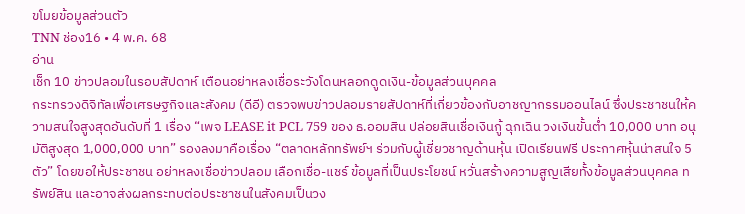ขโมยข้อมูลส่วนตัว
TNN ช่อง16 • 4 พ.ค. 68
อ่าน
เช็ก 10 ข่าวปลอมในรอบสัปดาห์ เตือนอย่าหลงเชื่อระวังโดนหลอกดูดเงิน-ข้อมูลส่วนบุคคล
กระทรวงดิจิทัลเพื่อเศรษฐกิจและสังคม (ดีอี) ตรวจพบข่าวปลอมรายสัปดาห์ที่เกี่ยวข้องกับอาชญากรรมออนไลน์ ซึ่งประชาชนให้ความสนใจสูงสุดอันดับที่ 1 เรื่อง “เพจ LEASE it PCL 759 ของ ธ.ออมสิน ปล่อยสินเชื่อเงินกู้ ฉุกเฉิน วงเงินขั้นต่ำ 10,000 บาท อนุมัติสูงสุด 1,000,000 บาท” รองลงมาคือเรื่อง “ตลาดหลักทรัพย์ฯ ร่วมกับผู้เชี่ยวชาญด้านหุ้น เปิดเรียนฟรี ประกาศหุ้นน่าสนใจ 5 ตัว” โดยขอให้ประชาชน อย่าหลงเชื่อข่าวปลอม เลือกเชื่อ-แชร์ ข้อมูลที่เป็นประโยชน์ หวั่นสร้างความสูญเสียทั้งข้อมูลส่วนบุคคล ทรัพย์สิน และอาจส่งผลกระทบต่อประชาชนในสังคมเป็นวง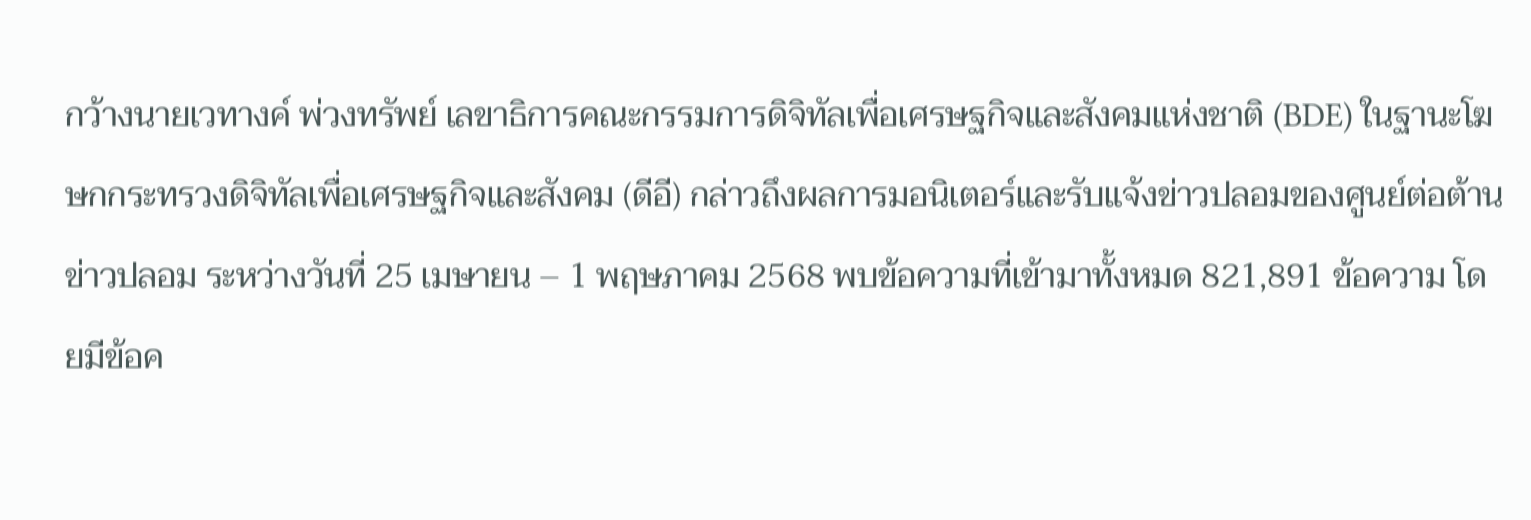กว้างนายเวทางค์ พ่วงทรัพย์ เลขาธิการคณะกรรมการดิจิทัลเพื่อเศรษฐกิจและสังคมแห่งชาติ (BDE) ในฐานะโฆษกกระทรวงดิจิทัลเพื่อเศรษฐกิจและสังคม (ดีอี) กล่าวถึงผลการมอนิเตอร์และรับแจ้งข่าวปลอมของศูนย์ต่อต้านข่าวปลอม ระหว่างวันที่ 25 เมษายน – 1 พฤษภาคม 2568 พบข้อความที่เข้ามาทั้งหมด 821,891 ข้อความ โดยมีข้อค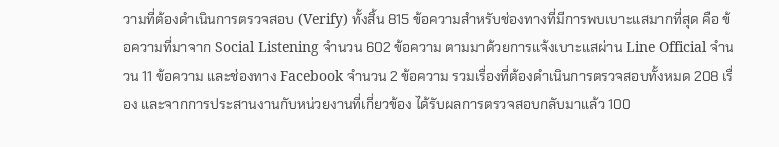วามที่ต้องดำเนินการตรวจสอบ (Verify) ทั้งสิ้น 815 ข้อความสำหรับช่องทางที่มีการพบเบาะแสมากที่สุด คือ ข้อความที่มาจาก Social Listening จำนวน 602 ข้อความ ตามมาด้วยการแจ้งเบาะแสผ่าน Line Official จำนวน 11 ข้อความ และช่องทาง Facebook จำนวน 2 ข้อความ รวมเรื่องที่ต้องดำเนินการตรวจสอบทั้งหมด 208 เรื่อง และจากการประสานงานกับหน่วยงานที่เกี่ยวข้อง ได้รับผลการตรวจสอบกลับมาแล้ว 100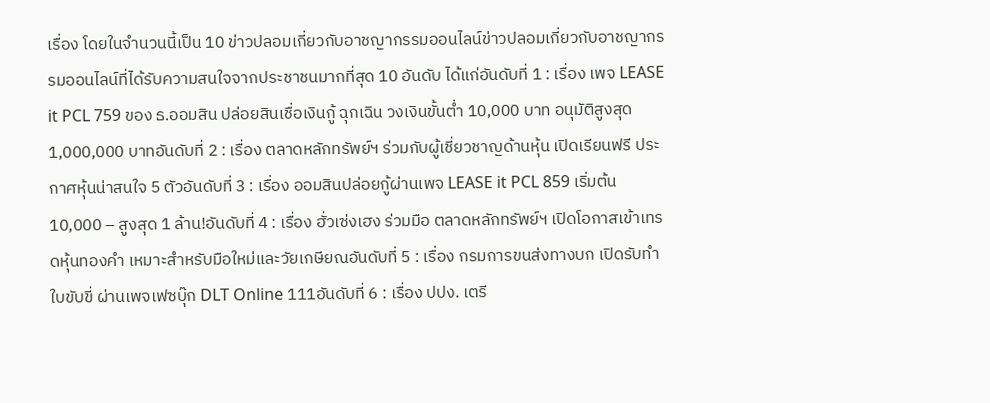เรื่อง โดยในจำนวนนี้เป็น 10 ข่าวปลอมเกี่ยวกับอาชญากรรมออนไลน์ข่าวปลอมเกี่ยวกับอาชญากรรมออนไลน์ที่ได้รับความสนใจจากประชาชนมากที่สุด 10 อันดับ ได้แก่อันดับที่ 1 : เรื่อง เพจ LEASE it PCL 759 ของ ธ.ออมสิน ปล่อยสินเชื่อเงินกู้ ฉุกเฉิน วงเงินขั้นต่ำ 10,000 บาท อนุมัติสูงสุด 1,000,000 บาทอันดับที่ 2 : เรื่อง ตลาดหลักทรัพย์ฯ ร่วมกับผู้เชี่ยวชาญด้านหุ้น เปิดเรียนฟรี ประกาศหุ้นน่าสนใจ 5 ตัวอันดับที่ 3 : เรื่อง ออมสินปล่อยกู้ผ่านเพจ LEASE it PCL 859 เริ่มต้น 10,000 – สูงสุด 1 ล้าน!อันดับที่ 4 : เรื่อง ฮั่วเซ่งเฮง ร่วมมือ ตลาดหลักทรัพย์ฯ เปิดโอกาสเข้าเทรดหุ้นทองคำ เหมาะสำหรับมือใหม่และวัยเกษียณอันดับที่ 5 : เรื่อง กรมการขนส่งทางบก เปิดรับทำใบขับขี่ ผ่านเพจเฟซบุ๊ก DLT Online 111อันดับที่ 6 : เรื่อง ปปง. เตรี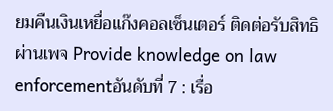ยมคืนเงินเหยื่อแก๊งคอลเซ็นเตอร์ ติดต่อรับสิทธิผ่านเพจ Provide knowledge on law enforcementอันดับที่ 7 : เรื่อ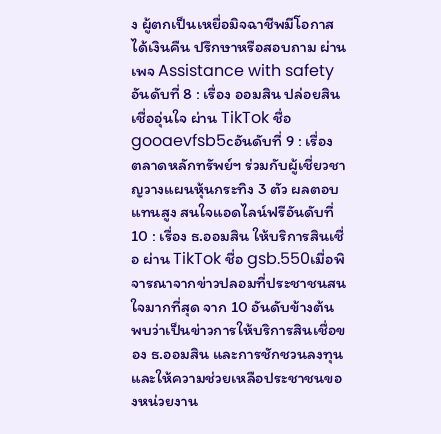ง ผู้ตกเป็นเหยื่อมิจฉาชีพมีโอกาสได้เงินคืน ปรึกษาหรือสอบถาม ผ่านเพจ Assistance with safetyอันดับที่ 8 : เรื่อง ออมสิน ปล่อยสินเชื่ออุ่นใจ ผ่าน TikTok ชื่อ gooaevfsb5cอันดับที่ 9 : เรื่อง ตลาดหลักทรัพย์ฯ ร่วมกับผู้เชี่ยวชาญวางแผนหุ้นกระทิง 3 ตัว ผลตอบแทนสูง สนใจแอดไลน์ฟรีอันดับที่ 10 : เรื่อง ธ.ออมสิน ให้บริการสินเชื่อ ผ่าน TikTok ชื่อ gsb.550เมื่อพิจารณาจากข่าวปลอมที่ประชาชนสนใจมากที่สุด จาก 10 อันดับข้างต้น พบว่าเป็นข่าวการให้บริการสินเชื่อของ ธ.ออมสิน และการชักชวนลงทุน และให้ความช่วยเหลือประชาชนของหน่วยงาน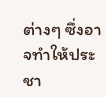ต่างๆ ซึ่งอาจทำให้ประชา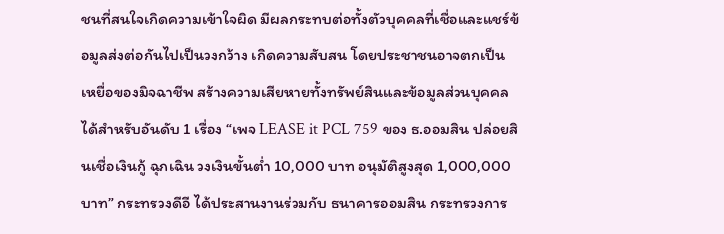ชนที่สนใจเกิดความเข้าใจผิด มีผลกระทบต่อทั้งตัวบุคคลที่เชื่อและแชร์ข้อมูลส่งต่อกันไปเป็นวงกว้าง เกิดความสับสน โดยประชาชนอาจตกเป็นเหยื่อของมิจฉาชีพ สร้างความเสียหายทั้งทรัพย์สินและข้อมูลส่วนบุคคลได้สำหรับอันดับ 1 เรื่อง “เพจ LEASE it PCL 759 ของ ธ.ออมสิน ปล่อยสินเชื่อเงินกู้ ฉุกเฉิน วงเงินขั้นต่ำ 10,000 บาท อนุมัติสูงสุด 1,000,000 บาท” กระทรวงดีอี ได้ประสานงานร่วมกับ ธนาคารออมสิน กระทรวงการ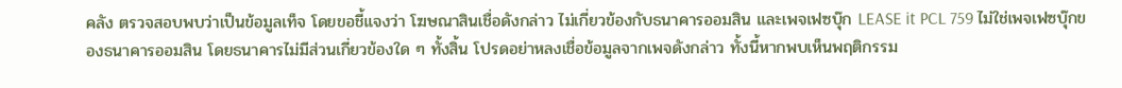คลัง ตรวจสอบพบว่าเป็นข้อมูลเท็จ โดยขอชี้แจงว่า โฆษณาสินเชื่อดังกล่าว ไม่เกี่ยวข้องกับธนาคารออมสิน และเพจเฟซบุ๊ก LEASE it PCL 759 ไม่ใช่เพจเฟซบุ๊กของธนาคารออมสิน โดยธนาคารไม่มีส่วนเกี่ยวข้องใด ๆ ทั้งสิ้น โปรดอย่าหลงเชื่อข้อมูลจากเพจดังกล่าว ทั้งนี้หากพบเห็นพฤติกรรม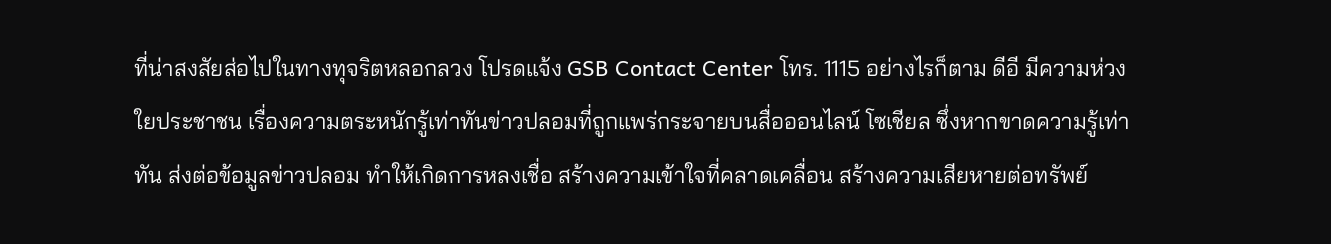ที่น่าสงสัยส่อไปในทางทุจริตหลอกลวง โปรดแจ้ง GSB Contact Center โทร. 1115 อย่างไรก็ตาม ดีอี มีความห่วงใยประชาชน เรื่องความตระหนักรู้เท่าทันข่าวปลอมที่ถูกแพร่กระจายบนสื่อออนไลน์ โซเชียล ซึ่งหากขาดความรู้เท่าทัน ส่งต่อข้อมูลข่าวปลอม ทำให้เกิดการหลงเชื่อ สร้างความเข้าใจที่คลาดเคลื่อน สร้างความเสียหายต่อทรัพย์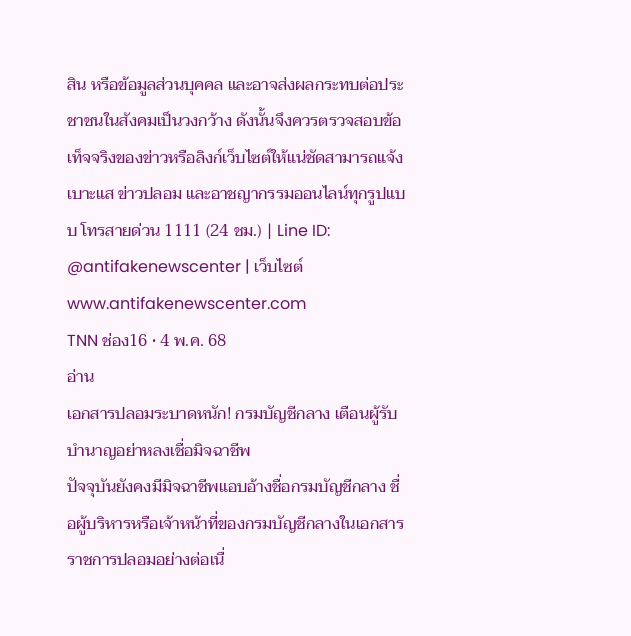สิน หรือข้อมูลส่วนบุคคล และอาจส่งผลกระทบต่อประชาชนในสังคมเป็นวงกว้าง ดังนั้นจึงควรตรวจสอบข้อเท็จจริงของข่าวหรือลิงก์เว็บไซต์ให้แน่ชัดสามารถแจ้งเบาะแส ข่าวปลอม และอาชญากรรมออนไลน์ทุกรูปแบบ โทรสายด่วน 1111 (24 ชม.) | Line ID: @antifakenewscenter | เว็บไซต์ www.antifakenewscenter.com
TNN ช่อง16 • 4 พ.ค. 68
อ่าน
เอกสารปลอมระบาดหนัก! กรมบัญชีกลาง เตือนผู้รับบำนาญอย่าหลงเชื่อมิจฉาชีพ
ปัจจุบันยังคงมีมิจฉาชีพแอบอ้างชื่อกรมบัญชีกลาง ชื่อผู้บริหารหรือเจ้าหน้าที่ของกรมบัญชีกลางในเอกสารราชการปลอมอย่างต่อเนื่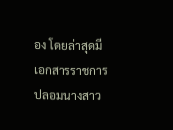อง โดยล่าสุดมีเอกสารราชการปลอมนางสาว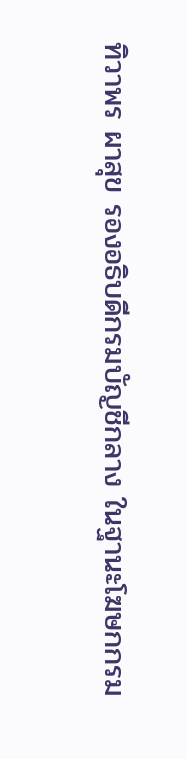ทิวาพร ผาสุข รองอธิบดีกรมบัญชีกลาง ในฐานะโฆษกกรม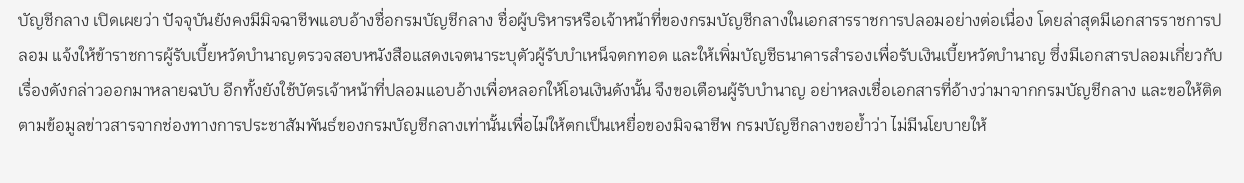บัญชีกลาง เปิดเผยว่า ปัจจุบันยังคงมีมิจฉาชีพแอบอ้างชื่อกรมบัญชีกลาง ชื่อผู้บริหารหรือเจ้าหน้าที่ของกรมบัญชีกลางในเอกสารราชการปลอมอย่างต่อเนื่อง โดยล่าสุดมีเอกสารราชการปลอม แจ้งให้ข้าราชการผู้รับเบี้ยหวัดบำนาญตรวจสอบหนังสือแสดงเจตนาระบุตัวผู้รับบำเหน็จตกทอด และให้เพิ่มบัญชีธนาคารสำรองเพื่อรับเงินเบี้ยหวัดบำนาญ ซึ่งมีเอกสารปลอมเกี่ยวกับเรื่องดังกล่าวออกมาหลายฉบับ อีกทั้งยังใช้บัตรเจ้าหน้าที่ปลอมแอบอ้างเพื่อหลอกให้โอนเงินดังนั้น จึงขอเตือนผู้รับบำนาญ อย่าหลงเชื่อเอกสารที่อ้างว่ามาจากกรมบัญชีกลาง และขอให้ติดตามข้อมูลข่าวสารจากช่องทางการประชาสัมพันธ์ของกรมบัญชีกลางเท่านั้นเพื่อไม่ให้ตกเป็นเหยื่อของมิจฉาชีพ กรมบัญชีกลางขอย้ำว่า ไม่มีนโยบายให้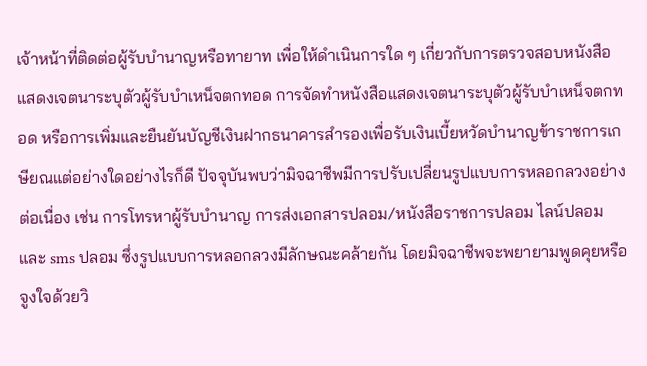เจ้าหน้าที่ติดต่อผู้รับบำนาญหรือทายาท เพื่อให้ดำเนินการใด ๆ เกี่ยวกับการตรวจสอบหนังสือแสดงเจตนาระบุตัวผู้รับบำเหน็จตกทอด การจัดทำหนังสือแสดงเจตนาระบุตัวผู้รับบำเหน็จตกทอด หรือการเพิ่มและยืนยันบัญชีเงินฝากธนาคารสำรองเพื่อรับเงินเบี้ยหวัดบำนาญข้าราชการเกษียณแต่อย่างใดอย่างไรก็ดี ปัจจุบันพบว่ามิจฉาชีพมีการปรับเปลี่ยนรูปแบบการหลอกลวงอย่างต่อเนื่อง เช่น การโทรหาผู้รับบำนาญ การส่งเอกสารปลอม/หนังสือราชการปลอม ไลน์ปลอม และ sms ปลอม ซึ่งรูปแบบการหลอกลวงมีลักษณะคล้ายกัน โดยมิจฉาชีพจะพยายามพูดคุยหรือจูงใจด้วยวิ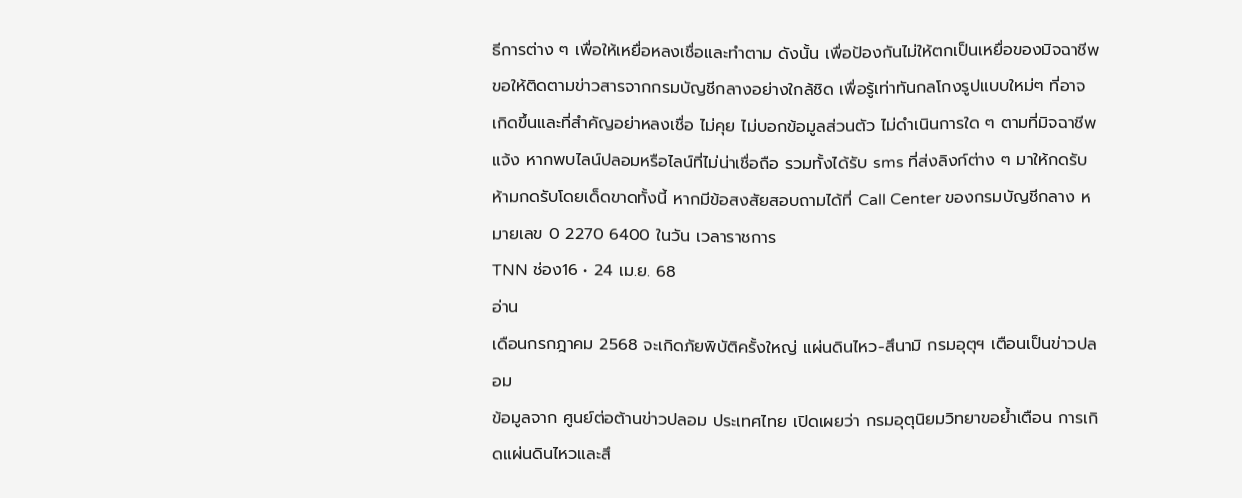ธีการต่าง ๆ เพื่อให้เหยื่อหลงเชื่อและทำตาม ดังนั้น เพื่อป้องกันไม่ให้ตกเป็นเหยื่อของมิจฉาชีพ ขอให้ติดตามข่าวสารจากกรมบัญชีกลางอย่างใกล้ชิด เพื่อรู้เท่าทันกลโกงรูปแบบใหม่ๆ ที่อาจเกิดขึ้นและที่สำคัญอย่าหลงเชื่อ ไม่คุย ไม่บอกข้อมูลส่วนตัว ไม่ดำเนินการใด ๆ ตามที่มิจฉาชีพแจ้ง หากพบไลน์ปลอมหรือไลน์ที่ไม่น่าเชื่อถือ รวมทั้งได้รับ sms ที่ส่งลิงก์ต่าง ๆ มาให้กดรับ ห้ามกดรับโดยเด็ดขาดทั้งนี้ หากมีข้อสงสัยสอบถามได้ที่ Call Center ของกรมบัญชีกลาง หมายเลข 0 2270 6400 ในวัน เวลาราชการ
TNN ช่อง16 • 24 เม.ย. 68
อ่าน
เดือนกรกฎาคม 2568 จะเกิดภัยพิบัติครั้งใหญ่ แผ่นดินไหว-สึนามิ กรมอุตุฯ เตือนเป็นข่าวปลอม
ข้อมูลจาก ศูนย์ต่อต้านข่าวปลอม ประเทศไทย เปิดเผยว่า กรมอุตุนิยมวิทยาขอย้ำเตือน การเกิดแผ่นดินไหวและสึ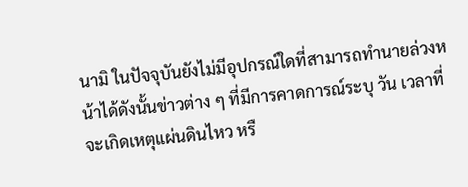นามิ ในปัจจุบันยังไม่มีอุปกรณ์ใดที่สามารถทำนายล่วงหน้าได้ดังนั้นข่าวต่าง ๆ ที่มีการคาดการณ์ระบุ วัน เวลาที่จะเกิดเหตุแผ่นดินไหว หรื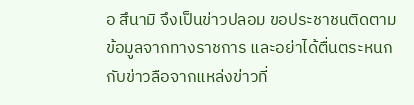อ สึนามิ จึงเป็นข่าวปลอม ขอประชาชนติดตามข้อมูลจากทางราชการ และอย่าได้ตื่นตระหนกกับข่าวลือจากแหล่งข่าวที่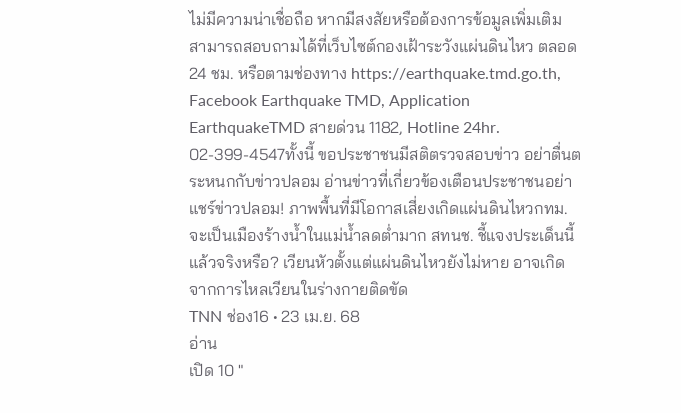ไม่มีความน่าเชื่อถือ หากมีสงสัยหรือต้องการข้อมูลเพิ่มเติม สามารถสอบถามได้ที่เว็บไซต์กองเฝ้าระวังแผ่นดินไหว ตลอด 24 ชม. หรือตามช่องทาง https://earthquake.tmd.go.th, Facebook Earthquake TMD, Application EarthquakeTMD สายด่วน 1182, Hotline 24hr. 02-399-4547ทั้งนี้ ขอประชาชนมีสติตรวจสอบข่าว อย่าตื่นตระหนกกับข่าวปลอม อ่านข่าวที่เกี่ยวข้องเตือนประชาชนอย่าแชร์ข่าวปลอม! ภาพพื้นที่มีโอกาสเสี่ยงเกิดแผ่นดินไหวกทม. จะเป็นเมืองร้างน้ำในแม่น้ำลดต่ำมาก สทนช. ชี้แจงประเด็นนี้แล้วจริงหรือ? เวียนหัวตั้งแต่แผ่นดินไหวยังไม่หาย อาจเกิดจากการไหลเวียนในร่างกายติดขัด
TNN ช่อง16 • 23 เม.ย. 68
อ่าน
เปิด 10 "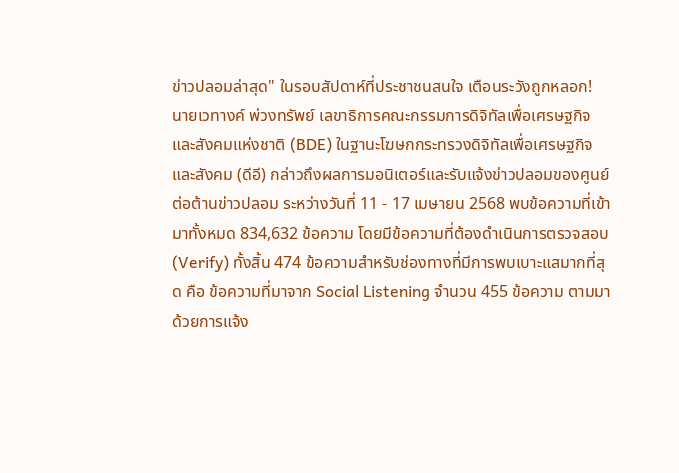ข่าวปลอมล่าสุด" ในรอบสัปดาห์ที่ประชาชนสนใจ เตือนระวังถูกหลอก!
นายเวทางค์ พ่วงทรัพย์ เลขาธิการคณะกรรมการดิจิทัลเพื่อเศรษฐกิจและสังคมแห่งชาติ (BDE) ในฐานะโฆษกกระทรวงดิจิทัลเพื่อเศรษฐกิจและสังคม (ดีอี) กล่าวถึงผลการมอนิเตอร์และรับแจ้งข่าวปลอมของศูนย์ต่อต้านข่าวปลอม ระหว่างวันที่ 11 - 17 เมษายน 2568 พบข้อความที่เข้ามาทั้งหมด 834,632 ข้อความ โดยมีข้อความที่ต้องดำเนินการตรวจสอบ (Verify) ทั้งสิ้น 474 ข้อความสำหรับช่องทางที่มีการพบเบาะแสมากที่สุด คือ ข้อความที่มาจาก Social Listening จำนวน 455 ข้อความ ตามมาด้วยการแจ้ง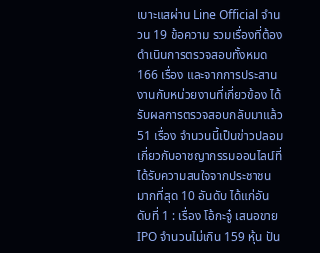เบาะแสผ่าน Line Official จำนวน 19 ข้อความ รวมเรื่องที่ต้องดำเนินการตรวจสอบทั้งหมด 166 เรื่อง และจากการประสานงานกับหน่วยงานที่เกี่ยวข้อง ได้รับผลการตรวจสอบกลับมาแล้ว 51 เรื่อง จำนวนนี้เป็นข่าวปลอมเกี่ยวกับอาชญากรรมออนไลน์ที่ได้รับความสนใจจากประชาชนมากที่สุด 10 อันดับ ได้แก่อันดับที่ 1 : เรื่อง โอ้กะจู๋ เสนอขาย IPO จำนวนไม่เกิน 159 หุ้น ปัน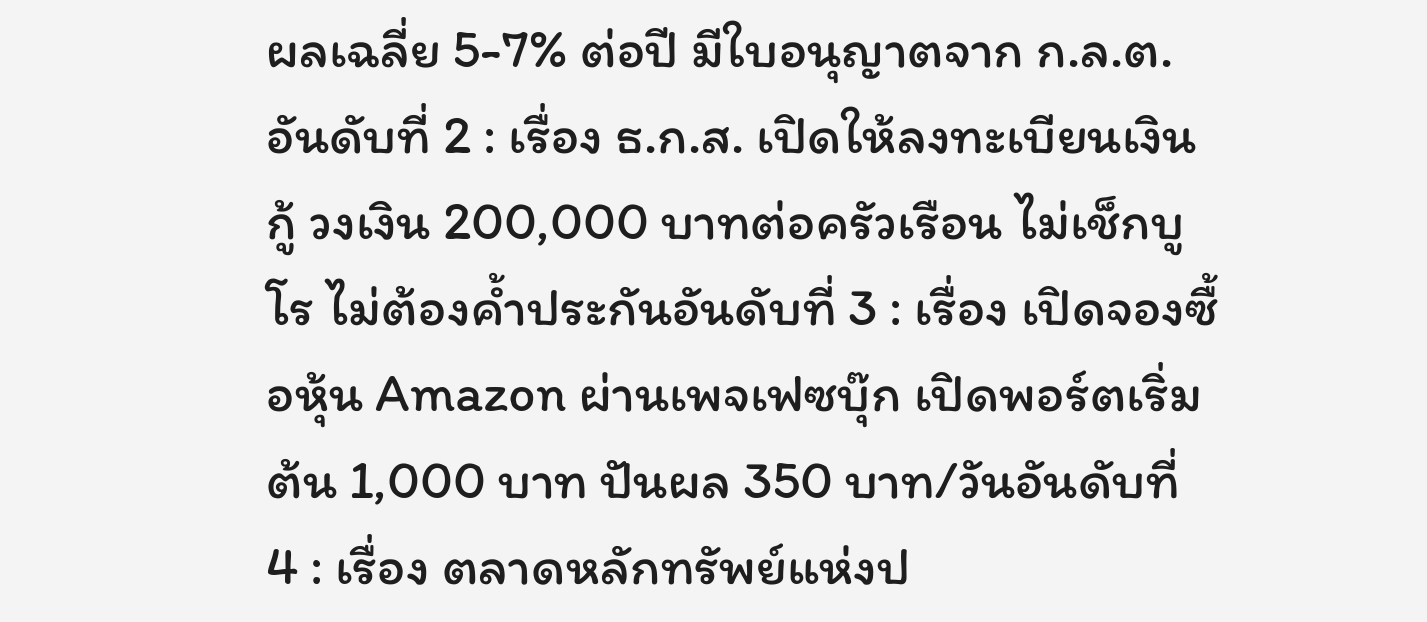ผลเฉลี่ย 5-7% ต่อปี มีใบอนุญาตจาก ก.ล.ต.อันดับที่ 2 : เรื่อง ธ.ก.ส. เปิดให้ลงทะเบียนเงินกู้ วงเงิน 200,000 บาทต่อครัวเรือน ไม่เช็กบูโร ไม่ต้องค้ำประกันอันดับที่ 3 : เรื่อง เปิดจองซื้อหุ้น Amazon ผ่านเพจเฟซบุ๊ก เปิดพอร์ตเริ่มต้น 1,000 บาท ปันผล 350 บาท/วันอันดับที่ 4 : เรื่อง ตลาดหลักทรัพย์แห่งป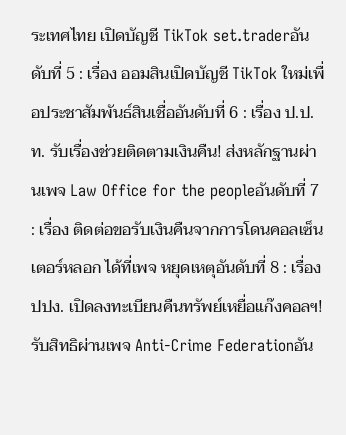ระเทศไทย เปิดบัญชี TikTok set.traderอันดับที่ 5 : เรื่อง ออมสินเปิดบัญชี TikTok ใหม่เพื่อประชาสัมพันธ์สินเชื่ออันดับที่ 6 : เรื่อง ป.ป.ท. รับเรื่องช่วยติดตามเงินคืน! ส่งหลักฐานผ่านเพจ Law Office for the peopleอันดับที่ 7 : เรื่อง ติดต่อขอรับเงินคืนจากการโดนคอลเซ็นเตอร์หลอก ได้ที่เพจ หยุดเหตุอันดับที่ 8 : เรื่อง ปปง. เปิดลงทะเบียนคืนทรัพย์เหยื่อแก๊งคอลฯ! รับสิทธิผ่านเพจ Anti-Crime Federationอัน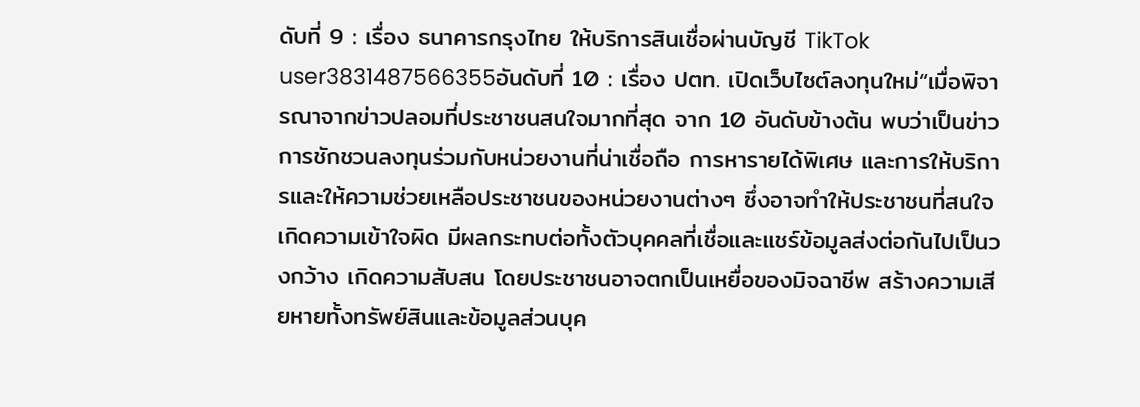ดับที่ 9 : เรื่อง ธนาคารกรุงไทย ให้บริการสินเชื่อผ่านบัญชี TikTok user3831487566355อันดับที่ 10 : เรื่อง ปตท. เปิดเว็บไซต์ลงทุนใหม่“เมื่อพิจารณาจากข่าวปลอมที่ประชาชนสนใจมากที่สุด จาก 10 อันดับข้างต้น พบว่าเป็นข่าวการชักชวนลงทุนร่วมกับหน่วยงานที่น่าเชื่อถือ การหารายได้พิเศษ และการให้บริการและให้ความช่วยเหลือประชาชนของหน่วยงานต่างๆ ซึ่งอาจทำให้ประชาชนที่สนใจเกิดความเข้าใจผิด มีผลกระทบต่อทั้งตัวบุคคลที่เชื่อและแชร์ข้อมูลส่งต่อกันไปเป็นวงกว้าง เกิดความสับสน โดยประชาชนอาจตกเป็นเหยื่อของมิจฉาชีพ สร้างความเสียหายทั้งทรัพย์สินและข้อมูลส่วนบุค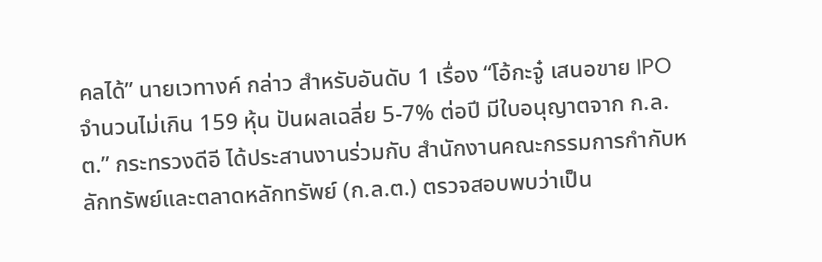คลได้” นายเวทางค์ กล่าว สำหรับอันดับ 1 เรื่อง “โอ้กะจู๋ เสนอขาย IPO จำนวนไม่เกิน 159 หุ้น ปันผลเฉลี่ย 5-7% ต่อปี มีใบอนุญาตจาก ก.ล.ต.” กระทรวงดีอี ได้ประสานงานร่วมกับ สำนักงานคณะกรรมการกำกับหลักทรัพย์และตลาดหลักทรัพย์ (ก.ล.ต.) ตรวจสอบพบว่าเป็น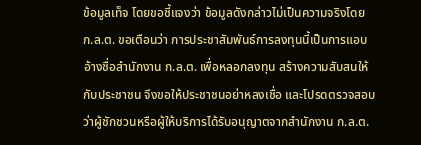ข้อมูลเท็จ โดยขอชี้แจงว่า ข้อมูลดังกล่าวไม่เป็นความจริงโดย ก.ล.ต. ขอเตือนว่า การประชาสัมพันธ์การลงทุนนี้เป็นการแอบอ้างชื่อสำนักงาน ก.ล.ต. เพื่อหลอกลงทุน สร้างความสับสนให้กับประชาชน จึงขอให้ประชาชนอย่าหลงเชื่อ และโปรดตรวจสอบว่าผู้ชักชวนหรือผู้ให้บริการได้รับอนุญาตจากสำนักงาน ก.ล.ต.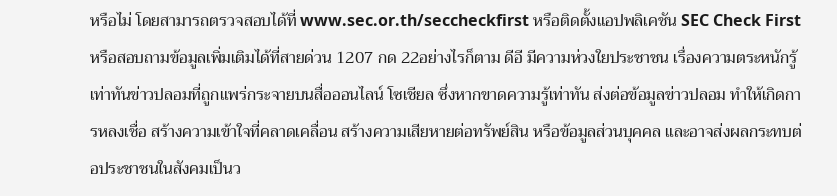หรือไม่ โดยสามารถตรวจสอบได้ที่ www.sec.or.th/seccheckfirst หรือติดตั้งแอปพลิเคชัน SEC Check First หรือสอบถามข้อมูลเพิ่มเติมได้ที่สายด่วน 1207 กด 22อย่างไรก็ตาม ดีอี มีความห่วงใยประชาชน เรื่องความตระหนักรู้เท่าทันข่าวปลอมที่ถูกแพร่กระจายบนสื่อออนไลน์ โซเชียล ซึ่งหากขาดความรู้เท่าทัน ส่งต่อข้อมูลข่าวปลอม ทำให้เกิดการหลงเชื่อ สร้างความเข้าใจที่คลาดเคลื่อน สร้างความเสียหายต่อทรัพย์สิน หรือข้อมูลส่วนบุคคล และอาจส่งผลกระทบต่อประชาชนในสังคมเป็นว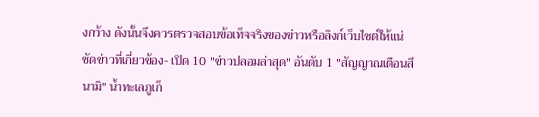งกว้าง ดังนั้นจึงควรตรวจสอบข้อเท็จจริงของข่าวหรือลิงก์เว็บไซต์ให้แน่ชัดข่าวที่เกี่ยวข้อง- เปิด 10 "ข่าวปลอมล่าสุด" อันดับ 1 "สัญญาณเตือนสึนามิ" น้ำทะเลภูเก็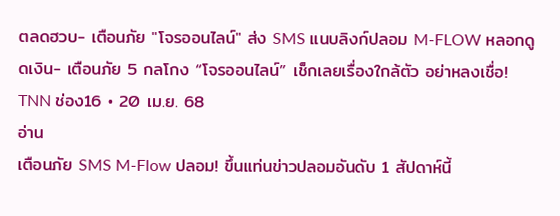ตลดฮวบ- เตือนภัย "โจรออนไลน์" ส่ง SMS แนบลิงก์ปลอม M-FLOW หลอกดูดเงิน- เตือนภัย 5 กลโกง “โจรออนไลน์” เช็กเลยเรื่องใกล้ตัว อย่าหลงเชื่อ!
TNN ช่อง16 • 20 เม.ย. 68
อ่าน
เตือนภัย SMS M-Flow ปลอม! ขึ้นแท่นข่าวปลอมอันดับ 1 สัปดาห์นี้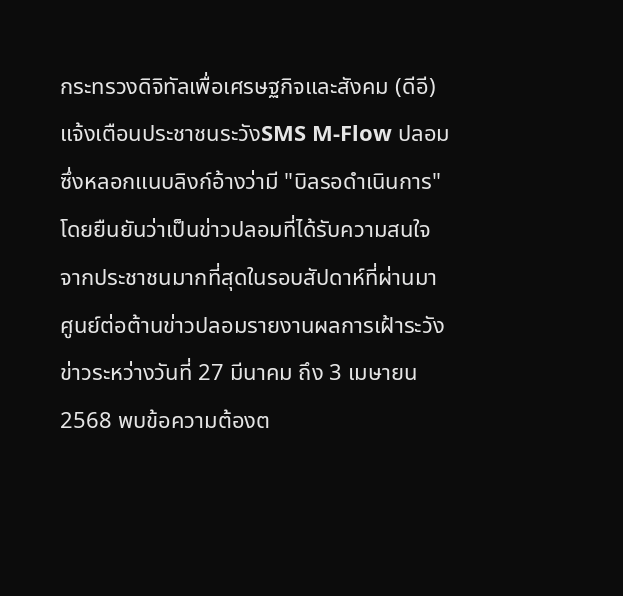กระทรวงดิจิทัลเพื่อเศรษฐกิจและสังคม (ดีอี) แจ้งเตือนประชาชนระวังSMS M-Flow ปลอม ซึ่งหลอกแนบลิงก์อ้างว่ามี "บิลรอดำเนินการ" โดยยืนยันว่าเป็นข่าวปลอมที่ได้รับความสนใจจากประชาชนมากที่สุดในรอบสัปดาห์ที่ผ่านมาศูนย์ต่อต้านข่าวปลอมรายงานผลการเฝ้าระวังข่าวระหว่างวันที่ 27 มีนาคม ถึง 3 เมษายน 2568 พบข้อความต้องต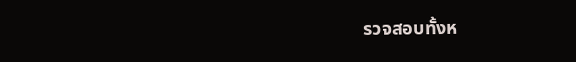รวจสอบทั้งห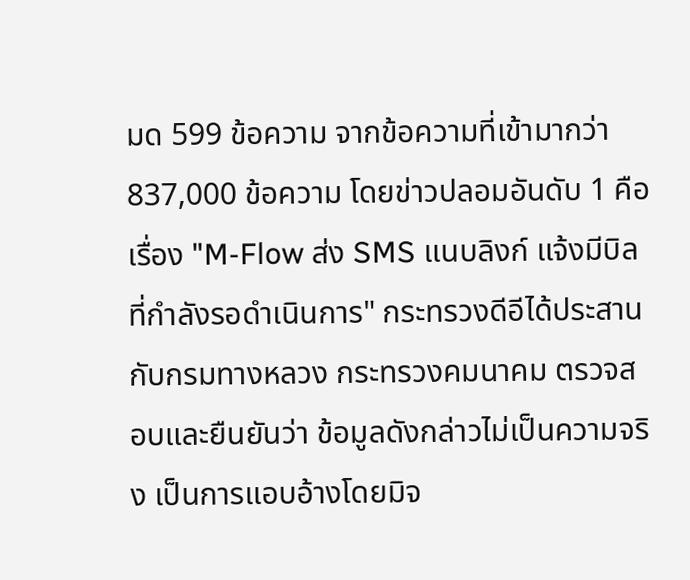มด 599 ข้อความ จากข้อความที่เข้ามากว่า 837,000 ข้อความ โดยข่าวปลอมอันดับ 1 คือเรื่อง "M-Flow ส่ง SMS แนบลิงก์ แจ้งมีบิลที่กำลังรอดำเนินการ" กระทรวงดีอีได้ประสานกับกรมทางหลวง กระทรวงคมนาคม ตรวจสอบและยืนยันว่า ข้อมูลดังกล่าวไม่เป็นความจริง เป็นการแอบอ้างโดยมิจ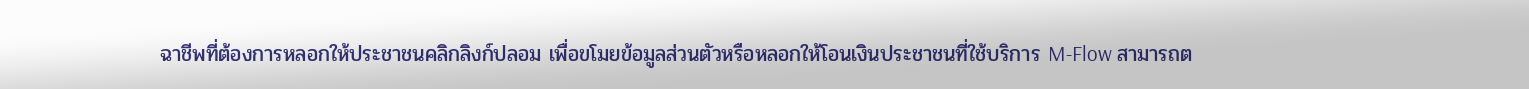ฉาชีพที่ต้องการหลอกให้ประชาชนคลิกลิงก์ปลอม เพื่อขโมยข้อมูลส่วนตัวหรือหลอกให้โอนเงินประชาชนที่ใช้บริการ M-Flow สามารถต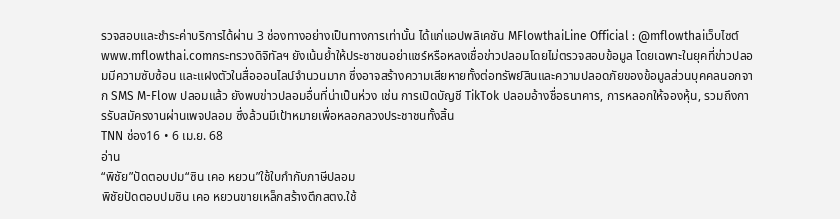รวจสอบและชำระค่าบริการได้ผ่าน 3 ช่องทางอย่างเป็นทางการเท่านั้น ได้แก่แอปพลิเคชัน MFlowthaiLine Official : @mflowthaiเว็บไซต์ www.mflowthai.comกระทรวงดิจิทัลฯ ยังเน้นย้ำให้ประชาชนอย่าแชร์หรือหลงเชื่อข่าวปลอมโดยไม่ตรวจสอบข้อมูล โดยเฉพาะในยุคที่ข่าวปลอมมีความซับซ้อน และแฝงตัวในสื่อออนไลน์จำนวนมาก ซึ่งอาจสร้างความเสียหายทั้งต่อทรัพย์สินและความปลอดภัยของข้อมูลส่วนบุคคลนอกจาก SMS M-Flow ปลอมแล้ว ยังพบข่าวปลอมอื่นที่น่าเป็นห่วง เช่น การเปิดบัญชี TikTok ปลอมอ้างชื่อธนาคาร, การหลอกให้จองหุ้น, รวมถึงการรับสมัครงานผ่านเพจปลอม ซึ่งล้วนมีเป้าหมายเพื่อหลอกลวงประชาชนทั้งสิ้น
TNN ช่อง16 • 6 เม.ย. 68
อ่าน
“พิชัย”ปัดตอบปม“ซิน เคอ หยวน”ใช้ใบกำกับภาษีปลอม
พิชัยปัดตอบปมซิน เคอ หยวนขายเหล็กสร้างตึกสตง.ใช้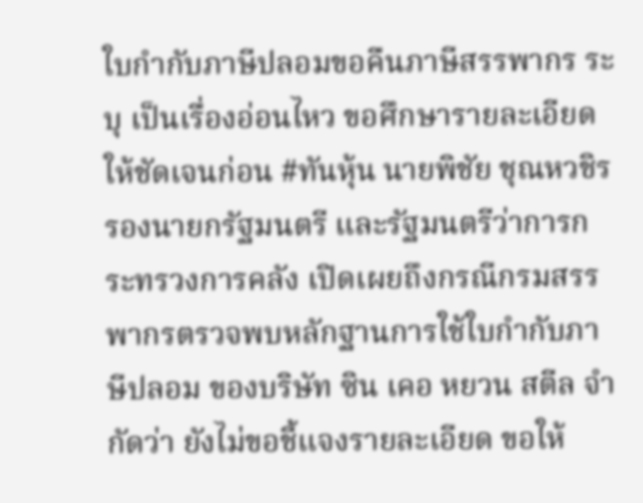ใบกำกับภาษีปลอมขอคืนภาษีสรรพากร ระบุ เป็นเรื่องอ่อนไหว ขอศึกษารายละเอียดให้ชัดเจนก่อน #ทันหุ้น นายพิชัย ชุณหวชิร รองนายกรัฐมนตรี และรัฐมนตรีว่าการกระทรวงการคลัง เปิดเผยถึงกรณีกรมสรรพากรตรวจพบหลักฐานการใช้ใบกำกับภาษีปลอม ของบริษัท ซิน เคอ หยวน สตีล จำกัดว่า ยังไม่ขอชี้แจงรายละเอียด ขอให้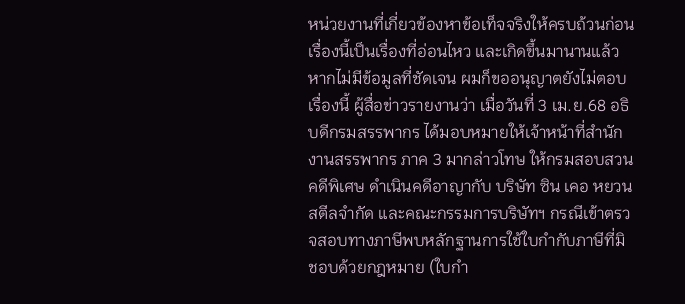หน่วยงานที่เกี่ยวข้องหาข้อเท็จจริงให้ครบถ้วนก่อน เรื่องนี้เป็นเรื่องที่อ่อนไหว และเกิดขึ้นมานานแล้ว หากไม่มีข้อมูลที่ชัดเจน ผมก็ขออนุญาตยังไม่ตอบเรื่องนี้ ผู้สื่อข่าวรายงานว่า เมื่อวันที่ 3 เม.ย.68 อธิบดีกรมสรรพากร ได้มอบหมายให้เจ้าหน้าที่สำนักงานสรรพากร ภาค 3 มากล่าวโทษ ให้กรมสอบสวนคดีพิเศษ ดำเนินคดีอาญากับ บริษัท ซิน เคอ หยวน สตีลจำกัด และคณะกรรมการบริษัทฯ กรณีเข้าตรวจสอบทางภาษีพบหลักฐานการใช้ใบกำกับภาษีที่มิชอบด้วยกฎหมาย (ใบกำ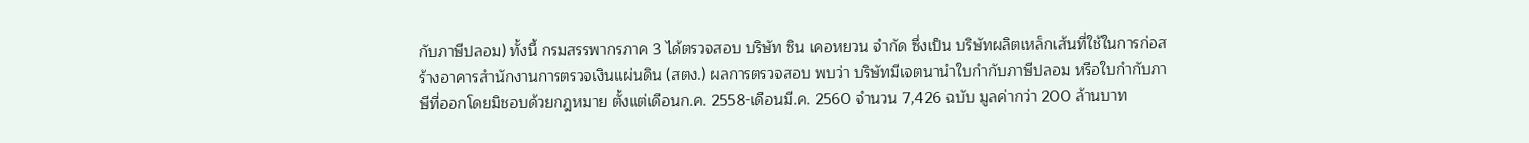กับภาษีปลอม) ทั้งนี้ กรมสรรพากรภาค 3 ได้ตรวจสอบ บริษัท ซิน เคอหยวน จำกัด ซึ่งเป็น บริษัทผลิตเหล็กเส้นที่ใช้ในการก่อสร้างอาคารสำนักงานการตรวจเงินแผ่นดิน (สตง.) ผลการตรวจสอบ พบว่า บริษัทมีเจตนานำใบกำกับภาษีปลอม หรือใบกำกับภาษีที่ออกโดยมิชอบด้วยกฎหมาย ตั้งแต่เดือนก.ค. 2558-เดือนมี.ค. 2560 จำนวน 7,426 ฉบับ มูลค่ากว่า 200 ล้านบาท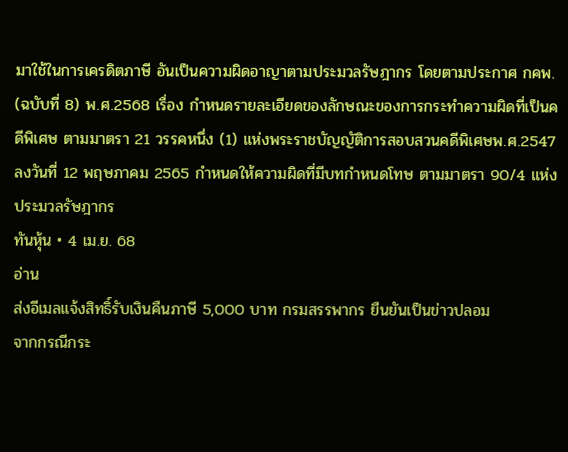มาใช้ในการเครดิตภาษี อันเป็นความผิดอาญาตามประมวลรัษฎากร โดยตามประกาศ กคพ. (ฉบับที่ 8) พ.ศ.2568 เรื่อง กำหนดรายละเอียดของลักษณะของการกระทำความผิดที่เป็นคดีพิเศษ ตามมาตรา 21 วรรคหนึ่ง (1) แห่งพระราชบัญญัติการสอบสวนคดีพิเศษพ.ศ.2547 ลงวันที่ 12 พฤษภาคม 2565 กำหนดให้ความผิดที่มีบทกำหนดโทษ ตามมาตรา 90/4 แห่งประมวลรัษฎากร
ทันหุ้น • 4 เม.ย. 68
อ่าน
ส่งอีเมลแจ้งสิทธิ์รับเงินคืนภาษี 5,000 บาท กรมสรรพากร ยืนยันเป็นข่าวปลอม
จากกรณีกระ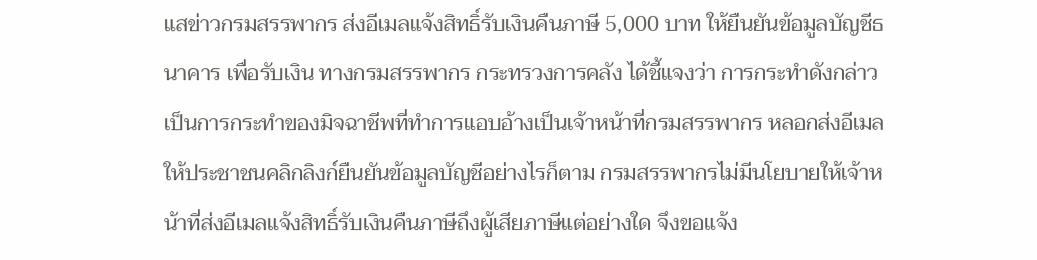แสข่าวกรมสรรพากร ส่งอีเมลแจ้งสิทธิ์รับเงินคืนภาษี 5,000 บาท ให้ยืนยันข้อมูลบัญชีธนาคาร เพื่อรับเงิน ทางกรมสรรพากร กระทรวงการคลัง ได้ชี้แจงว่า การกระทำดังกล่าวเป็นการกระทำของมิจฉาชีพที่ทำการแอบอ้างเป็นเจ้าหน้าที่กรมสรรพากร หลอกส่งอีเมลให้ประชาชนคลิกลิงก์ยืนยันข้อมูลบัญชีอย่างไรก็ตาม กรมสรรพากรไม่มีนโยบายให้เจ้าหน้าที่ส่งอีเมลแจ้งสิทธิ์รับเงินคืนภาษีถึงผู้เสียภาษีแต่อย่างใด จึงขอแจ้ง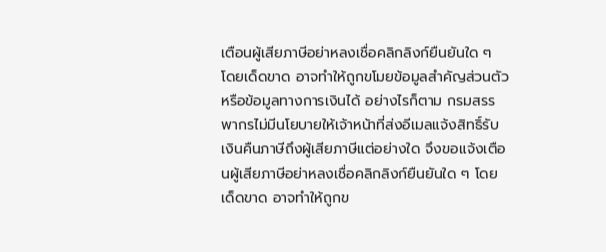เตือนผู้เสียภาษีอย่าหลงเชื่อคลิกลิงก์ยืนยันใด ๆ โดยเด็ดขาด อาจทำให้ถูกขโมยข้อมูลสำคัญส่วนตัว หรือข้อมูลทางการเงินได้ อย่างไรก็ตาม กรมสรรพากรไม่มีนโยบายให้เจ้าหน้าที่ส่งอีเมลแจ้งสิทธิ์รับเงินคืนภาษีถึงผู้เสียภาษีแต่อย่างใด จึงขอแจ้งเตือนผู้เสียภาษีอย่าหลงเชื่อคลิกลิงก์ยืนยันใด ๆ โดยเด็ดขาด อาจทำให้ถูกข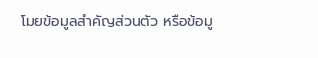โมยข้อมูลสำคัญส่วนตัว หรือข้อมู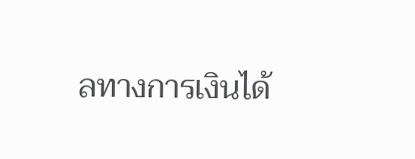ลทางการเงินได้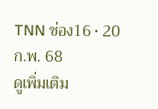TNN ช่อง16 • 20 ก.พ. 68
ดูเพิ่มเติม